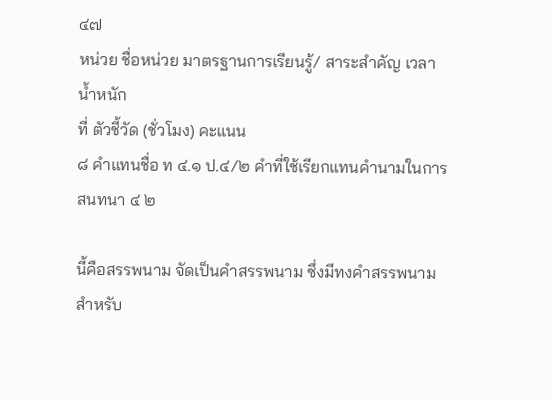๔๗
หน่วย ชื่อหน่วย มาตรฐานการเรียนรู้/ สาระสำคัญ เวลา น้ำหนัก
ที่ ตัวชี้วัด (ชั่วโมง) คะแนน
๘ คำแทนชื่อ ท ๔.๑ ป.๔/๒ คำที่ใช้เรียกแทนคำนามในการสนทนา ๔ ๒

นี้คือสรรพนาม จัดเป็นคำสรรพนาม ซึ่งมีทงคำสรรพนาม
สำหรับ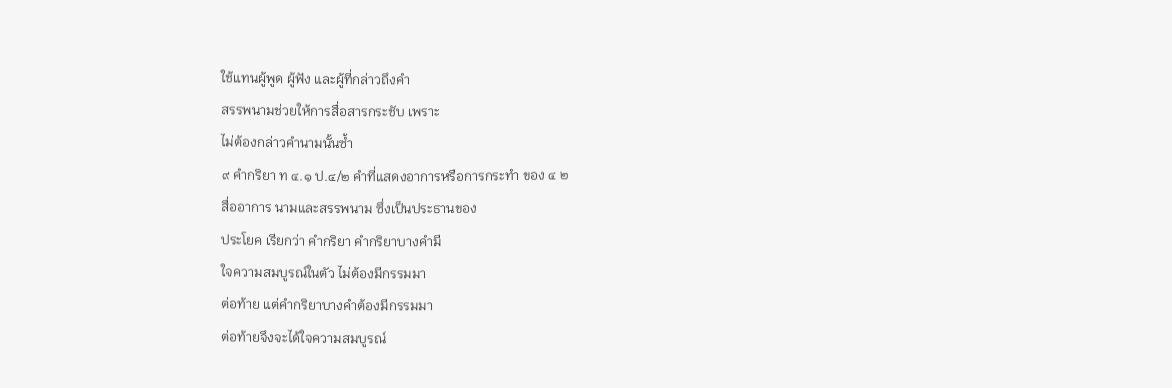ใช้แทนผู้พูด ผู้ฟัง และผู้ที่กล่าวถึงคำ
สรรพนามช่วยให้การสื่อสารกระชับ เพราะ
ไม่ต้องกล่าวคำนามนั้นซ้ำ
๙ คำกริยา ท ๔.๑ ป.๔/๒ คำที่แสดงอาการหรือการกระทำ ของ ๔ ๒
สื่ออาการ นามและสรรพนาม ซึ่งเป็นประธานของ
ประโยค เรียกว่า คำกริยา คำกริยาบางคำมี
ใจความสมบูรณ์ในตัว ไม่ต้องมีกรรมมา
ต่อท้าย แต่คำกริยาบางคำต้องมีกรรมมา
ต่อท้ายจึงจะได้ใจความสมบูรณ์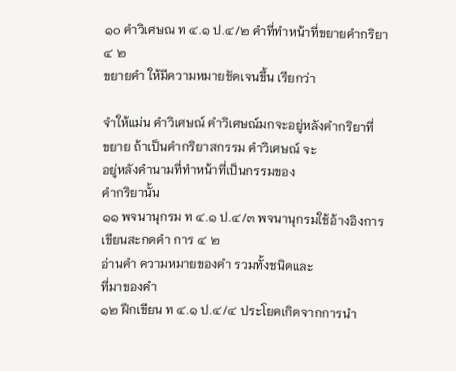๑๐ คำวิเศษณ ท ๔.๑ ป.๔/๒ คำที่ทำหน้าที่ขยายคำกริยา ๔ ๒
ขยายคำ ให้มีความหมายชัดเจนขึ้น เรียกว่า

จำให้แม่น คำวิเศษณ์ คำวิเศษณ์มกจะอยู่หลังคำกริยาที่
ขยาย ถ้าเป็นคำกริยาสกรรม คำวิเศษณ์ จะ
อยู่หลังคำนามที่ทำหน้าที่เป็นกรรมของ
คำกริยานั้น
๑๑ พจนานุกรม ท ๔.๑ ป.๔/๓ พจนานุกรมใช้อ้างอิงการเขียนสะกดคำ การ ๔ ๒
อ่านคำ ความหมายของคำ รวมทั้งชนิดและ
ที่มาของคำ
๑๒ ฝึกเขียน ท ๔.๑ ป.๔/๔ ประโยคเกิดจากการนำ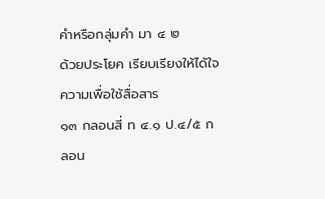คำหรือกลุ่มคำ มา ๔ ๒
ด้วยประโยค เรียบเรียงให้ได้ใจความเพื่อใช้สื่อสาร
๑๓ กลอนสี่ ท ๔.๑ ป.๔/๕ กลอน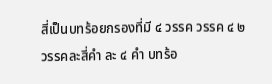สี่เป็นบทร้อยกรองที่มี ๔ วรรค วรรค ๔ ๒
วรรคละสี่คำ ละ ๔ คำ บทร้อ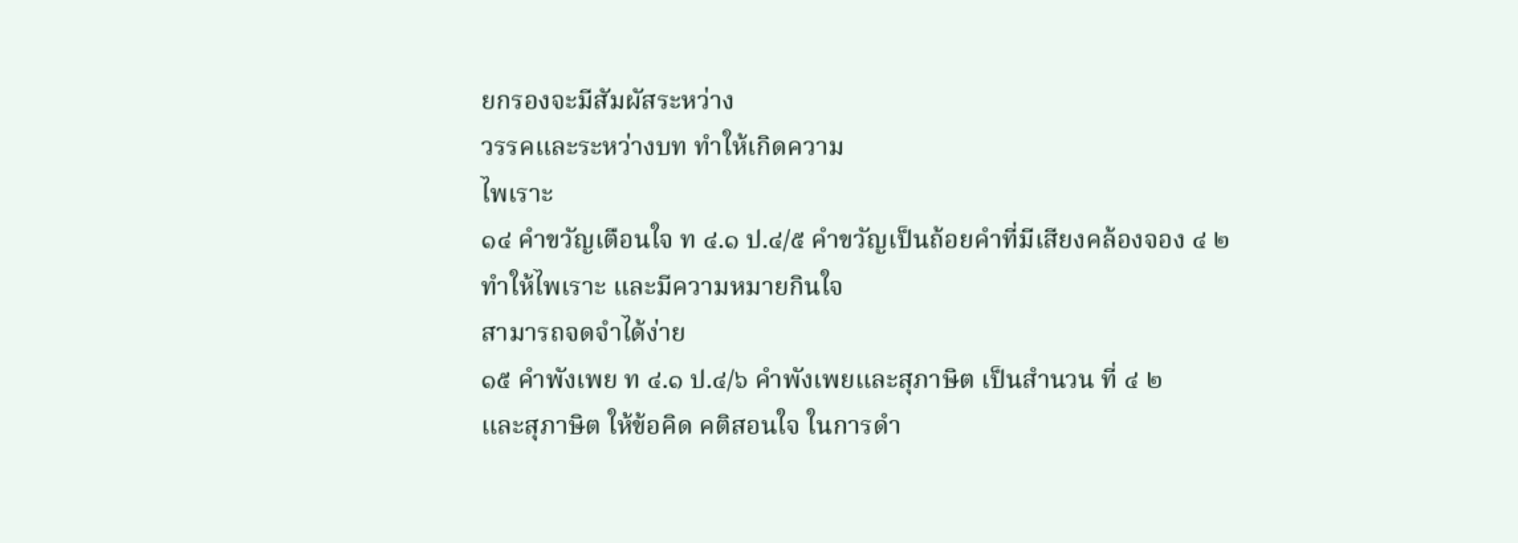ยกรองจะมีสัมผัสระหว่าง
วรรคและระหว่างบท ทำให้เกิดความ
ไพเราะ
๑๔ คำขวัญเตือนใจ ท ๔.๑ ป.๔/๕ คำขวัญเป็นถ้อยคำที่มีเสียงคล้องจอง ๔ ๒
ทำให้ไพเราะ และมีความหมายกินใจ
สามารถจดจำได้ง่าย
๑๕ คำพังเพย ท ๔.๑ ป.๔/๖ คำพังเพยและสุภาษิต เป็นสำนวน ที่ ๔ ๒
และสุภาษิต ให้ข้อคิด คติสอนใจ ในการดำ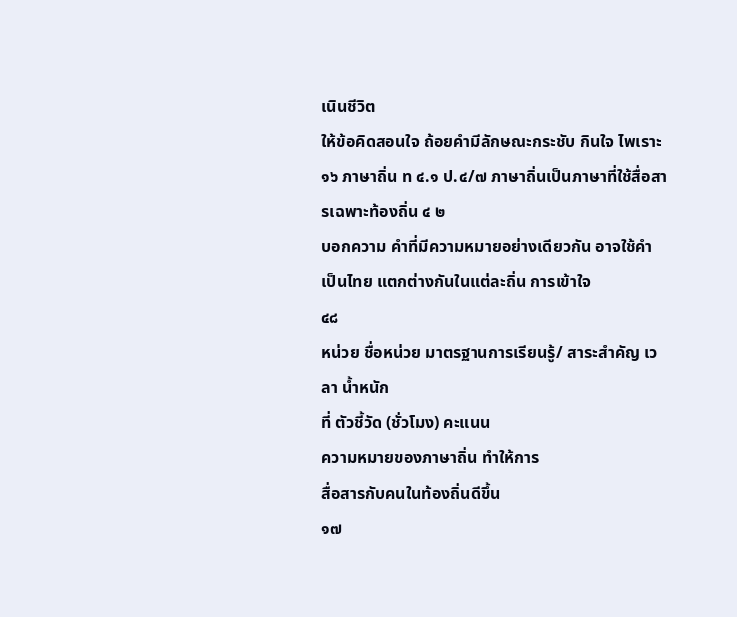เนินชีวิต
ให้ข้อคิดสอนใจ ถ้อยคำมีลักษณะกระชับ กินใจ ไพเราะ
๑๖ ภาษาถิ่น ท ๔.๑ ป.๔/๗ ภาษาถิ่นเป็นภาษาที่ใช้สื่อสารเฉพาะท้องถิ่น ๔ ๒
บอกความ คำที่มีความหมายอย่างเดียวกัน อาจใช้คำ
เป็นไทย แตกต่างกันในแต่ละถิ่น การเข้าใจ
๔๘
หน่วย ชื่อหน่วย มาตรฐานการเรียนรู้/ สาระสำคัญ เวลา น้ำหนัก
ที่ ตัวชี้วัด (ชั่วโมง) คะแนน
ความหมายของภาษาถิ่น ทำให้การ
สื่อสารกับคนในท้องถิ่นดีขึ้น
๑๗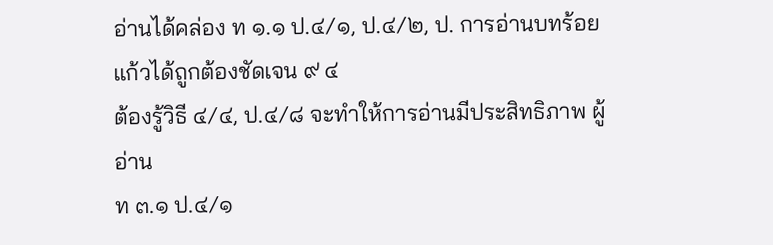อ่านได้คล่อง ท ๑.๑ ป.๔/๑, ป.๔/๒, ป. การอ่านบทร้อยแก้วได้ถูกต้องชัดเจน ๙ ๔
ต้องรู้วิธี ๔/๔, ป.๔/๘ จะทำให้การอ่านมีประสิทธิภาพ ผู้อ่าน
ท ๓.๑ ป.๔/๑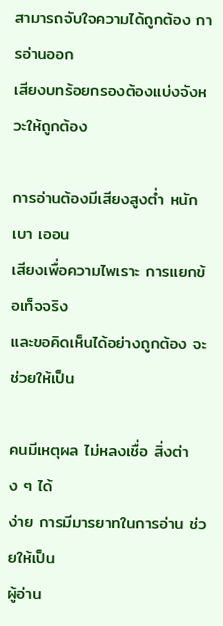สามารถจับใจความได้ถูกต้อง การอ่านออก
เสียงบทร้อยกรองต้องแบ่งจังหวะให้ถูกต้อง

การอ่านต้องมีเสียงสูงต่ำ หนักเบา เออน
เสียงเพื่อความไพเราะ การแยกข้อเท็จจริง
และขอคิดเห็นได้อย่างถูกต้อง จะช่วยให้เป็น

คนมีเหตุผล ไม่หลงเชื่อ สิ่งต่าง ๆ ได้
ง่าย การมีมารยาทในการอ่าน ช่วยให้เป็น
ผู้อ่าน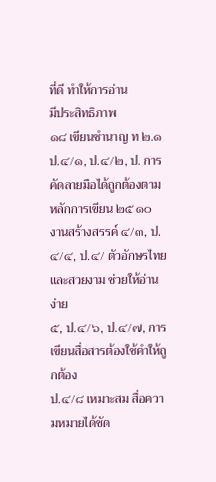ที่ดี ทำให้การอ่าน
มีประสิทธิภาพ
๑๘ เขียนชำนาญ ท ๒.๑ ป.๔/๑, ป.๔/๒, ป. การคัดลายมือได้ถูกต้องตามหลักการเขียน ๒๕ ๑๐
งานสร้างสรรค์ ๔/๓, ป.๔/๔, ป.๔/ ตัวอักษรไทยและสวยงาม ช่วยให้อ่านง่าย
๕, ป.๔/๖, ป.๔/๗, การเขียนสื่อสารต้องใช้คำให้ถูกต้อง
ป.๔/๘ เหมาะสม สื่อความหมายได้ชัด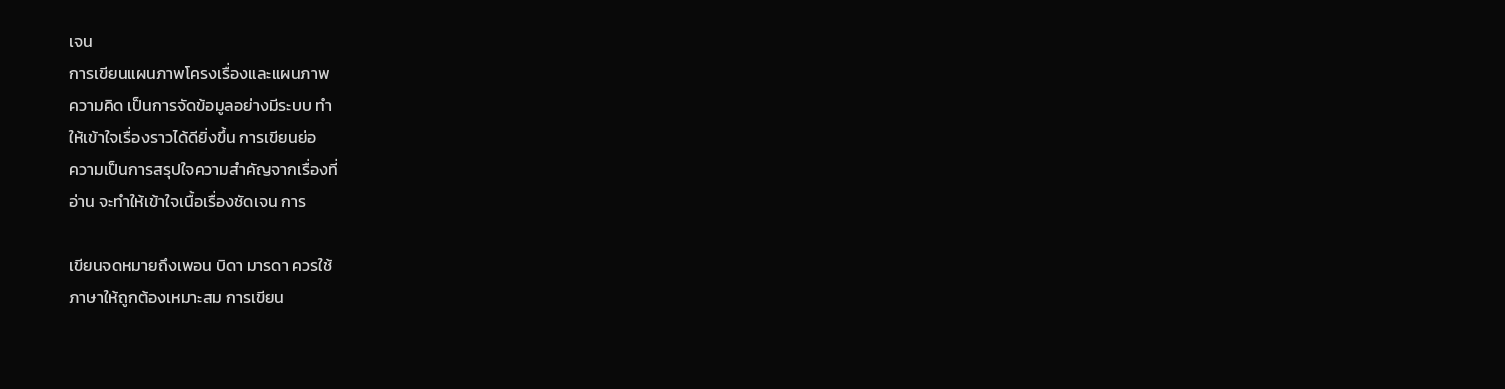เจน
การเขียนแผนภาพโครงเรื่องและแผนภาพ
ความคิด เป็นการจัดข้อมูลอย่างมีระบบ ทำ
ให้เข้าใจเรื่องราวได้ดียิ่งขึ้น การเขียนย่อ
ความเป็นการสรุปใจความสำคัญจากเรื่องที่
อ่าน จะทำให้เข้าใจเนื้อเรื่องชัดเจน การ

เขียนจดหมายถึงเพอน บิดา มารดา ควรใช้
ภาษาให้ถูกต้องเหมาะสม การเขียน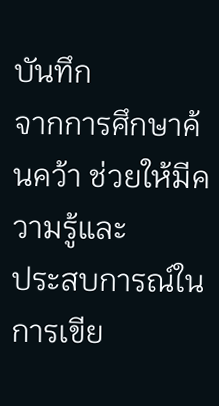บันทึก
จากการศึกษาค้นคว้า ช่วยให้มีความรู้และ
ประสบการณ์ในการเขีย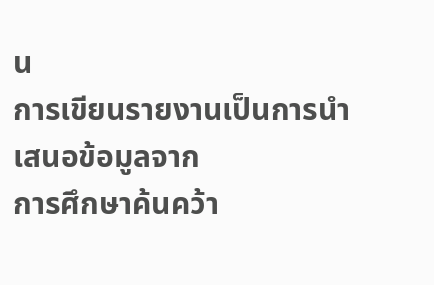น
การเขียนรายงานเป็นการนำเสนอข้อมูลจาก
การศึกษาค้นคว้า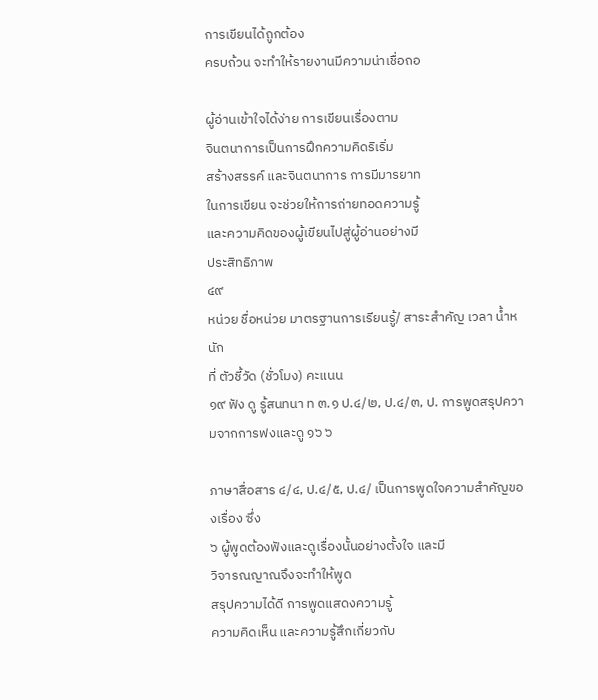การเขียนได้ถูกต้อง
ครบถ้วน จะทำให้รายงานมีความน่าเชื่อถอ

ผู้อ่านเข้าใจได้ง่าย การเขียนเรื่องตาม
จินตนาการเป็นการฝึกความคิดริเริ่ม
สร้างสรรค์ และจินตนาการ การมีมารยาท
ในการเขียน จะช่วยให้การถ่ายทอดความรู้
และความคิดของผู้เขียนไปสู่ผู้อ่านอย่างมี
ประสิทธิภาพ
๔๙
หน่วย ชื่อหน่วย มาตรฐานการเรียนรู้/ สาระสำคัญ เวลา น้ำหนัก
ที่ ตัวชี้วัด (ชั่วโมง) คะแนน
๑๙ ฟัง ดู รู้สนทนา ท ๓.๑ ป.๔/๒, ป.๔/๓, ป. การพูดสรุปความจากการฟงและดู ๑๖ ๖

ภาษาสื่อสาร ๔/๔, ป.๔/๕, ป.๔/ เป็นการพูดใจความสำคัญของเรื่อง ซึ่ง
๖ ผู้พูดต้องฟังและดูเรื่องนั้นอย่างตั้งใจ และมี
วิจารณญาณจึงจะทำให้พูด
สรุปความได้ดี การพูดแสดงความรู้
ความคิดเห็น และความรู้สึกเกี่ยวกับ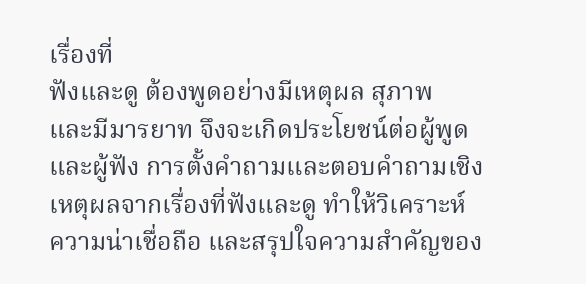เรื่องที่
ฟังและดู ต้องพูดอย่างมีเหตุผล สุภาพ
และมีมารยาท จึงจะเกิดประโยชน์ต่อผู้พูด
และผู้ฟัง การตั้งคำถามและตอบคำถามเชิง
เหตุผลจากเรื่องที่ฟังและดู ทำให้วิเคราะห์
ความน่าเชื่อถือ และสรุปใจความสำคัญของ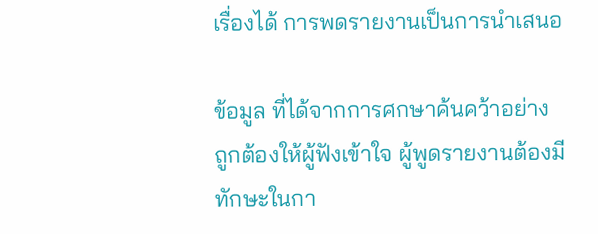เรื่องได้ การพดรายงานเป็นการนำเสนอ

ข้อมูล ที่ได้จากการศกษาค้นคว้าอย่าง
ถูกต้องให้ผู้ฟังเข้าใจ ผู้พูดรายงานต้องมี
ทักษะในกา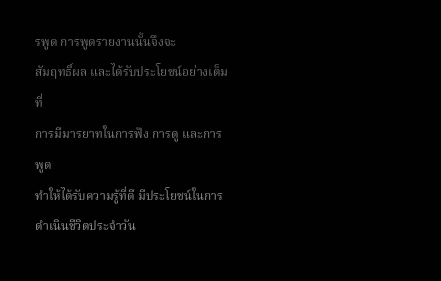รพูด การพูดรายงานนั้นจึงจะ
สัมฤทธิ์ผล และได้รับประโยชน์อย่างเต็มที่
การมีมารยาทในการฟัง การดู และการพูด
ทำให้ได้รับความรู้ที่ดี มีประโยชน์ในการ
ดำเนินชีวิตประจำวัน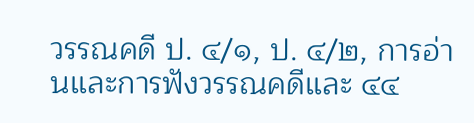วรรณคดี ป. ๔/๑, ป. ๔/๒, การอ่านและการฟังวรรณคดีและ ๔๔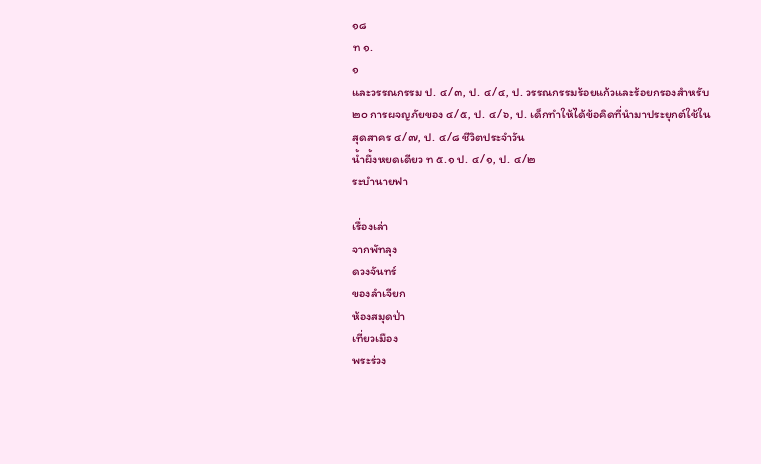๑๘
ท ๑.
๑
และวรรณกรรม ป. ๔/๓, ป. ๔/๔, ป. วรรณกรรมร้อยแก้วและร้อยกรองสำหรับ
๒๐ การผจญภัยของ ๔/๕, ป. ๔/๖, ป. เด็กทำให้ได้ข้อคิดที่นำมาประยุกต์ใช้ใน
สุดสาคร ๔/๗, ป. ๔/๘ ชีวิตประจำวัน
น้ำผึ้งหยดเดียว ท ๕.๑ ป. ๔/๑, ป. ๔/๒
ระบำนายฟา

เรื่องเล่า
จากพัทลุง
ดวงจันทร์
ของลำเจียก
ห้องสมุดป่า
เที่ยวเมือง
พระร่วง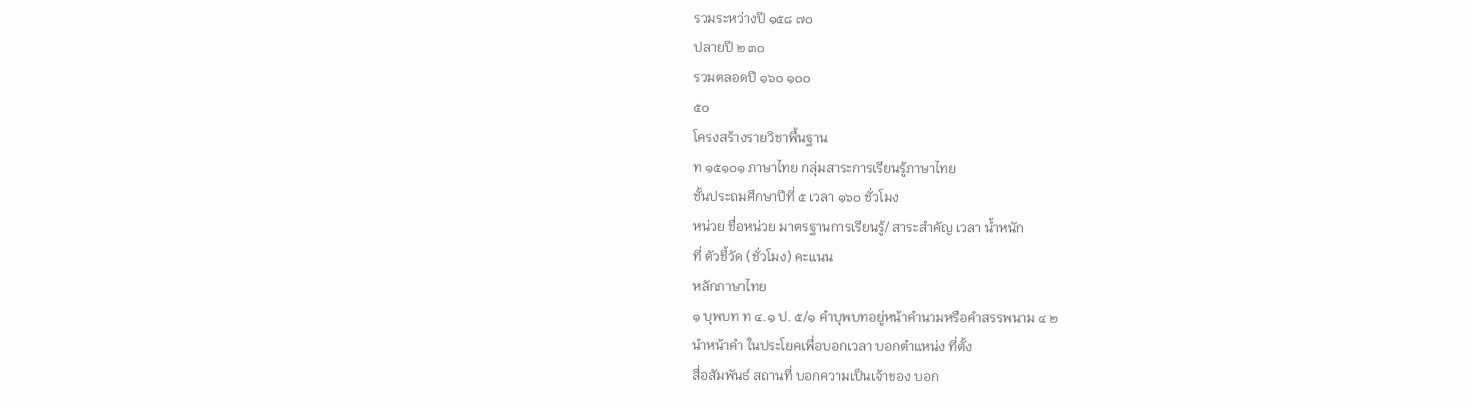รวมระหว่างปี ๑๕๘ ๗๐
ปลายปี ๒ ๓๐
รวมตลอดปี ๑๖๐ ๑๐๐
๕๐
โครงสร้างรายวิชาพื้นฐาน
ท ๑๕๑๐๑ ภาษาไทย กลุ่มสาระการเรียนรู้ภาษาไทย
ชั้นประถมศึกษาปีที่ ๕ เวลา ๑๖๐ ชั่วโมง
หน่วย ชื่อหน่วย มาตรฐานการเรียนรู้/ สาระสำคัญ เวลา น้ำหนัก
ที่ ตัวชี้วัด (ชั่วโมง) คะแนน
หลักภาษาไทย
๑ บุพบท ท ๔.๑ ป. ๕/๑ คำบุพบทอยู่หน้าคำนามหรือคำสรรพนาม ๔ ๒
นำหน้าคำ ในประโยคเพื่อบอกเวลา บอกตำแหน่ง ที่ตั้ง
สื่อสัมพันธ์ สถานที่ บอกความเป็นเจ้าของ บอก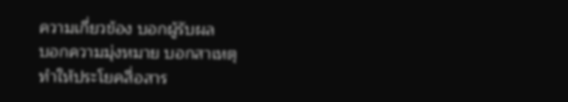ความเกี่ยวข้อง บอกผู้รับผล
บอกความมุ่งหมาย บอกสาเหตุ
ทำให้ประโยคสื่อสาร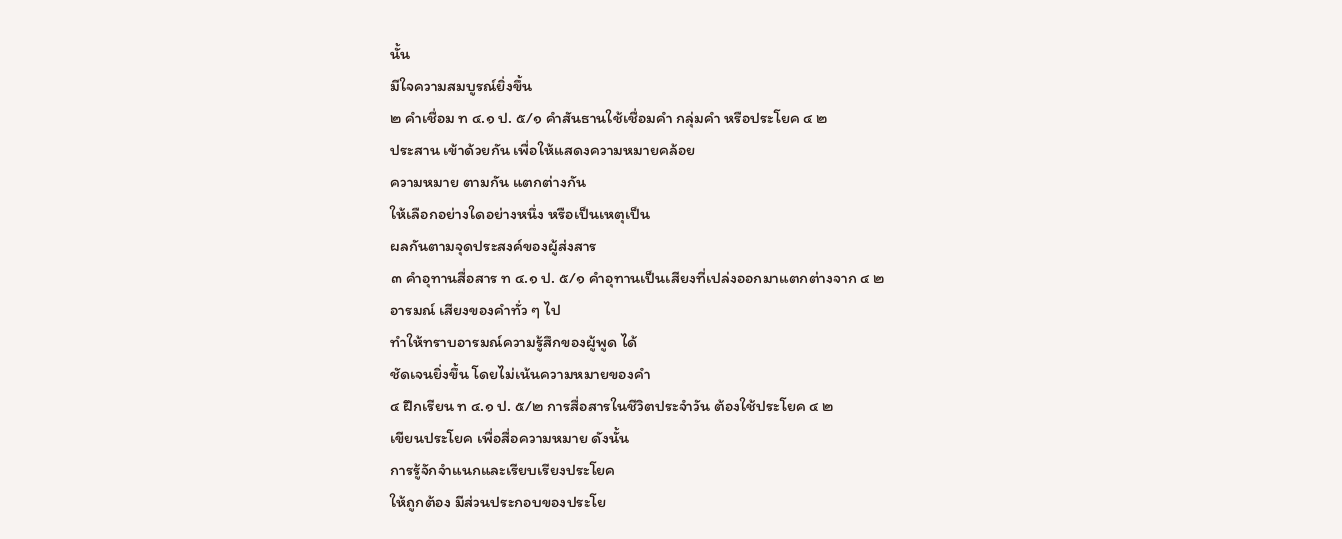นั้น
มีใจความสมบูรณ์ยิ่งขึ้น
๒ คำเชื่อม ท ๔.๑ ป. ๕/๑ คำสันธานใช้เชื่อมคำ กลุ่มคำ หรือประโยค ๔ ๒
ประสาน เข้าด้วยกัน เพื่อให้แสดงความหมายคล้อย
ความหมาย ตามกัน แตกต่างกัน
ให้เลือกอย่างใดอย่างหนึ่ง หรือเป็นเหตุเป็น
ผลกันตามจุดประสงค์ของผู้ส่งสาร
๓ คำอุทานสื่อสาร ท ๔.๑ ป. ๕/๑ คำอุทานเป็นเสียงที่เปล่งออกมาแตกต่างจาก ๔ ๒
อารมณ์ เสียงของคำทั่ว ๆ ไป
ทำให้ทราบอารมณ์ความรู้สึกของผู้พูด ได้
ชัดเจนยิ่งขึ้น โดยไม่เน้นความหมายของคำ
๔ ฝึกเรียน ท ๔.๑ ป. ๕/๒ การสื่อสารในชีวิตประจำวัน ต้องใช้ประโยค ๔ ๒
เขียนประโยค เพื่อสื่อความหมาย ดังนั้น
การรู้จักจำแนกและเรียบเรียงประโยค
ให้ถูกต้อง มีส่วนประกอบของประโย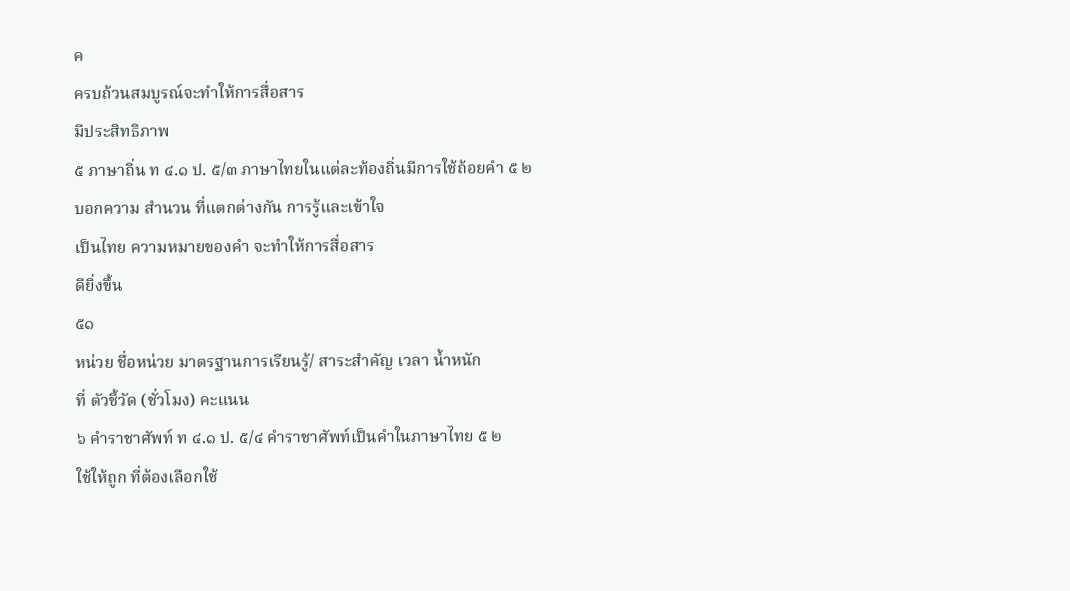ค
ครบถ้วนสมบูรณ์จะทำให้การสื่อสาร
มีประสิทธิภาพ
๕ ภาษาถิ่น ท ๔.๑ ป. ๕/๓ ภาษาไทยในแต่ละท้องถิ่นมีการใช้ถ้อยคำ ๕ ๒
บอกความ สำนวน ที่แตกต่างกัน การรู้และเข้าใจ
เป็นไทย ความหมายของคำ จะทำให้การสื่อสาร
ดียิ่งขึ้น
๕๑
หน่วย ชื่อหน่วย มาตรฐานการเรียนรู้/ สาระสำคัญ เวลา น้ำหนัก
ที่ ตัวชี้วัด (ชั่วโมง) คะแนน
๖ คำราชาศัพท์ ท ๔.๑ ป. ๕/๔ คำราชาศัพท์เป็นคำในภาษาไทย ๕ ๒
ใช้ให้ถูก ที่ต้องเลือกใช้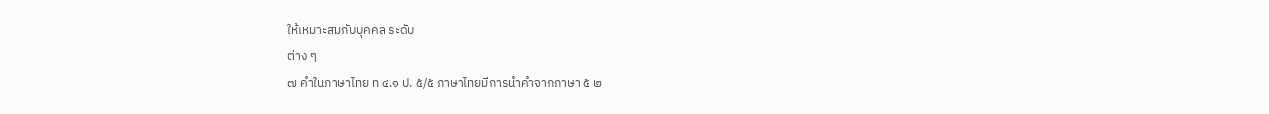ให้เหมาะสมกับบุคคล ระดับ
ต่าง ๆ
๗ คำในภาษาไทย ท ๔.๑ ป. ๕/๕ ภาษาไทยมีการนำคำจากภาษา ๕ ๒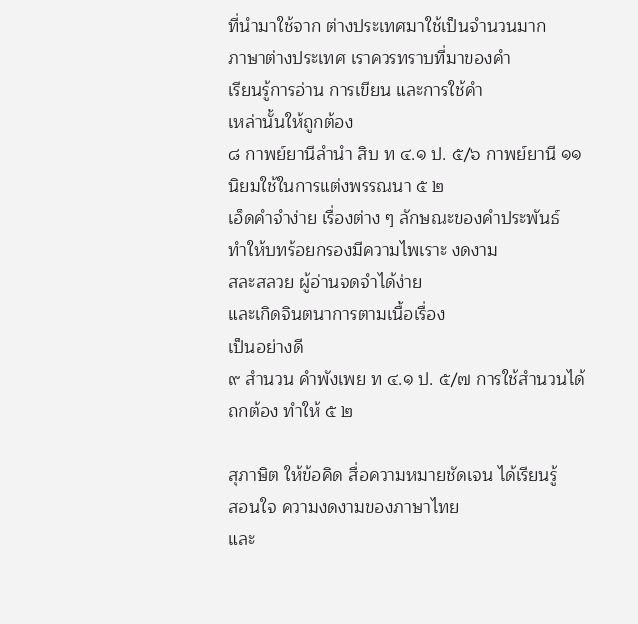ที่นำมาใช้จาก ต่างประเทศมาใช้เป็นจำนวนมาก
ภาษาต่างประเทศ เราควรทราบที่มาของคำ
เรียนรู้การอ่าน การเขียน และการใช้คำ
เหล่านั้นให้ถูกต้อง
๘ กาพย์ยานีลำนำ สิบ ท ๔.๑ ป. ๕/๖ กาพย์ยานี ๑๑ นิยมใช้ในการแต่งพรรณนา ๕ ๒
เอ็ดคำจำง่าย เรื่องต่าง ๆ ลักษณะของคำประพันธ์
ทำให้บทร้อยกรองมีความไพเราะ งดงาม
สละสลวย ผู้อ่านจดจำได้ง่าย
และเกิดจินตนาการตามเนื้อเรื่อง
เป็นอย่างดี
๙ สำนวน คำพังเพย ท ๔.๑ ป. ๕/๗ การใช้สำนวนได้ถกต้อง ทำให้ ๕ ๒

สุภาษิต ให้ข้อคิด สื่อความหมายชัดเจน ได้เรียนรู้
สอนใจ ความงดงามของภาษาไทย
และ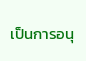เป็นการอนุ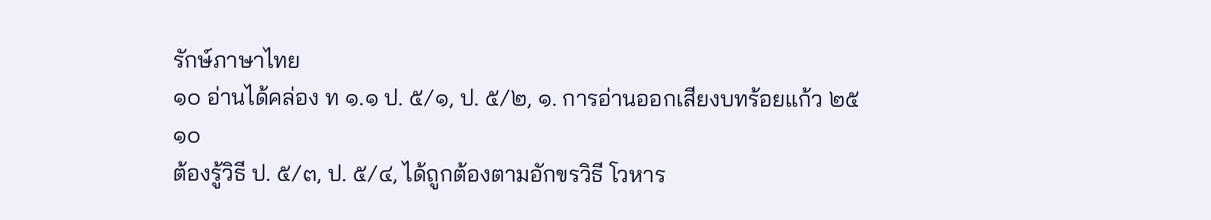รักษ์ภาษาไทย
๑๐ อ่านได้คล่อง ท ๑.๑ ป. ๕/๑, ป. ๕/๒, ๑. การอ่านออกเสียงบทร้อยแก้ว ๒๕ ๑๐
ต้องรู้วิธี ป. ๕/๓, ป. ๕/๔, ได้ถูกต้องตามอักขรวิธี โวหาร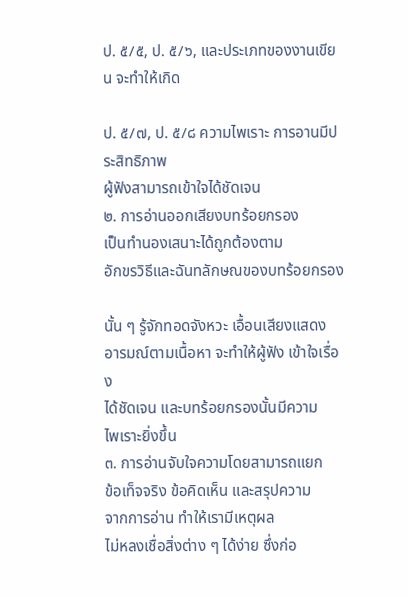ป. ๕/๕, ป. ๕/๖, และประเภทของงานเขียน จะทำให้เกิด

ป. ๕/๗, ป. ๕/๘ ความไพเราะ การอานมีประสิทธิภาพ
ผู้ฟังสามารถเข้าใจได้ชัดเจน
๒. การอ่านออกเสียงบทร้อยกรอง
เป็นทำนองเสนาะได้ถูกต้องตาม
อักขรวิธีและฉันทลักษณของบทร้อยกรอง

นั้น ๆ รู้จักทอดจังหวะ เอื้อนเสียงแสดง
อารมณ์ตามเนื้อหา จะทำให้ผู้ฟัง เข้าใจเรื่อง
ได้ชัดเจน และบทร้อยกรองนั้นมีความ
ไพเราะยิ่งขึ้น
๓. การอ่านจับใจความโดยสามารถแยก
ข้อเท็จจริง ข้อคิดเห็น และสรุปความ
จากการอ่าน ทำให้เรามีเหตุผล
ไม่หลงเชื่อสิ่งต่าง ๆ ได้ง่าย ซึ่งก่อ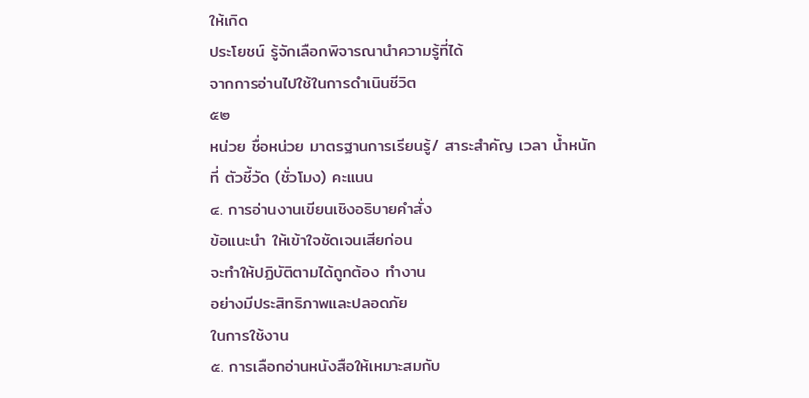ให้เกิด
ประโยชน์ รู้จักเลือกพิจารณานำความรู้ที่ได้
จากการอ่านไปใช้ในการดำเนินชีวิต
๕๒
หน่วย ชื่อหน่วย มาตรฐานการเรียนรู้/ สาระสำคัญ เวลา น้ำหนัก
ที่ ตัวชี้วัด (ชั่วโมง) คะแนน
๔. การอ่านงานเขียนเชิงอธิบายคำสั่ง
ข้อแนะนำ ให้เข้าใจชัดเจนเสียก่อน
จะทำให้ปฏิบัติตามได้ถูกต้อง ทำงาน
อย่างมีประสิทธิภาพและปลอดภัย
ในการใช้งาน
๕. การเลือกอ่านหนังสือให้เหมาะสมกับ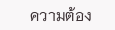ความต้อง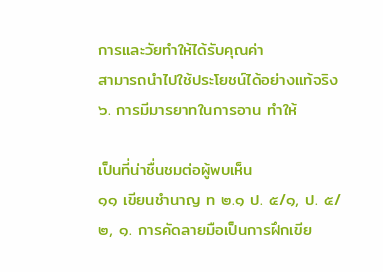การและวัยทำให้ได้รับคุณค่า
สามารถนำไปใช้ประโยชน์ได้อย่างแท้จริง
๖. การมีมารยาทในการอาน ทำให้

เป็นที่น่าชื่นชมต่อผู้พบเห็น
๑๑ เขียนชำนาญ ท ๒.๑ ป. ๕/๑, ป. ๕/๒, ๑. การคัดลายมือเป็นการฝึกเขีย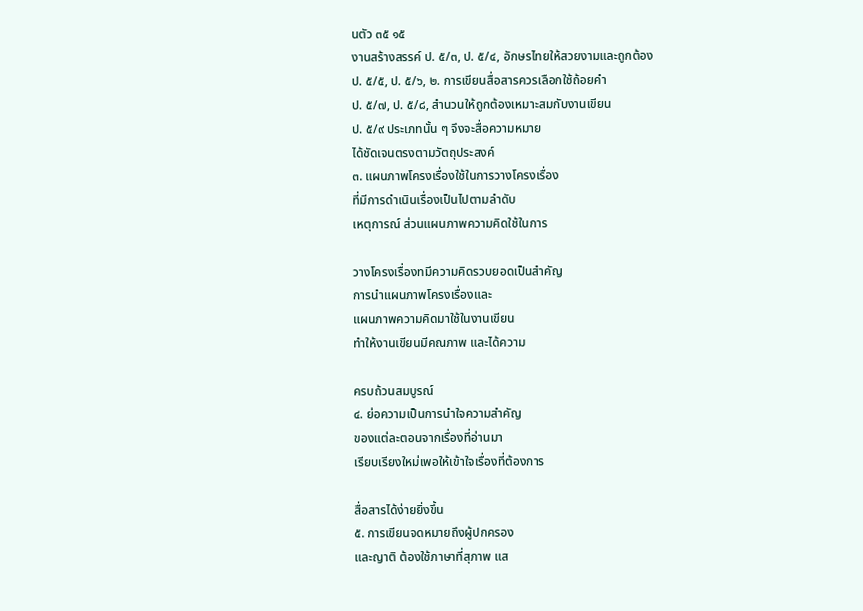นตัว ๓๕ ๑๕
งานสร้างสรรค์ ป. ๕/๓, ป. ๕/๔, อักษรไทยให้สวยงามและถูกต้อง
ป. ๕/๕, ป. ๕/๖, ๒. การเขียนสื่อสารควรเลือกใช้ถ้อยคำ
ป. ๕/๗, ป. ๕/๘, สำนวนให้ถูกต้องเหมาะสมกับงานเขียน
ป. ๕/๙ ประเภทนั้น ๆ จึงจะสื่อความหมาย
ได้ชัดเจนตรงตามวัตถุประสงค์
๓. แผนภาพโครงเรื่องใช้ในการวางโครงเรื่อง
ที่มีการดำเนินเรื่องเป็นไปตามลำดับ
เหตุการณ์ ส่วนแผนภาพความคิดใช้ในการ

วางโครงเรื่องทมีความคิดรวบยอดเป็นสำคัญ
การนำแผนภาพโครงเรื่องและ
แผนภาพความคิดมาใช้ในงานเขียน
ทำให้งานเขียนมีคณภาพ และได้ความ

ครบถ้วนสมบูรณ์
๔. ย่อความเป็นการนำใจความสำคัญ
ของแต่ละตอนจากเรื่องที่อ่านมา
เรียบเรียงใหม่เพอให้เข้าใจเรื่องที่ต้องการ

สื่อสารได้ง่ายยิ่งขึ้น
๕. การเขียนจดหมายถึงผู้ปกครอง
และญาติ ต้องใช้ภาษาที่สุภาพ แส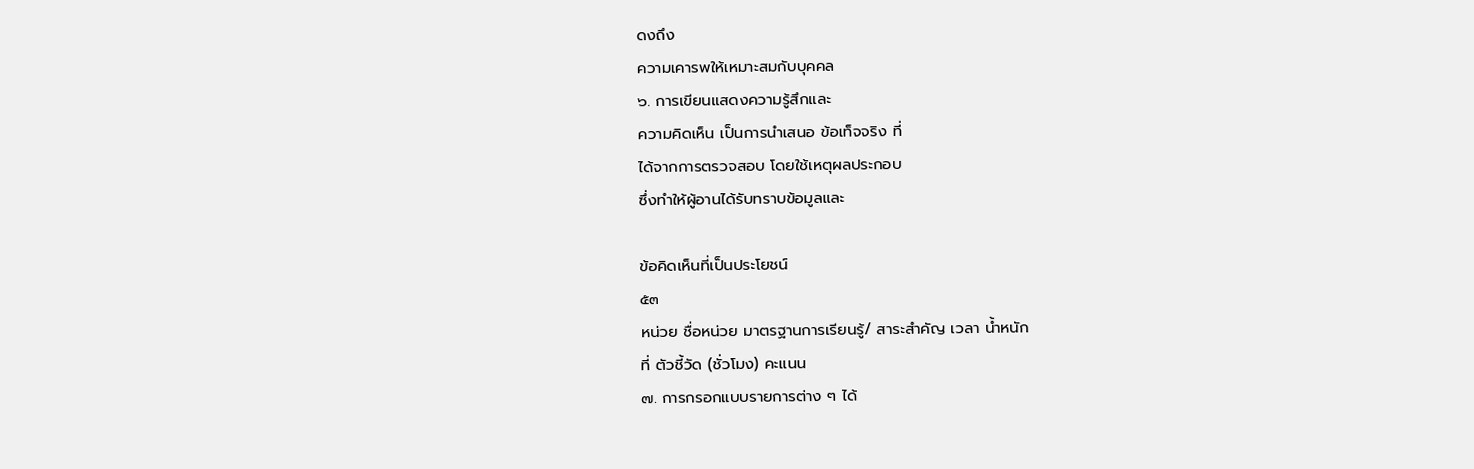ดงถึง
ความเคารพให้เหมาะสมกับบุคคล
๖. การเขียนแสดงความรู้สึกและ
ความคิดเห็น เป็นการนำเสนอ ข้อเท็จจริง ที่
ได้จากการตรวจสอบ โดยใช้เหตุผลประกอบ
ซึ่งทำให้ผู้อานได้รับทราบข้อมูลและ

ข้อคิดเห็นที่เป็นประโยชน์
๕๓
หน่วย ชื่อหน่วย มาตรฐานการเรียนรู้/ สาระสำคัญ เวลา น้ำหนัก
ที่ ตัวชี้วัด (ชั่วโมง) คะแนน
๗. การกรอกแบบรายการต่าง ๆ ได้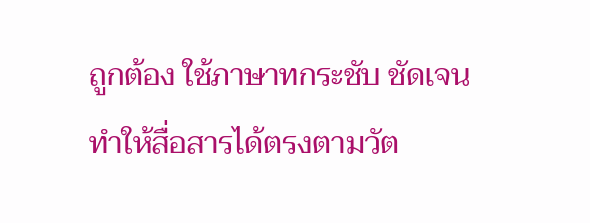ถูกต้อง ใช้ภาษาทกระชับ ชัดเจน
ทำให้สื่อสารได้ตรงตามวัต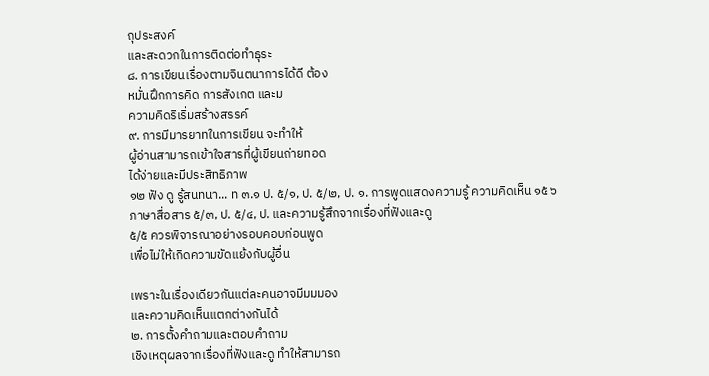ถุประสงค์
และสะดวกในการติดต่อทำธุระ
๘. การเขียนเรื่องตามจินตนาการได้ดี ต้อง
หมั่นฝึกการคิด การสังเกต และม
ความคิดริเริ่มสร้างสรรค์
๙. การมีมารยาทในการเขียน จะทำให้
ผู้อ่านสามารถเข้าใจสารที่ผู้เขียนถ่ายทอด
ได้ง่ายและมีประสิทธิภาพ
๑๒ ฟัง ดู รู้สนทนา... ท ๓.๑ ป. ๕/๑, ป. ๕/๒, ป. ๑. การพูดแสดงความรู้ ความคิดเห็น ๑๕ ๖
ภาษาสื่อสาร ๕/๓, ป. ๕/๔, ป. และความรู้สึกจากเรื่องที่ฟังและดู
๕/๕ ควรพิจารณาอย่างรอบคอบก่อนพูด
เพื่อไม่ให้เกิดความขัดแย้งกับผู้อื่น

เพราะในเรื่องเดียวกันแต่ละคนอาจมีมมมอง
และความคิดเห็นแตกต่างกันได้
๒. การตั้งคำถามและตอบคำถาม
เชิงเหตุผลจากเรื่องที่ฟังและดู ทำให้สามารถ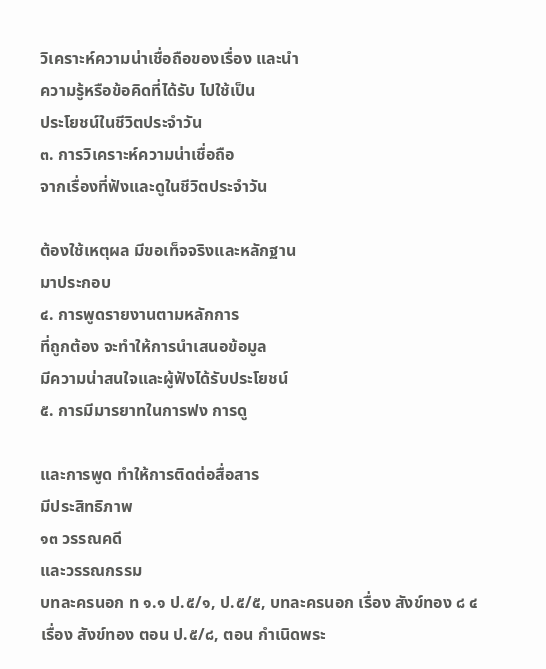วิเคราะห์ความน่าเชื่อถือของเรื่อง และนำ
ความรู้หรือข้อคิดที่ได้รับ ไปใช้เป็น
ประโยชน์ในชีวิตประจำวัน
๓. การวิเคราะห์ความน่าเชื่อถือ
จากเรื่องที่ฟังและดูในชีวิตประจำวัน

ต้องใช้เหตุผล มีขอเท็จจริงและหลักฐาน
มาประกอบ
๔. การพูดรายงานตามหลักการ
ที่ถูกต้อง จะทำให้การนำเสนอข้อมูล
มีความน่าสนใจและผู้ฟังได้รับประโยชน์
๕. การมีมารยาทในการฟง การดู

และการพูด ทำให้การติดต่อสื่อสาร
มีประสิทธิภาพ
๑๓ วรรณคดี
และวรรณกรรม
บทละครนอก ท ๑.๑ ป.๕/๑, ป.๕/๕, บทละครนอก เรื่อง สังข์ทอง ๘ ๔
เรื่อง สังข์ทอง ตอน ป.๕/๘, ตอน กำเนิดพระ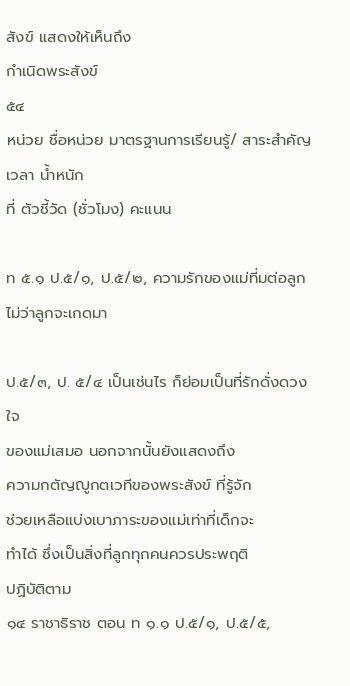สังข์ แสดงให้เห็นถึง
กำเนิดพระสังข์
๕๔
หน่วย ชื่อหน่วย มาตรฐานการเรียนรู้/ สาระสำคัญ เวลา น้ำหนัก
ที่ ตัวชี้วัด (ชั่วโมง) คะแนน

ท ๕.๑ ป.๕/๑, ป.๕/๒, ความรักของแม่ที่มต่อลูก ไม่ว่าลูกจะเกดมา

ป.๕/๓, ป. ๕/๔ เป็นเช่นไร ก็ย่อมเป็นที่รักดั่งดวงใจ
ของแม่เสมอ นอกจากนั้นยังแสดงถึง
ความกตัญญูกตเวทีของพระสังข์ ที่รู้จัก
ช่วยเหลือแบ่งเบาภาระของแม่เท่าที่เด็กจะ
ทำได้ ซึ่งเป็นสิ่งที่ลูกทุกคนควรประพฤติ
ปฏิบัติตาม
๑๔ ราชาธิราช ตอน ท ๑.๑ ป.๕/๑, ป.๕/๕,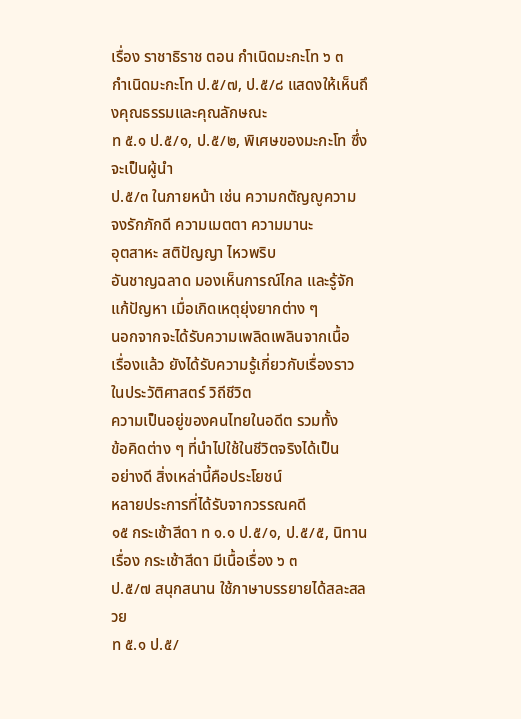เรื่อง ราชาธิราช ตอน กำเนิดมะกะโท ๖ ๓
กำเนิดมะกะโท ป.๕/๗, ป.๕/๘ แสดงให้เห็นถึงคุณธรรมและคุณลักษณะ
ท ๕.๑ ป.๕/๑, ป.๕/๒, พิเศษของมะกะโท ซึ่งจะเป็นผู้นำ
ป.๕/๓ ในภายหน้า เช่น ความกตัญญูความ
จงรักภักดี ความเมตตา ความมานะ
อุตสาหะ สติปัญญา ไหวพริบ
อันชาญฉลาด มองเห็นการณ์ไกล และรู้จัก
แก้ปัญหา เมื่อเกิดเหตุยุ่งยากต่าง ๆ
นอกจากจะได้รับความเพลิดเพลินจากเนื้อ
เรื่องแล้ว ยังได้รับความรู้เกี่ยวกับเรื่องราว
ในประวัติศาสตร์ วิถีชีวิต
ความเป็นอยู่ของคนไทยในอดีต รวมทั้ง
ข้อคิดต่าง ๆ ที่นำไปใช้ในชีวิตจริงได้เป็น
อย่างดี สิ่งเหล่านี้คือประโยชน์
หลายประการที่ได้รับจากวรรณคดี
๑๕ กระเช้าสีดา ท ๑.๑ ป.๕/๑, ป.๕/๕, นิทานเรื่อง กระเช้าสีดา มีเนื้อเรื่อง ๖ ๓
ป.๕/๗ สนุกสนาน ใช้ภาษาบรรยายได้สละสลวย
ท ๕.๑ ป.๕/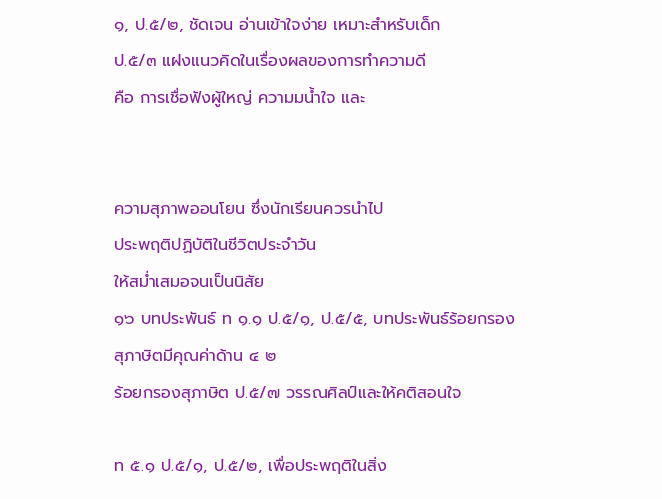๑, ป.๕/๒, ชัดเจน อ่านเข้าใจง่าย เหมาะสำหรับเด็ก
ป.๕/๓ แฝงแนวคิดในเรื่องผลของการทำความดี
คือ การเชื่อฟังผู้ใหญ่ ความมน้ำใจ และ


ความสุภาพออนโยน ซึ่งนักเรียนควรนำไป
ประพฤติปฏิบัติในชีวิตประจำวัน
ให้สม่ำเสมอจนเป็นนิสัย
๑๖ บทประพันธ์ ท ๑.๑ ป.๕/๑, ป.๕/๕, บทประพันธ์ร้อยกรองสุภาษิตมีคุณค่าด้าน ๔ ๒
ร้อยกรองสุภาษิต ป.๕/๗ วรรณศิลป์และให้คติสอนใจ

ท ๕.๑ ป.๕/๑, ป.๕/๒, เพื่อประพฤติในสิ่ง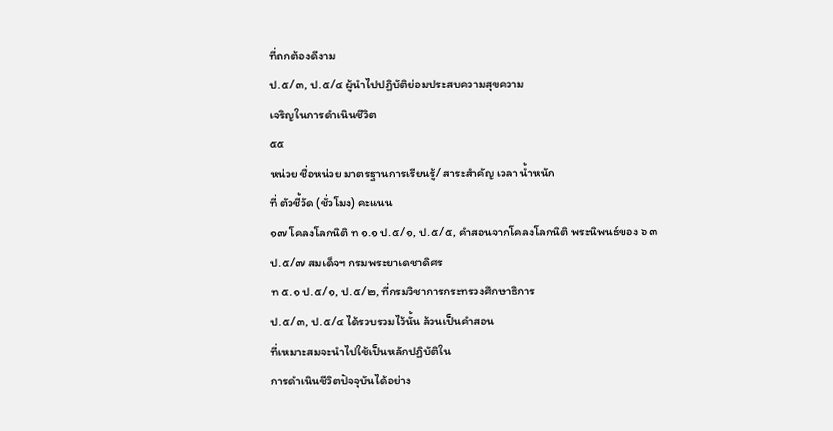ที่ถกต้องดีงาม
ป.๕/๓, ป.๕/๔ ผู้นำไปปฏิบัติย่อมประสบความสุขความ
เจริญในการดำเนินชีวิต
๕๕
หน่วย ชื่อหน่วย มาตรฐานการเรียนรู้/ สาระสำคัญ เวลา น้ำหนัก
ที่ ตัวชี้วัด (ชั่วโมง) คะแนน
๑๗ โคลงโลกนิติ ท ๑.๑ ป.๕/๑, ป.๕/๕, คำสอนจากโคลงโลกนิติ พระนิพนธ์ของ ๖ ๓
ป.๕/๗ สมเด็จฯ กรมพระยาเดชาดิศร
ท ๕.๑ ป.๕/๑, ป.๕/๒, ที่กรมวิชาการกระทรวงศึกษาธิการ
ป.๕/๓, ป.๕/๔ ได้รวบรวมไว้นั้น ล้วนเป็นคำสอน
ที่เหมาะสมจะนำไปใช้เป็นหลักปฏิบัติใน
การดำเนินชีวิตปัจจุบันได้อย่าง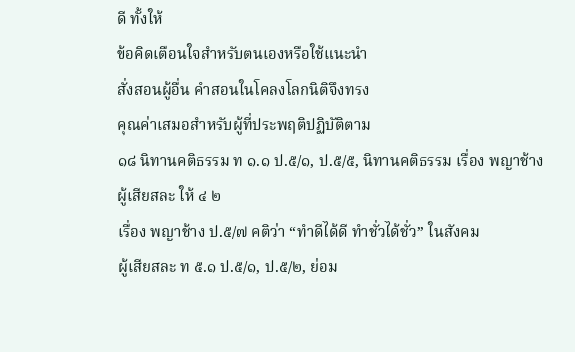ดี ทั้งให้
ข้อคิดเตือนใจสำหรับตนเองหรือใช้แนะนำ
สั่งสอนผู้อื่น คำสอนในโคลงโลกนิติจึงทรง
คุณค่าเสมอสำหรับผู้ที่ประพฤติปฏิบัติตาม
๑๘ นิทานคติธรรม ท ๑.๑ ป.๕/๑, ป.๕/๕, นิทานคติธรรม เรื่อง พญาช้างผู้เสียสละ ให้ ๔ ๒
เรื่อง พญาช้าง ป.๕/๗ คติว่า “ทำดีได้ดี ทำชั่วได้ชั่ว” ในสังคม
ผู้เสียสละ ท ๕.๑ ป.๕/๑, ป.๕/๒, ย่อม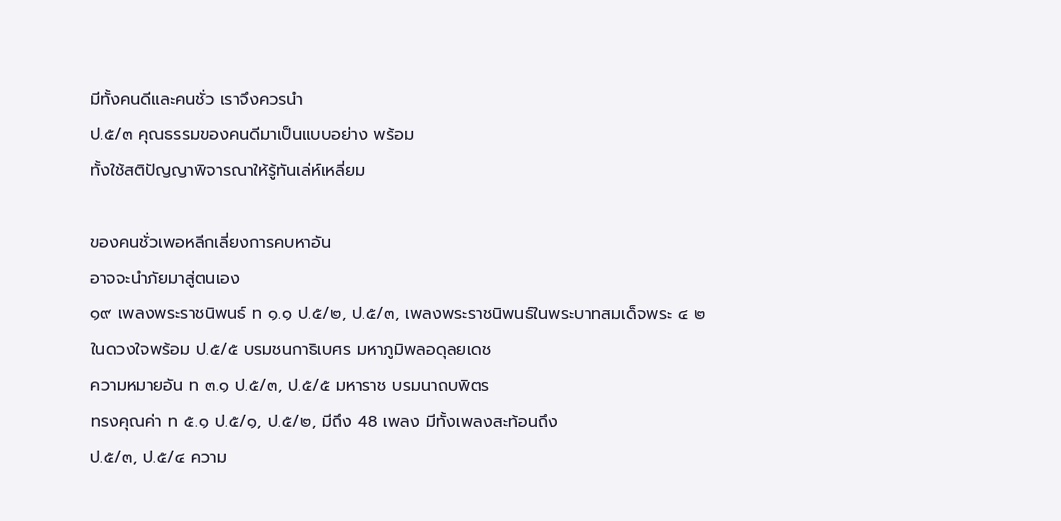มีทั้งคนดีและคนชั่ว เราจึงควรนำ
ป.๕/๓ คุณธรรมของคนดีมาเป็นแบบอย่าง พร้อม
ทั้งใช้สติปัญญาพิจารณาให้รู้ทันเล่ห์เหลี่ยม

ของคนชั่วเพอหลีกเลี่ยงการคบหาอัน
อาจจะนำภัยมาสู่ตนเอง
๑๙ เพลงพระราชนิพนธ์ ท ๑.๑ ป.๕/๒, ป.๕/๓, เพลงพระราชนิพนธ์ในพระบาทสมเด็จพระ ๔ ๒
ในดวงใจพร้อม ป.๕/๕ บรมชนกาธิเบศร มหาภูมิพลอดุลยเดช
ความหมายอัน ท ๓.๑ ป.๕/๓, ป.๕/๕ มหาราช บรมนาถบพิตร
ทรงคุณค่า ท ๕.๑ ป.๕/๑, ป.๕/๒, มีถึง 48 เพลง มีทั้งเพลงสะท้อนถึง
ป.๕/๓, ป.๕/๔ ความ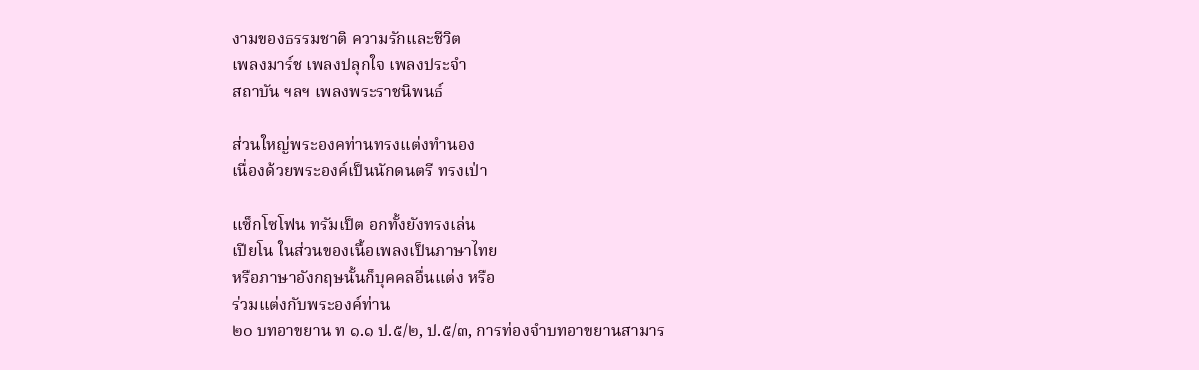งามของธรรมชาติ ความรักและชีวิต
เพลงมาร์ช เพลงปลุกใจ เพลงประจำ
สถาบัน ฯลฯ เพลงพระราชนิพนธ์

ส่วนใหญ่พระองคท่านทรงแต่งทำนอง
เนื่องด้วยพระองค์เป็นนักดนตรี ทรงเป่า

แซ็กโซโฟน ทรัมเป็ต อกทั้งยังทรงเล่น
เปียโน ในส่วนของเนื้อเพลงเป็นภาษาไทย
หรือภาษาอังกฤษนั้นก็บุคคลอื่นแต่ง หรือ
ร่วมแต่งกับพระองค์ท่าน
๒๐ บทอาขยาน ท ๑.๑ ป.๕/๒, ป.๕/๓, การท่องจำบทอาขยานสามาร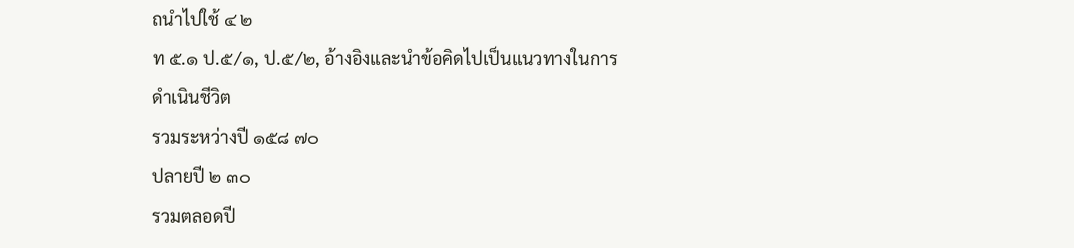ถนำไปใช้ ๔ ๒
ท ๕.๑ ป.๕/๑, ป.๕/๒, อ้างอิงและนำข้อคิดไปเป็นแนวทางในการ
ดำเนินชีวิต
รวมระหว่างปี ๑๕๘ ๗๐
ปลายปี ๒ ๓๐
รวมตลอดปี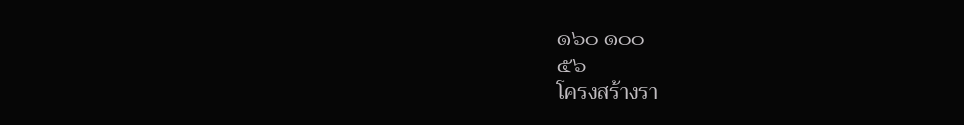๑๖๐ ๑๐๐
๕๖
โครงสร้างรา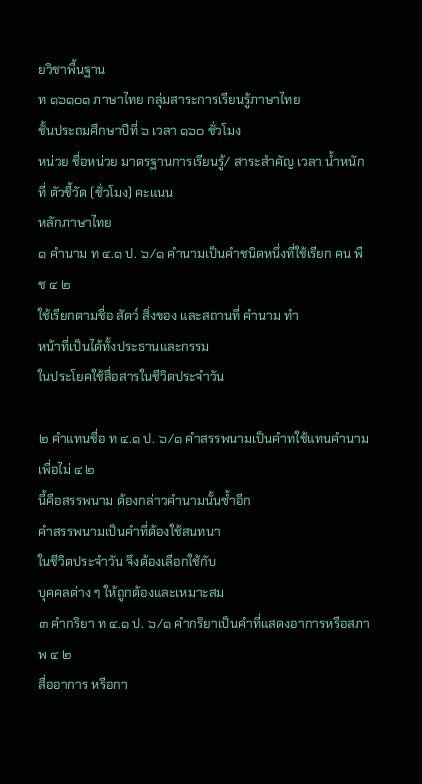ยวิชาพื้นฐาน
ท ๑๖๑๐๑ ภาษาไทย กลุ่มสาระการเรียนรู้ภาษาไทย
ชั้นประถมศึกษาปีที่ ๖ เวลา ๑๖๐ ชั่วโมง
หน่วย ชื่อหน่วย มาตรฐานการเรียนรู้/ สาระสำคัญ เวลา น้ำหนัก
ที่ ตัวชี้วัด (ชั่วโมง) คะแนน
หลักภาษาไทย
๑ คำนาม ท ๔.๑ ป. ๖/๑ คำนามเป็นคำชนิดหนึ่งที่ใช้เรียก คน พืช ๔ ๒
ใช้เรียกตามชื่อ สัตว์ สิ่งของ และสถานที่ คำนาม ทำ
หน้าที่เป็นได้ทั้งประธานและกรรม
ในประโยคใช้สื่อสารในชีวิตประจำวัน

๒ คำแทนชื่อ ท ๔.๑ ป. ๖/๑ คำสรรพนามเป็นคำทใช้แทนคำนามเพื่อไม่ ๔ ๒
นี้คือสรรพนาม ต้องกล่าวคำนามนั้นซ้ำอีก
คำสรรพนามเป็นคำที่ต้องใช้สนทนา
ในชีวิตประจำวัน จึงต้องเลือกใช้กับ
บุคคลต่าง ๆ ให้ถูกต้องและเหมาะสม
๓ คำกริยา ท ๔.๑ ป. ๖/๑ คำกริยาเป็นคำที่แสดงอาการหรือสภาพ ๔ ๒
สื่ออาการ หรือกา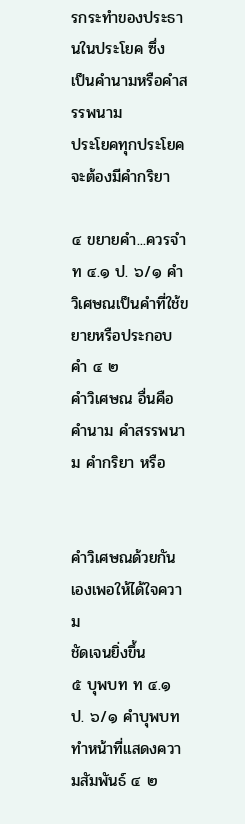รกระทำของประธานในประโยค ซึ่ง
เป็นคำนามหรือคำสรรพนาม
ประโยคทุกประโยคจะต้องมีคำกริยา

๔ ขยายคำ...ควรจำ ท ๔.๑ ป. ๖/๑ คำวิเศษณเป็นคำที่ใช้ขยายหรือประกอบคำ ๔ ๒
คำวิเศษณ อื่นคือคำนาม คำสรรพนาม คำกริยา หรือ


คำวิเศษณด้วยกันเองเพอให้ได้ใจความ
ชัดเจนยิ่งขึ้น
๕ บุพบท ท ๔.๑ ป. ๖/๑ คำบุพบททำหน้าที่แสดงความสัมพันธ์ ๔ ๒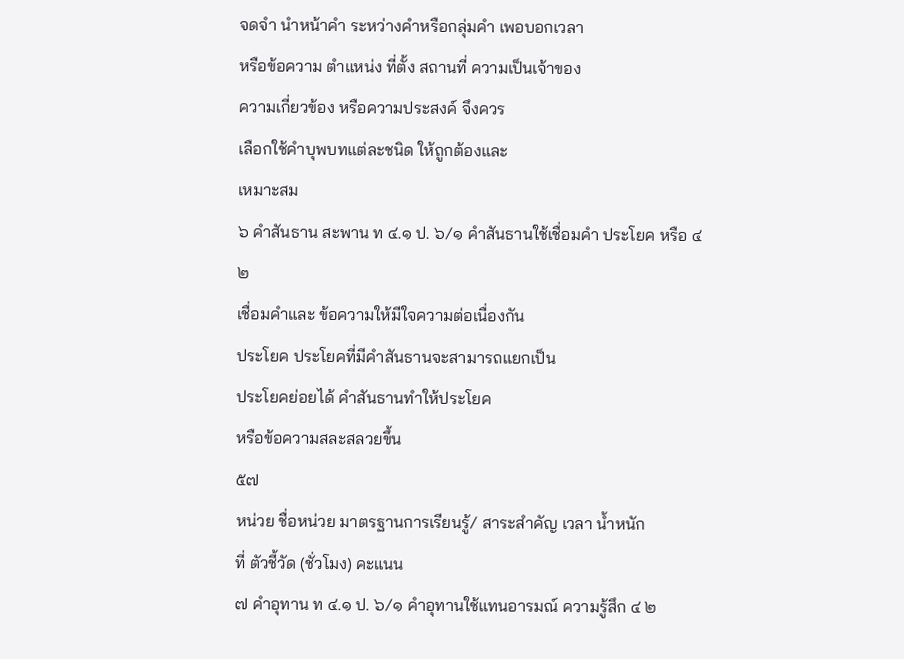จดจำ นำหน้าคำ ระหว่างคำหรือกลุ่มคำ เพอบอกเวลา
หรือข้อความ ตำแหน่ง ที่ตั้ง สถานที่ ความเป็นเจ้าของ
ความเกี่ยวข้อง หรือความประสงค์ จึงควร
เลือกใช้คำบุพบทแต่ละชนิด ให้ถูกต้องและ
เหมาะสม
๖ คำสันธาน สะพาน ท ๔.๑ ป. ๖/๑ คำสันธานใช้เชื่อมคำ ประโยค หรือ ๔ ๒
เชื่อมคำและ ข้อความให้มีใจความต่อเนื่องกัน
ประโยค ประโยคที่มีคำสันธานจะสามารถแยกเป็น
ประโยคย่อยได้ คำสันธานทำให้ประโยค
หรือข้อความสละสลวยขึ้น
๕๗
หน่วย ชื่อหน่วย มาตรฐานการเรียนรู้/ สาระสำคัญ เวลา น้ำหนัก
ที่ ตัวชี้วัด (ชั่วโมง) คะแนน
๗ คำอุทาน ท ๔.๑ ป. ๖/๑ คำอุทานใช้แทนอารมณ์ ความรู้สึก ๔ ๒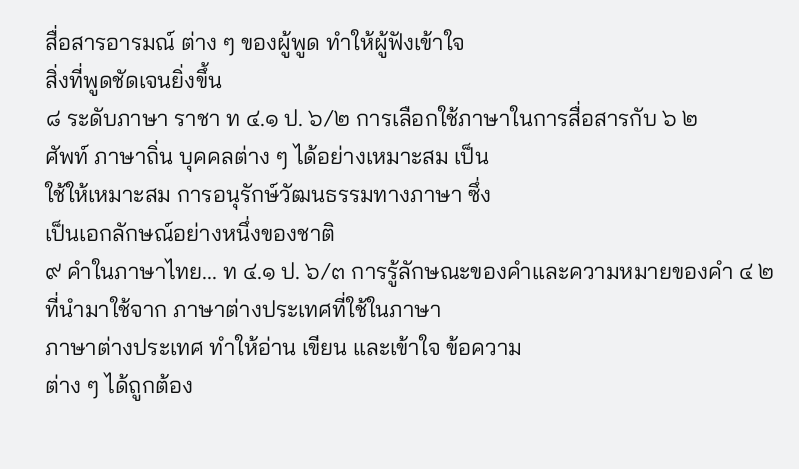สื่อสารอารมณ์ ต่าง ๆ ของผู้พูด ทำให้ผู้ฟังเข้าใจ
สิ่งที่พูดชัดเจนยิ่งขึ้น
๘ ระดับภาษา ราชา ท ๔.๑ ป. ๖/๒ การเลือกใช้ภาษาในการสื่อสารกับ ๖ ๒
ศัพท์ ภาษาถิ่น บุคคลต่าง ๆ ได้อย่างเหมาะสม เป็น
ใช้ให้เหมาะสม การอนุรักษ์วัฒนธรรมทางภาษา ซึ่ง
เป็นเอกลักษณ์อย่างหนึ่งของชาติ
๙ คำในภาษาไทย... ท ๔.๑ ป. ๖/๓ การรู้ลักษณะของคำและความหมายของคำ ๔ ๒
ที่นำมาใช้จาก ภาษาต่างประเทศที่ใช้ในภาษา
ภาษาต่างประเทศ ทำให้อ่าน เขียน และเข้าใจ ข้อความ
ต่าง ๆ ได้ถูกต้อง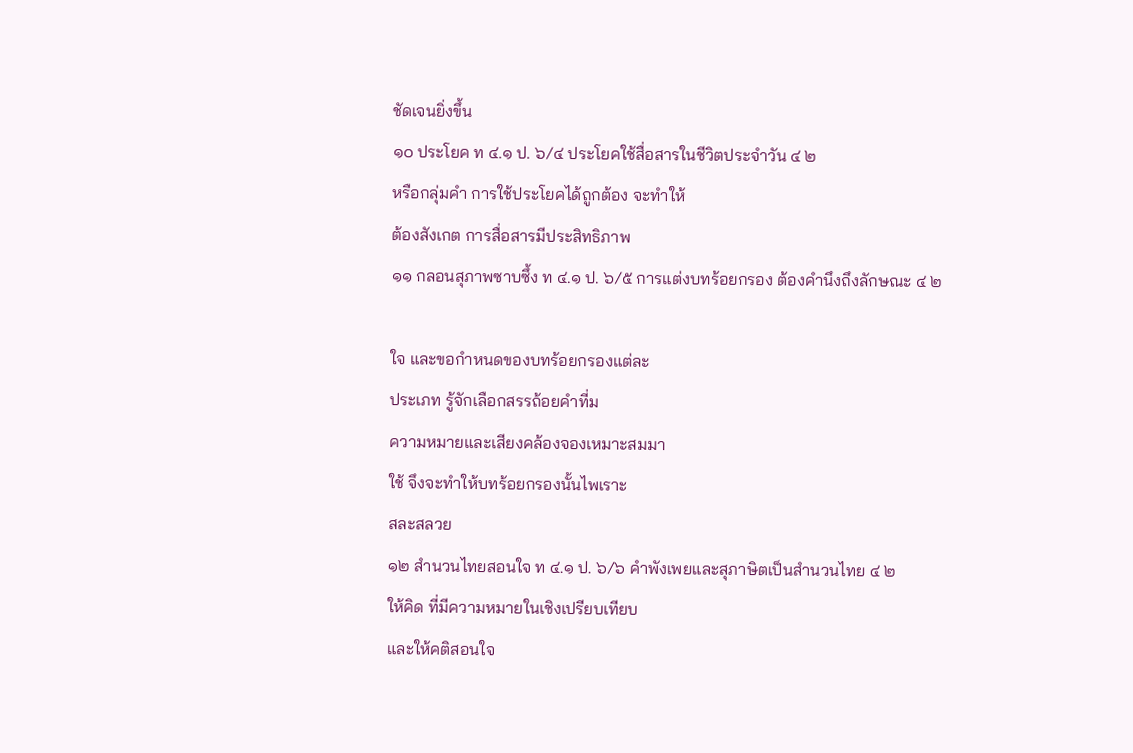ชัดเจนยิ่งขึ้น
๑๐ ประโยค ท ๔.๑ ป. ๖/๔ ประโยคใช้สื่อสารในชีวิตประจำวัน ๔ ๒
หรือกลุ่มคำ การใช้ประโยคได้ถูกต้อง จะทำให้
ต้องสังเกต การสื่อสารมีประสิทธิภาพ
๑๑ กลอนสุภาพซาบซึ้ง ท ๔.๑ ป. ๖/๕ การแต่งบทร้อยกรอง ต้องคำนึงถึงลักษณะ ๔ ๒

ใจ และขอกำหนดของบทร้อยกรองแต่ละ
ประเภท รู้จักเลือกสรรถ้อยคำที่ม
ความหมายและเสียงคล้องจองเหมาะสมมา
ใช้ จึงจะทำให้บทร้อยกรองนั้นไพเราะ
สละสลวย
๑๒ สำนวนไทยสอนใจ ท ๔.๑ ป. ๖/๖ คำพังเพยและสุภาษิตเป็นสำนวนไทย ๔ ๒
ให้คิด ที่มีความหมายในเชิงเปรียบเทียบ
และให้คติสอนใจ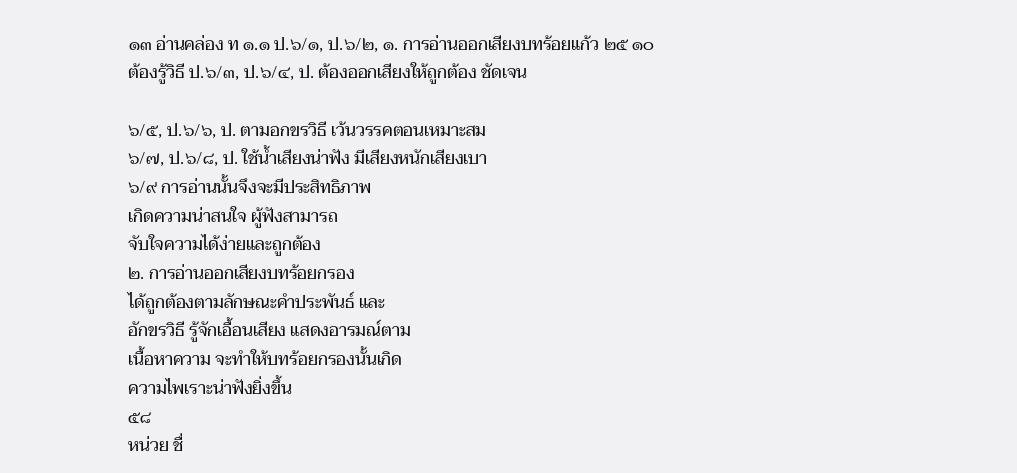๑๓ อ่านคล่อง ท ๑.๑ ป.๖/๑, ป.๖/๒, ๑. การอ่านออกเสียงบทร้อยแก้ว ๒๕ ๑๐
ต้องรู้วิธี ป.๖/๓, ป.๖/๔, ป. ต้องออกเสียงให้ถูกต้อง ชัดเจน

๖/๕, ป.๖/๖, ป. ตามอกขรวิธี เว้นวรรคตอนเหมาะสม
๖/๗, ป.๖/๘, ป. ใช้น้ำเสียงน่าฟัง มีเสียงหนักเสียงเบา
๖/๙ การอ่านนั้นจึงจะมีประสิทธิภาพ
เกิดความน่าสนใจ ผู้ฟังสามารถ
จับใจความได้ง่ายและถูกต้อง
๒. การอ่านออกเสียงบทร้อยกรอง
ได้ถูกต้องตามลักษณะคำประพันธ์ และ
อักขรวิธี รู้จักเอื้อนเสียง แสดงอารมณ์ตาม
เนื้อหาความ จะทำให้บทร้อยกรองนั้นเกิด
ความไพเราะน่าฟังยิ่งขึ้น
๕๘
หน่วย ชื่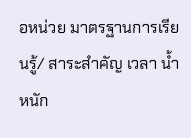อหน่วย มาตรฐานการเรียนรู้/ สาระสำคัญ เวลา น้ำหนัก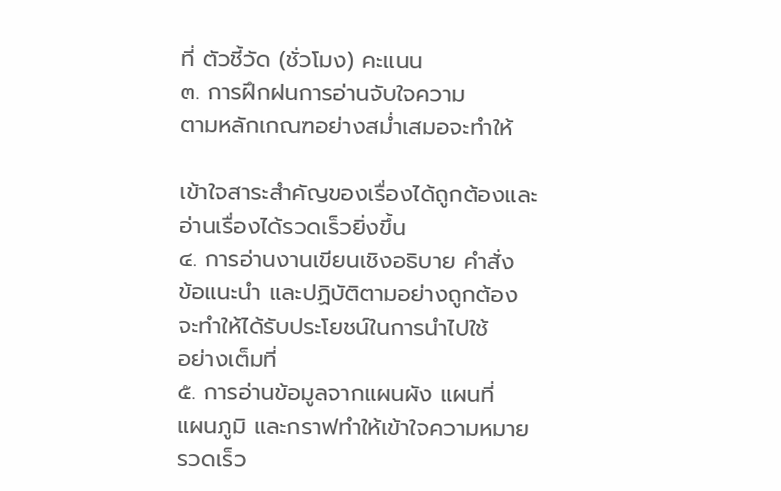ที่ ตัวชี้วัด (ชั่วโมง) คะแนน
๓. การฝึกฝนการอ่านจับใจความ
ตามหลักเกณฑอย่างสม่ำเสมอจะทำให้

เข้าใจสาระสำคัญของเรื่องได้ถูกต้องและ
อ่านเรื่องได้รวดเร็วยิ่งขึ้น
๔. การอ่านงานเขียนเชิงอธิบาย คำสั่ง
ข้อแนะนำ และปฏิบัติตามอย่างถูกต้อง
จะทำให้ได้รับประโยชน์ในการนำไปใช้
อย่างเต็มที่
๕. การอ่านข้อมูลจากแผนผัง แผนที่
แผนภูมิ และกราฟทำให้เข้าใจความหมาย
รวดเร็ว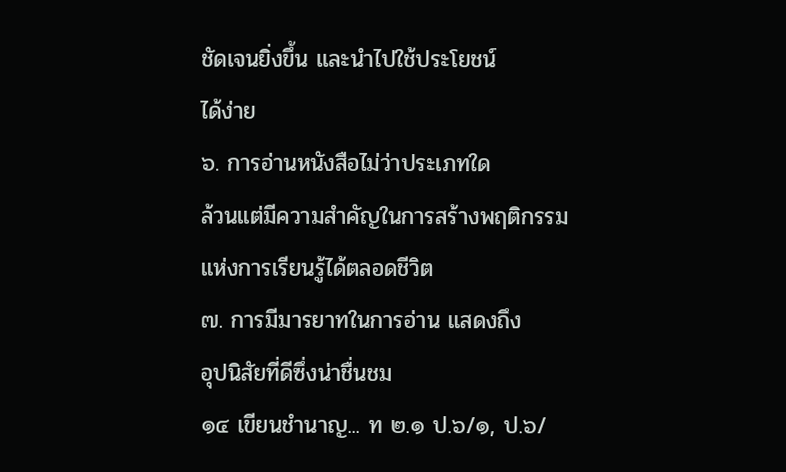ชัดเจนยิ่งขึ้น และนำไปใช้ประโยชน์
ได้ง่าย
๖. การอ่านหนังสือไม่ว่าประเภทใด
ล้วนแต่มีความสำคัญในการสร้างพฤติกรรม
แห่งการเรียนรู้ได้ตลอดชีวิต
๗. การมีมารยาทในการอ่าน แสดงถึง
อุปนิสัยที่ดีซึ่งน่าชื่นชม
๑๔ เขียนชำนาญ... ท ๒.๑ ป.๖/๑, ป.๖/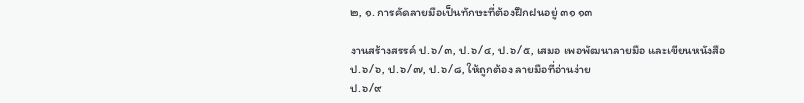๒, ๑. การคัดลายมือเป็นทักษะที่ต้องฝึกฝนอยู่ ๓๑ ๑๓

งานสร้างสรรค์ ป.๖/๓, ป.๖/๔, ป.๖/๕, เสมอ เพอพัฒนาลายมือ และเขียนหนังสือ
ป.๖/๖, ป.๖/๗, ป.๖/๘, ให้ถูกต้อง ลายมือที่อ่านง่าย
ป.๖/๙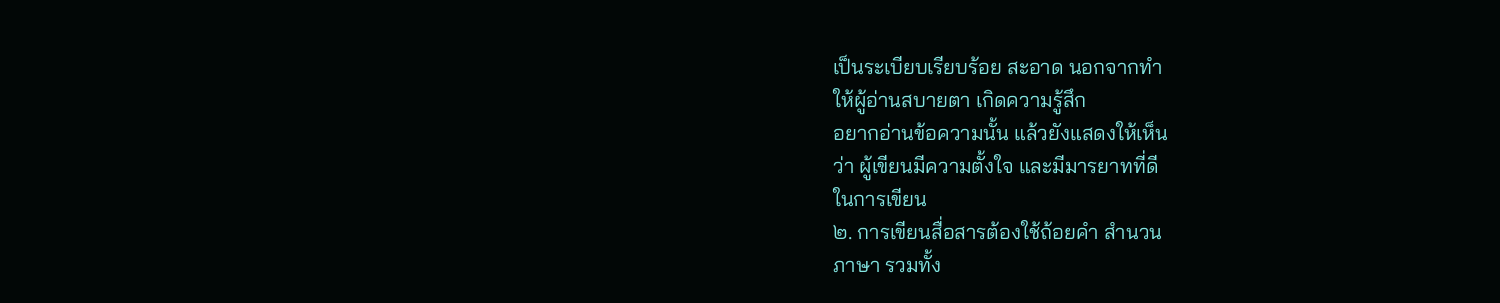เป็นระเบียบเรียบร้อย สะอาด นอกจากทำ
ให้ผู้อ่านสบายตา เกิดความรู้สึก
อยากอ่านข้อความนั้น แล้วยังแสดงให้เห็น
ว่า ผู้เขียนมีความตั้งใจ และมีมารยาทที่ดี
ในการเขียน
๒. การเขียนสื่อสารต้องใช้ถ้อยคำ สำนวน
ภาษา รวมทั้ง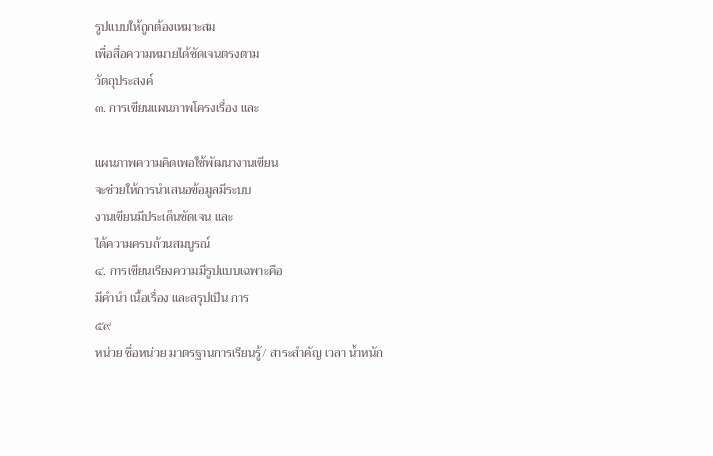รูปแบบให้ถูกต้องเหมาะสม
เพื่อสื่อความหมายได้ชัดเจนตรงตาม
วัตถุประสงค์
๓. การเขียนแผนภาพโครงเรื่อง และ

แผนภาพความคิดเพอใช้พัฒนางานเขียน
จะช่วยให้การนำเสนอข้อมูลมีระบบ
งานเขียนมีประเด็นชัดเจน และ
ได้ความครบถ้วนสมบูรณ์
๔. การเขียนเรียงความมีรูปแบบเฉพาะคือ
มีคำนำ เนื้อเรื่อง และสรุปเป็น การ
๕๙
หน่วย ชื่อหน่วย มาตรฐานการเรียนรู้/ สาระสำคัญ เวลา น้ำหนัก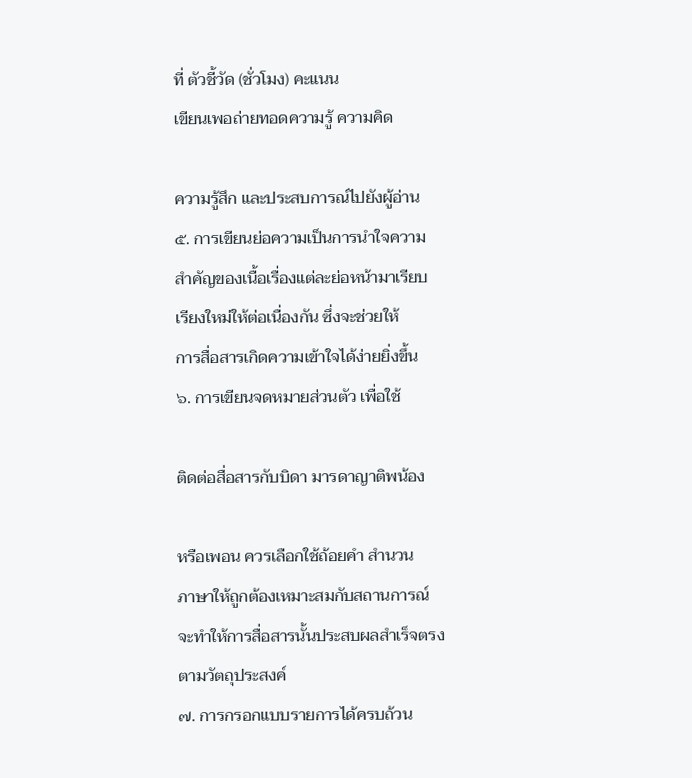ที่ ตัวชี้วัด (ชั่วโมง) คะแนน
เขียนเพอถ่ายทอดความรู้ ความคิด

ความรู้สึก และประสบการณ์ไปยังผู้อ่าน
๕. การเขียนย่อความเป็นการนำใจความ
สำคัญของเนื้อเรื่องแต่ละย่อหน้ามาเรียบ
เรียงใหม่ให้ต่อเนื่องกัน ซึ่งจะช่วยให้
การสื่อสารเกิดความเข้าใจได้ง่ายยิ่งขึ้น
๖. การเขียนจดหมายส่วนตัว เพื่อใช้

ติดต่อสื่อสารกับบิดา มารดาญาติพน้อง

หรือเพอน ควรเลือกใช้ถ้อยคำ สำนวน
ภาษาให้ถูกต้องเหมาะสมกับสถานการณ์
จะทำให้การสื่อสารนั้นประสบผลสำเร็จตรง
ตามวัตถุประสงค์
๗. การกรอกแบบรายการได้ครบถ้วน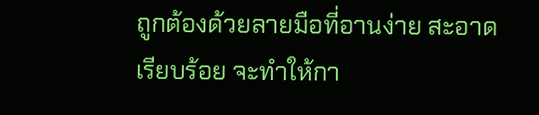ถูกต้องด้วยลายมือที่อานง่าย สะอาด
เรียบร้อย จะทำให้กา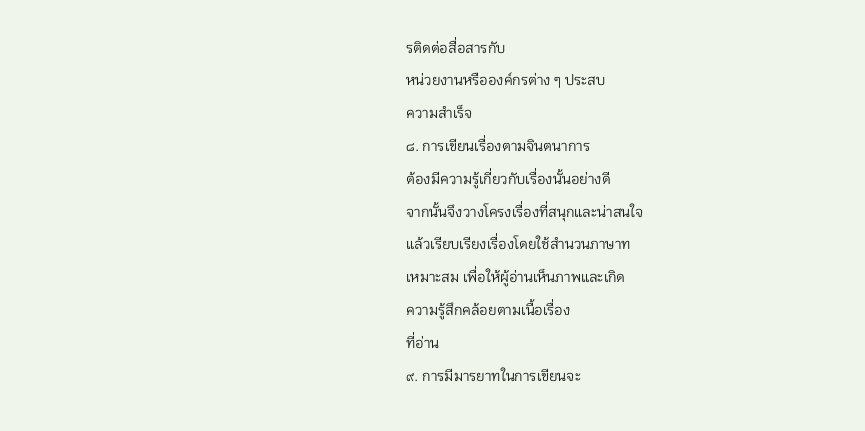รติดต่อสื่อสารกับ
หน่วยงานหรือองค์กรต่าง ๆ ประสบ
ความสำเร็จ
๘. การเขียนเรื่องตามจินตนาการ
ต้องมีความรู้เกี่ยวกับเรื่องนั้นอย่างดี
จากนั้นจึงวางโครงเรื่องที่สนุกและน่าสนใจ
แล้วเรียบเรียงเรื่องโดยใช้สำนวนภาษาท
เหมาะสม เพื่อให้ผู้อ่านเห็นภาพและเกิด
ความรู้สึกคล้อยตามเนื้อเรื่อง
ที่อ่าน
๙. การมีมารยาทในการเขียนจะ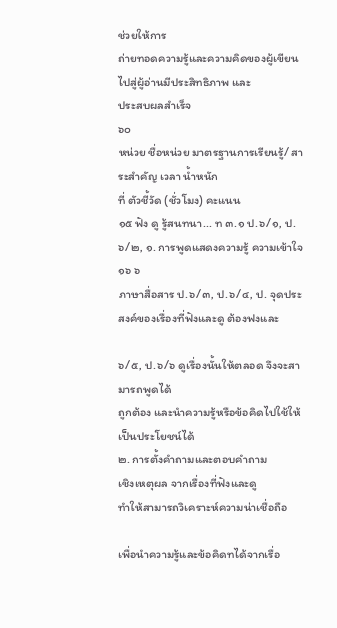ช่วยให้การ
ถ่ายทอดความรู้และความคิดของผู้เขียน
ไปสู่ผู้อ่านมีประสิทธิภาพ และ
ประสบผลสำเร็จ
๖๐
หน่วย ชื่อหน่วย มาตรฐานการเรียนรู้/ สาระสำคัญ เวลา น้ำหนัก
ที่ ตัวชี้วัด (ชั่วโมง) คะแนน
๑๕ ฟัง ดู รู้สนทนา... ท ๓.๑ ป.๖/๑, ป.๖/๒, ๑. การพูดแสดงความรู้ ความเข้าใจ ๑๖ ๖
ภาษาสื่อสาร ป.๖/๓, ป.๖/๔, ป. จุดประสงค์ของเรื่องที่ฟังและดู ต้องฟงและ

๖/๕, ป.๖/๖ ดูเรื่องนั้นให้ตลอด จึงจะสามารถพูดได้
ถูกต้อง และนำความรู้หรือข้อคิดไปใช้ให้
เป็นประโยชน์ได้
๒. การตั้งคำถามและตอบคำถาม
เชิงเหตุผล จากเรื่องที่ฟังและดู
ทำให้สามารถวิเคราะห์ความน่าเชื่อถือ

เพื่อนำความรู้และข้อคิดทได้จากเรื่อ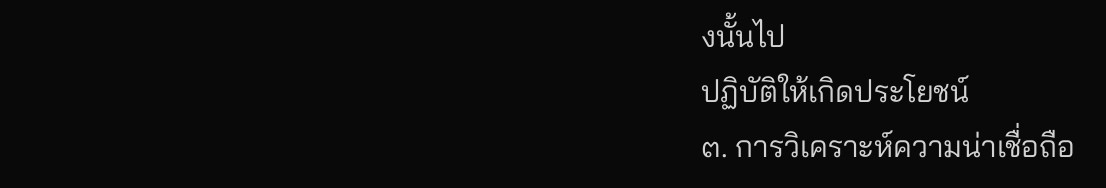งนั้นไป
ปฏิบัติให้เกิดประโยชน์
๓. การวิเคราะห์ความน่าเชื่อถือ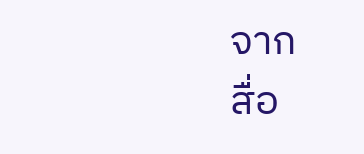จาก
สื่อ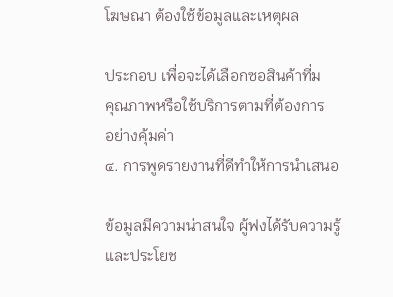โฆษณา ต้องใช้ข้อมูลและเหตุผล

ประกอบ เพื่อจะได้เลือกซอสินค้าที่ม
คุณภาพหรือใช้บริการตามที่ต้องการ
อย่างคุ้มค่า
๔. การพูดรายงานที่ดีทำให้การนำเสนอ

ข้อมูลมีความน่าสนใจ ผู้ฟงได้รับความรู้
และประโยช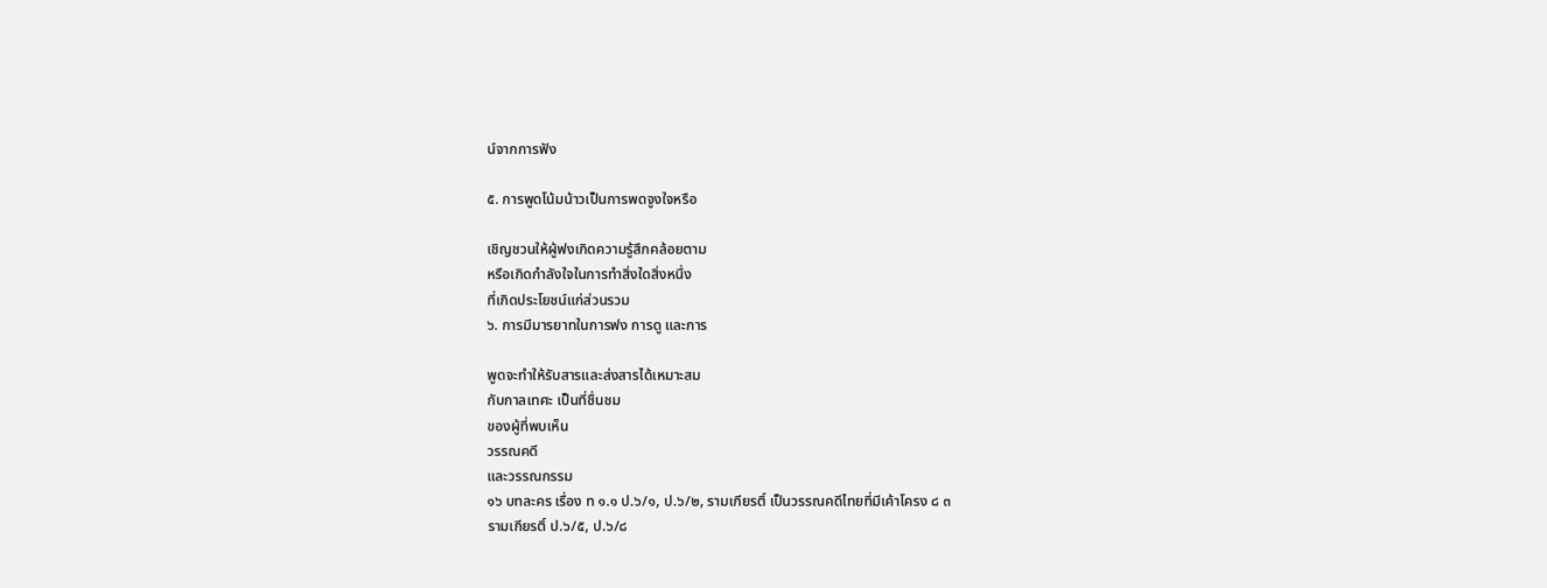น์จากการฟัง

๕. การพูดโน้มน้าวเป็นการพดจูงใจหรือ

เชิญชวนให้ผู้ฟงเกิดความรู้สึกคล้อยตาม
หรือเกิดกำลังใจในการทำสิ่งใดสิ่งหนึ่ง
ที่เกิดประโยชน์แก่ส่วนรวม
๖. การมีมารยาทในการฟง การดู และการ

พูดจะทำให้รับสารและส่งสารได้เหมาะสม
กับกาลเทศะ เป็นที่ชื่นชม
ของผู้ที่พบเห็น
วรรณคดี
และวรรณกรรม
๑๖ บทละคร เรื่อง ท ๑.๑ ป.๖/๑, ป.๖/๒, รามเกียรติ์ เป็นวรรณคดีไทยที่มีเค้าโครง ๘ ๓
รามเกียรติ์ ป.๖/๕, ป.๖/๘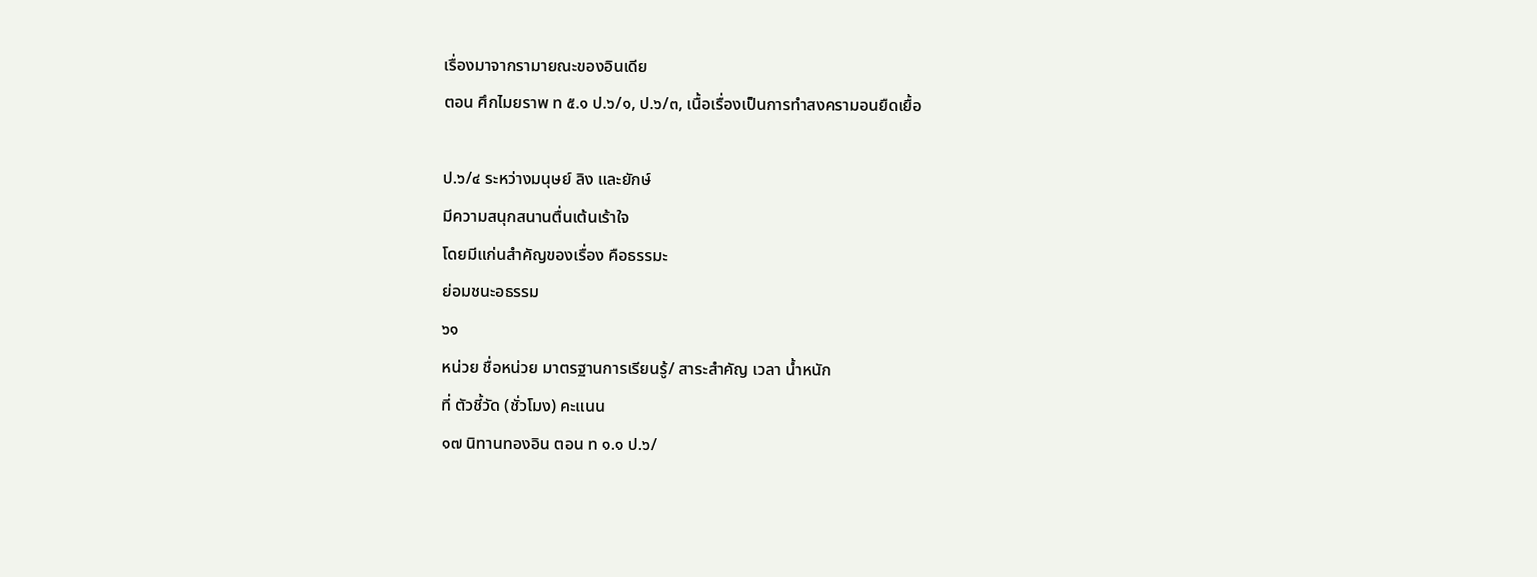เรื่องมาจากรามายณะของอินเดีย
ตอน ศึกไมยราพ ท ๕.๑ ป.๖/๑, ป.๖/๓, เนื้อเรื่องเป็นการทำสงครามอนยืดเยื้อ

ป.๖/๔ ระหว่างมนุษย์ ลิง และยักษ์
มีความสนุกสนานตื่นเต้นเร้าใจ
โดยมีแก่นสำคัญของเรื่อง คือธรรมะ
ย่อมชนะอธรรม
๖๑
หน่วย ชื่อหน่วย มาตรฐานการเรียนรู้/ สาระสำคัญ เวลา น้ำหนัก
ที่ ตัวชี้วัด (ชั่วโมง) คะแนน
๑๗ นิทานทองอิน ตอน ท ๑.๑ ป.๖/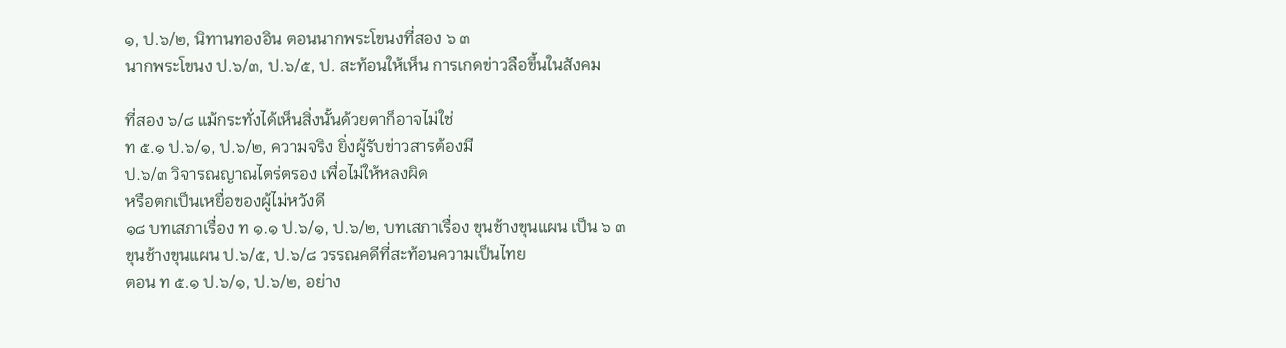๑, ป.๖/๒, นิทานทองอิน ตอนนากพระโขนงที่สอง ๖ ๓
นากพระโขนง ป.๖/๓, ป.๖/๕, ป. สะท้อนให้เห็น การเกดข่าวลือขึ้นในสังคม

ที่สอง ๖/๘ แม้กระทั่งได้เห็นสิ่งนั้นด้วยตาก็อาจไม่ใช่
ท ๕.๑ ป.๖/๑, ป.๖/๒, ความจริง ยิ่งผู้รับข่าวสารต้องมี
ป.๖/๓ วิจารณญาณไตร่ตรอง เพื่อไม่ให้หลงผิด
หรือตกเป็นเหยื่อของผู้ไม่หวังดี
๑๘ บทเสภาเรื่อง ท ๑.๑ ป.๖/๑, ป.๖/๒, บทเสภาเรื่อง ขุนช้างขุนแผน เป็น ๖ ๓
ขุนช้างขุนแผน ป.๖/๕, ป.๖/๘ วรรณคดีที่สะท้อนความเป็นไทย
ตอน ท ๕.๑ ป.๖/๑, ป.๖/๒, อย่าง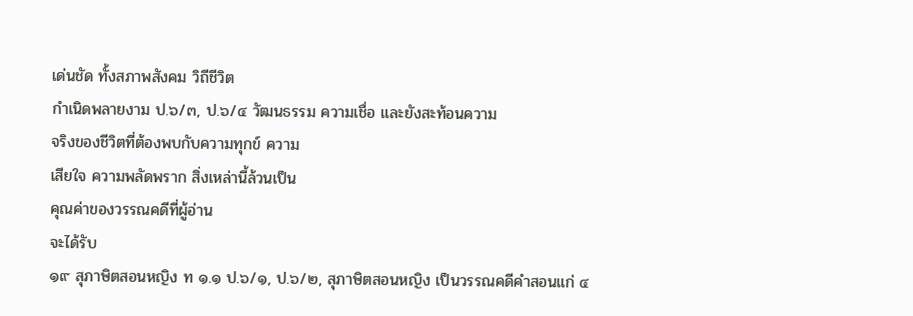เด่นชัด ทั้งสภาพสังคม วิถีชีวิต
กำเนิดพลายงาม ป.๖/๓, ป.๖/๔ วัฒนธรรม ความเชื่อ และยังสะท้อนความ
จริงของชีวิตที่ต้องพบกับความทุกข์ ความ
เสียใจ ความพลัดพราก สิ่งเหล่านี้ล้วนเป็น
คุณค่าของวรรณคดีที่ผู้อ่าน
จะได้รับ
๑๙ สุภาษิตสอนหญิง ท ๑.๑ ป.๖/๑, ป.๖/๒, สุภาษิตสอนหญิง เป็นวรรณคดีคำสอนแก่ ๔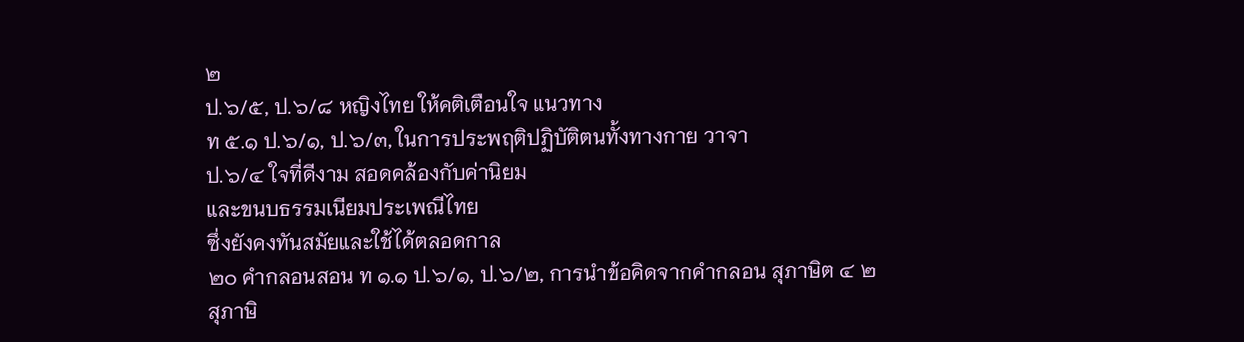๒
ป.๖/๕, ป.๖/๘ หญิงไทย ให้คติเตือนใจ แนวทาง
ท ๕.๑ ป.๖/๑, ป.๖/๓, ในการประพฤติปฏิบัติตนทั้งทางกาย วาจา
ป.๖/๔ ใจที่ดีงาม สอดคล้องกับค่านิยม
และขนบธรรมเนียมประเพณีไทย
ซึ่งยังคงทันสมัยและใช้ได้ตลอดกาล
๒๐ คำกลอนสอน ท ๑.๑ ป.๖/๑, ป.๖/๒, การนำข้อคิดจากคำกลอน สุภาษิต ๔ ๒
สุภาษิ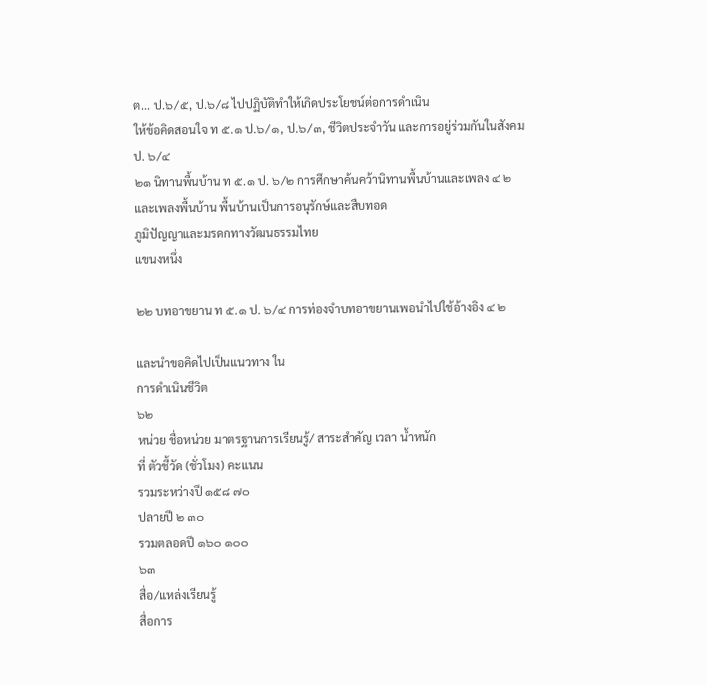ต... ป.๖/๕, ป.๖/๘ ไปปฏิบัติทำให้เกิดประโยชน์ต่อการดำเนิน
ให้ข้อคิดสอนใจ ท ๕.๑ ป.๖/๑, ป.๖/๓, ชีวิตประจำวัน และการอยู่ร่วมกันในสังคม
ป. ๖/๔
๒๑ นิทานพื้นบ้าน ท ๕.๑ ป. ๖/๒ การศึกษาค้นคว้านิทานพื้นบ้านและเพลง ๔ ๒
และเพลงพื้นบ้าน พื้นบ้านเป็นการอนุรักษ์และสืบทอด
ภูมิปัญญาและมรดกทางวัฒนธรรมไทย
แขนงหนึ่ง

๒๒ บทอาขยาน ท ๕.๑ ป. ๖/๔ การท่องจำบทอาขยานเพอนำไปใช้อ้างอิง ๔ ๒

และนำขอคิดไปเป็นแนวทาง ใน
การดำเนินชีวิต
๖๒
หน่วย ชื่อหน่วย มาตรฐานการเรียนรู้/ สาระสำคัญ เวลา น้ำหนัก
ที่ ตัวชี้วัด (ชั่วโมง) คะแนน
รวมระหว่างปี ๑๕๘ ๗๐
ปลายปี ๒ ๓๐
รวมตลอดปี ๑๖๐ ๑๐๐
๖๓
สื่อ/แหล่งเรียนรู้
สื่อการ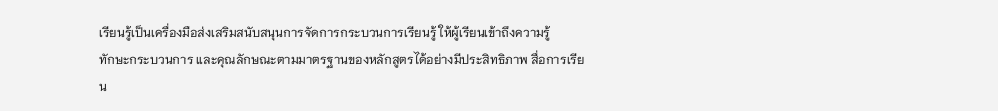เรียนรู้เป็นเครื่องมือส่งเสริมสนับสนุนการจัดการกระบวนการเรียนรู้ ให้ผู้เรียนเข้าถึงความรู้
ทักษะกระบวนการ และคุณลักษณะตามมาตรฐานของหลักสูตรได้อย่างมีประสิทธิภาพ สื่อการเรียน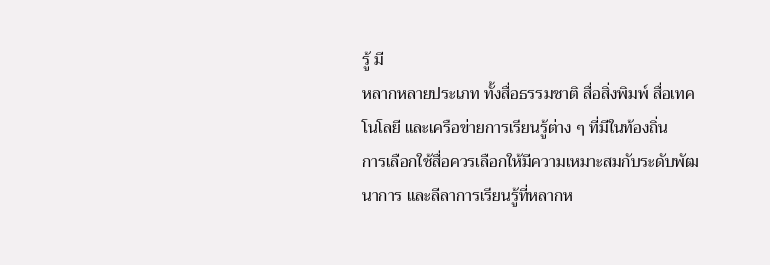รู้ มี
หลากหลายประเภท ทั้งสื่อธรรมชาติ สื่อสิ่งพิมพ์ สื่อเทคโนโลยี และเครือข่ายการเรียนรู้ต่าง ๆ ที่มีในท้องถิ่น
การเลือกใช้สื่อควรเลือกให้มีความเหมาะสมกับระดับพัฒนาการ และลีลาการเรียนรู้ที่หลากห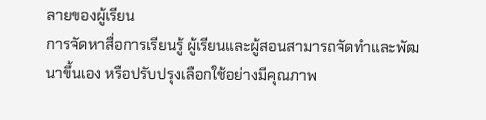ลายของผู้เรียน
การจัดหาสื่อการเรียนรู้ ผู้เรียนและผู้สอนสามารถจัดทำและพัฒนาขึ้นเอง หรือปรับปรุงเลือกใช้อย่างมีคุณภาพ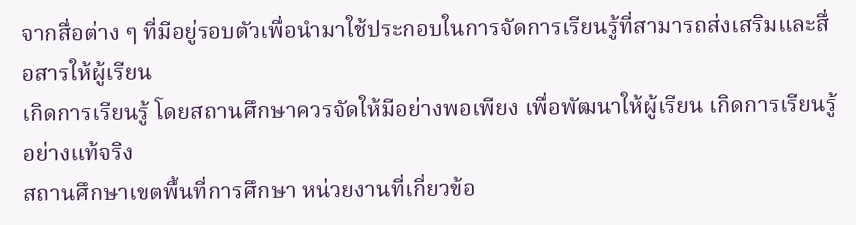จากสื่อต่าง ๆ ที่มีอยู่รอบตัวเพื่อนำมาใช้ประกอบในการจัดการเรียนรู้ที่สามารถส่งเสริมและสื่อสารให้ผู้เรียน
เกิดการเรียนรู้ โดยสถานศึกษาควรจัดให้มีอย่างพอเพียง เพื่อพัฒนาให้ผู้เรียน เกิดการเรียนรู้อย่างแท้จริง
สถานศึกษาเขตพื้นที่การศึกษา หน่วยงานที่เกี่ยวข้อ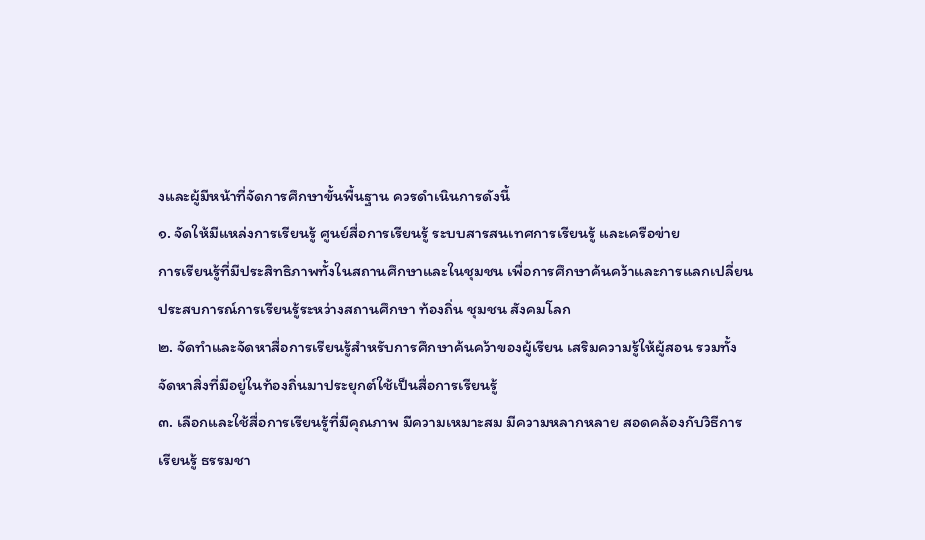งและผู้มีหน้าที่จัดการศึกษาขั้นพื้นฐาน ควรดำเนินการดังนี้
๑. จัดให้มีแหล่งการเรียนรู้ ศูนย์สื่อการเรียนรู้ ระบบสารสนเทศการเรียนรู้ และเครือข่าย
การเรียนรู้ที่มีประสิทธิภาพทั้งในสถานศึกษาและในชุมชน เพื่อการศึกษาค้นคว้าและการแลกเปลี่ยน
ประสบการณ์การเรียนรู้ระหว่างสถานศึกษา ท้องถิ่น ชุมชน สังคมโลก
๒. จัดทำและจัดหาสื่อการเรียนรู้สำหรับการศึกษาค้นคว้าของผู้เรียน เสริมความรู้ให้ผู้สอน รวมทั้ง
จัดหาสิ่งที่มีอยู่ในท้องถิ่นมาประยุกต์ใช้เป็นสื่อการเรียนรู้
๓. เลือกและใช้สื่อการเรียนรู้ที่มีคุณภาพ มีความเหมาะสม มีความหลากหลาย สอดคล้องกับวิธีการ
เรียนรู้ ธรรมชา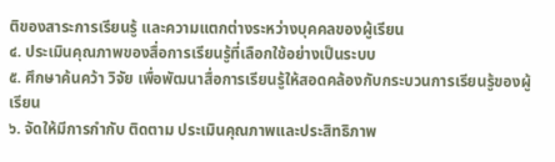ติของสาระการเรียนรู้ และความแตกต่างระหว่างบุคคลของผู้เรียน
๔. ประเมินคุณภาพของสื่อการเรียนรู้ที่เลือกใช้อย่างเป็นระบบ
๕. ศึกษาค้นคว้า วิจัย เพื่อพัฒนาสื่อการเรียนรู้ให้สอดคล้องกับกระบวนการเรียนรู้ของผู้เรียน
๖. จัดให้มีการกำกับ ติดตาม ประเมินคุณภาพและประสิทธิภาพ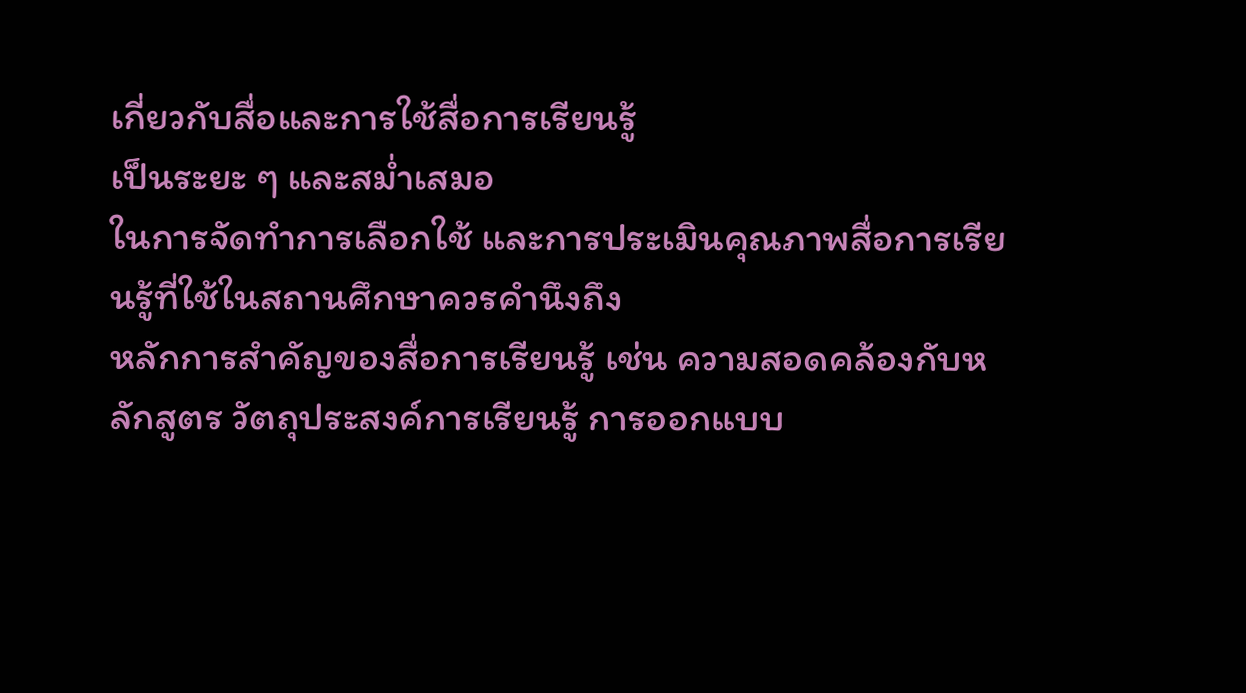เกี่ยวกับสื่อและการใช้สื่อการเรียนรู้
เป็นระยะ ๆ และสม่ำเสมอ
ในการจัดทำการเลือกใช้ และการประเมินคุณภาพสื่อการเรียนรู้ที่ใช้ในสถานศึกษาควรคำนึงถึง
หลักการสำคัญของสื่อการเรียนรู้ เช่น ความสอดคล้องกับหลักสูตร วัตถุประสงค์การเรียนรู้ การออกแบบ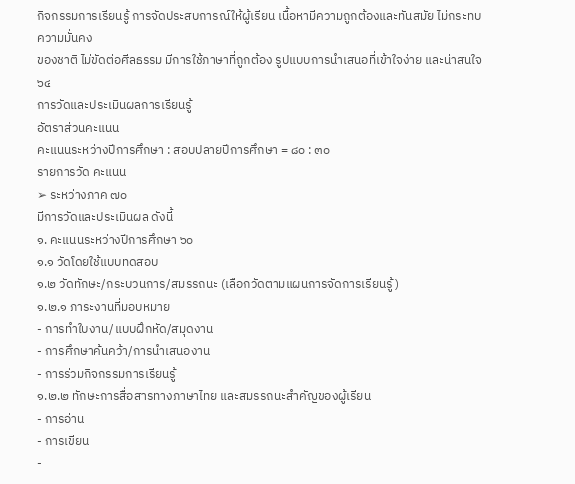กิจกรรมการเรียนรู้ การจัดประสบการณ์ให้ผู้เรียน เนื้อหามีความถูกต้องและทันสมัย ไม่กระทบความมั่นคง
ของชาติ ไม่ขัดต่อศีลธรรม มีการใช้ภาษาที่ถูกต้อง รูปแบบการนําเสนอที่เข้าใจง่าย และน่าสนใจ
๖๔
การวัดและประเมินผลการเรียนรู้
อัตราส่วนคะแนน
คะแนนระหว่างปีการศึกษา : สอบปลายปีการศึกษา = ๘๐ : ๓๐
รายการวัด คะแนน
➢ ระหว่างภาค ๗๐
มีการวัดและประเมินผล ดังนี้
๑. คะแนนระหว่างปีการศึกษา ๖๐
๑.๑ วัดโดยใช้แบบทดสอบ
๑.๒ วัดทักษะ/กระบวนการ/สมรรถนะ (เลือกวัดตามแผนการจัดการเรียนรู้)
๑.๒.๑ ภาระงานที่มอบหมาย
- การทำใบงาน/แบบฝึกหัด/สมุดงาน
- การศึกษาค้นคว้า/การนำเสนองาน
- การร่วมกิจกรรมการเรียนรู้
๑.๒.๒ ทักษะการสื่อสารทางภาษาไทย และสมรรถนะสำคัญของผู้เรียน
- การอ่าน
- การเขียน
-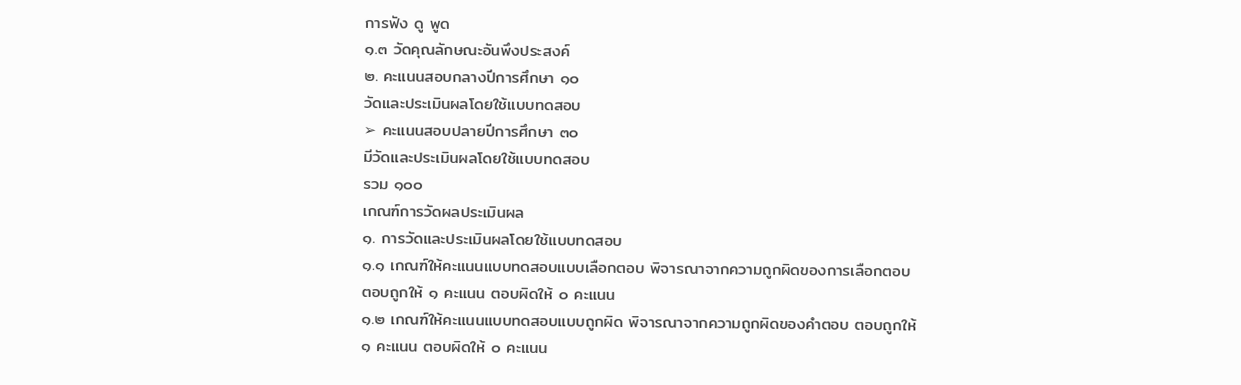การฟัง ดู พูด
๑.๓ วัดคุณลักษณะอันพึงประสงค์
๒. คะแนนสอบกลางปีการศึกษา ๑๐
วัดและประเมินผลโดยใช้แบบทดสอบ
➢ คะแนนสอบปลายปีการศึกษา ๓๐
มีวัดและประเมินผลโดยใช้แบบทดสอบ
รวม ๑๐๐
เกณฑ์การวัดผลประเมินผล
๑. การวัดและประเมินผลโดยใช้แบบทดสอบ
๑.๑ เกณฑ์ให้คะแนนแบบทดสอบแบบเลือกตอบ พิจารณาจากความถูกผิดของการเลือกตอบ
ตอบถูกให้ ๑ คะแนน ตอบผิดให้ ๐ คะแนน
๑.๒ เกณฑ์ให้คะแนนแบบทดสอบแบบถูกผิด พิจารณาจากความถูกผิดของคําตอบ ตอบถูกให้
๑ คะแนน ตอบผิดให้ ๐ คะแนน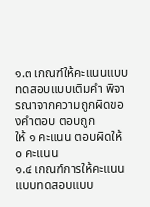๑.๓ เกณฑ์ให้คะแนนแบบทดสอบแบบเติมคํา พิจารณาจากความถูกผิดของคําตอบ ตอบถูก
ให้ ๑ คะแนน ตอบผิดให้ ๐ คะแนน
๑.๔ เกณฑ์การให้คะแนนแบบทดสอบแบบ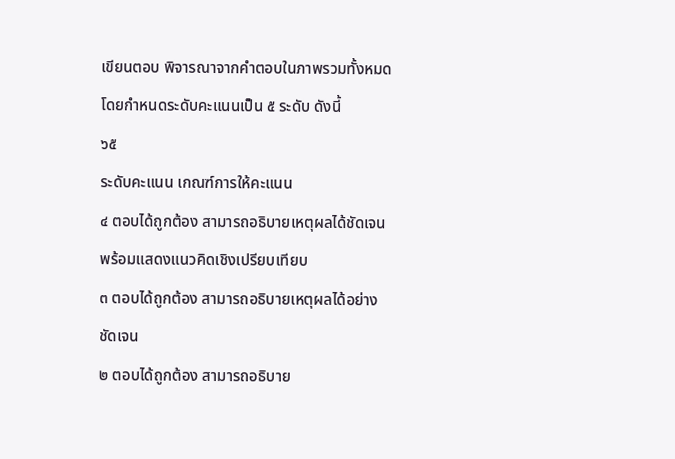เขียนตอบ พิจารณาจากคำตอบในภาพรวมทั้งหมด
โดยกำหนดระดับคะแนนเป็น ๕ ระดับ ดังนี้
๖๕
ระดับคะแนน เกณฑ์การให้คะแนน
๔ ตอบได้ถูกต้อง สามารถอธิบายเหตุผลได้ชัดเจน พร้อมแสดงแนวคิดเชิงเปรียบเทียบ
๓ ตอบได้ถูกต้อง สามารถอธิบายเหตุผลได้อย่างชัดเจน
๒ ตอบได้ถูกต้อง สามารถอธิบาย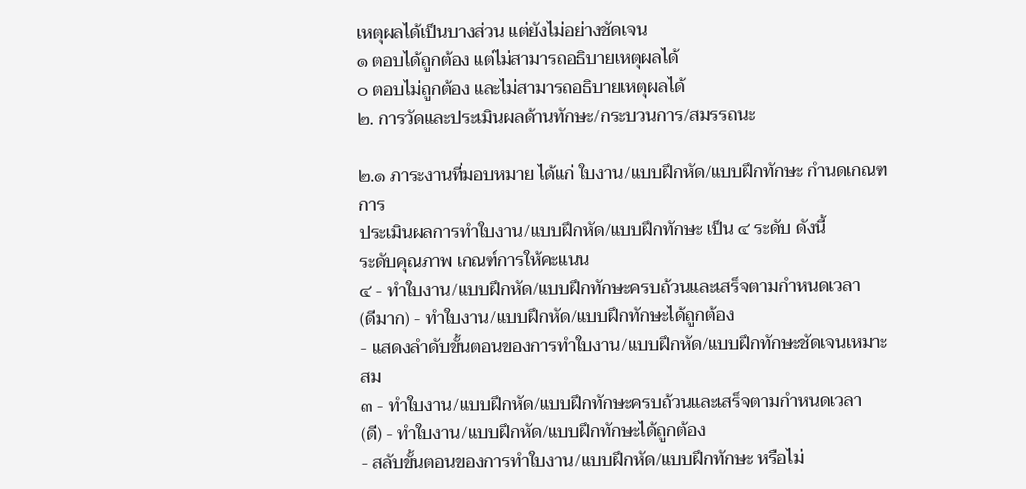เหตุผลได้เป็นบางส่วน แต่ยังไม่อย่างชัดเจน
๑ ตอบได้ถูกต้อง แต่ไม่สามารถอธิบายเหตุผลได้
๐ ตอบไม่ถูกต้อง และไม่สามารถอธิบายเหตุผลได้
๒. การวัดและประเมินผลด้านทักษะ/กระบวนการ/สมรรถนะ

๒.๑ ภาระงานที่มอบหมาย ได้แก่ ใบงาน/แบบฝึกหัด/แบบฝึกทักษะ กำนดเกณฑการ
ประเมินผลการทำใบงาน/แบบฝึกหัด/แบบฝึกทักษะ เป็น ๔ ระดับ ดังนี้
ระดับคุณภาพ เกณฑ์การให้คะแนน
๔ - ทำใบงาน/แบบฝึกหัด/แบบฝึกทักษะครบถ้วนและเสร็จตามกําหนดเวลา
(ดีมาก) - ทำใบงาน/แบบฝึกหัด/แบบฝึกทักษะได้ถูกต้อง
- แสดงลำดับขั้นตอนของการทำใบงาน/แบบฝึกหัด/แบบฝึกทักษะชัดเจนเหมาะสม
๓ - ทำใบงาน/แบบฝึกหัด/แบบฝึกทักษะครบถ้วนและเสร็จตามกําหนดเวลา
(ดี) - ทำใบงาน/แบบฝึกหัด/แบบฝึกทักษะได้ถูกต้อง
- สลับขั้นตอนของการทำใบงาน/แบบฝึกหัด/แบบฝึกทักษะ หรือไม่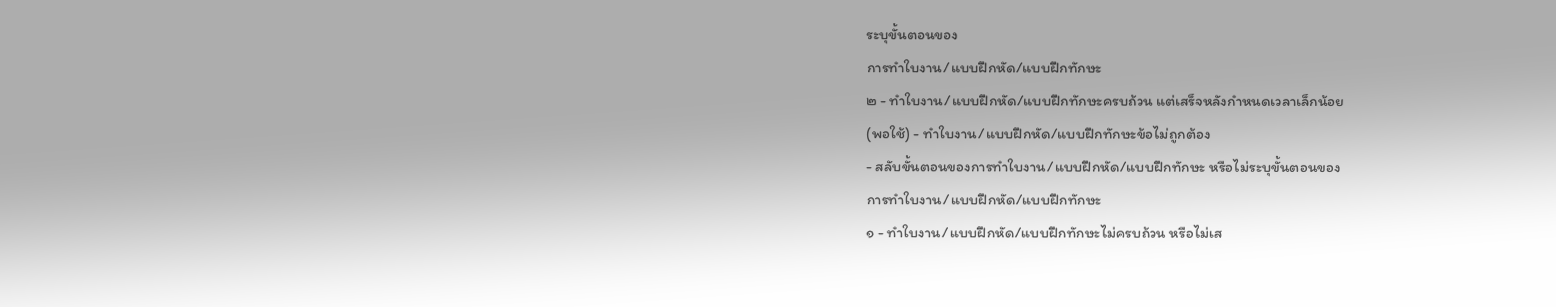ระบุขั้นตอนของ
การทำใบงาน/แบบฝึกหัด/แบบฝึกทักษะ
๒ - ทำใบงาน/แบบฝึกหัด/แบบฝึกทักษะครบถ้วน แต่เสร็จหลังกําหนดเวลาเล็กน้อย
(พอใช้) - ทำใบงาน/แบบฝึกหัด/แบบฝึกทักษะข้อไม่ถูกต้อง
- สลับขั้นตอนของการทำใบงาน/แบบฝึกหัด/แบบฝึกทักษะ หรือไม่ระบุขั้นตอนของ
การทำใบงาน/แบบฝึกหัด/แบบฝึกทักษะ
๑ - ทำใบงาน/แบบฝึกหัด/แบบฝึกทักษะไม่ครบถ้วน หรือไม่เส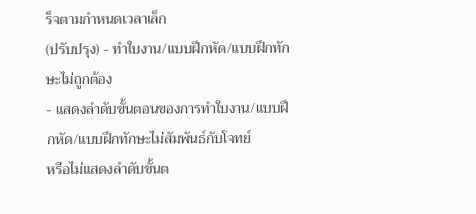ร็จตามกําหนดเวลาเล็ก
(ปรับปรุง) - ทำใบงาน/แบบฝึกหัด/แบบฝึกทักษะไม่ถูกต้อง
- แสดงลำดับขั้นตอนของการทำใบงาน/แบบฝึกหัด/แบบฝึกทักษะไม่สัมพันธ์กับโจทย์
หรือไม่แสดงลำดับขั้นต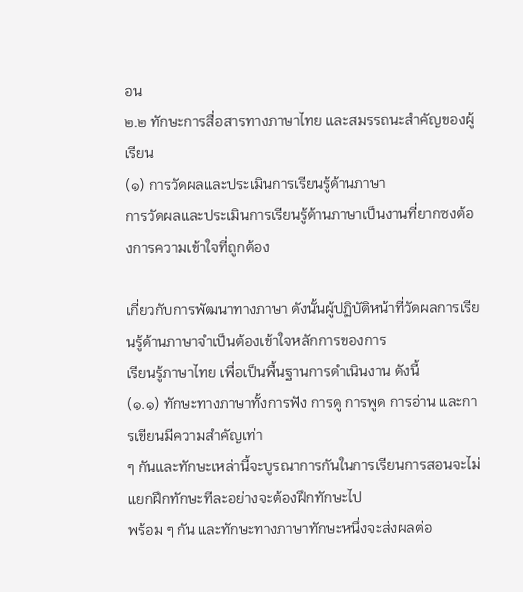อน
๒.๒ ทักษะการสื่อสารทางภาษาไทย และสมรรถนะสำคัญของผู้เรียน
(๑) การวัดผลและประเมินการเรียนรู้ด้านภาษา
การวัดผลและประเมินการเรียนรู้ด้านภาษาเป็นงานที่ยากซงต้องการความเข้าใจที่ถูกต้อง

เกี่ยวกับการพัฒนาทางภาษา ดังนั้นผู้ปฏิบัติหน้าที่วัดผลการเรียนรู้ด้านภาษาจำเป็นต้องเข้าใจหลักการของการ
เรียนรู้ภาษาไทย เพื่อเป็นพื้นฐานการดําเนินงาน ดังนี้
(๑.๑) ทักษะทางภาษาทั้งการฟัง การดู การพูด การอ่าน และการเขียนมีความสำคัญเท่า
ๆ กันและทักษะเหล่านี้จะบูรณาการกันในการเรียนการสอนจะไม่แยกฝึกทักษะทีละอย่างจะต้องฝึกทักษะไป
พร้อม ๆ กัน และทักษะทางภาษาทักษะหนึ่งจะส่งผลต่อ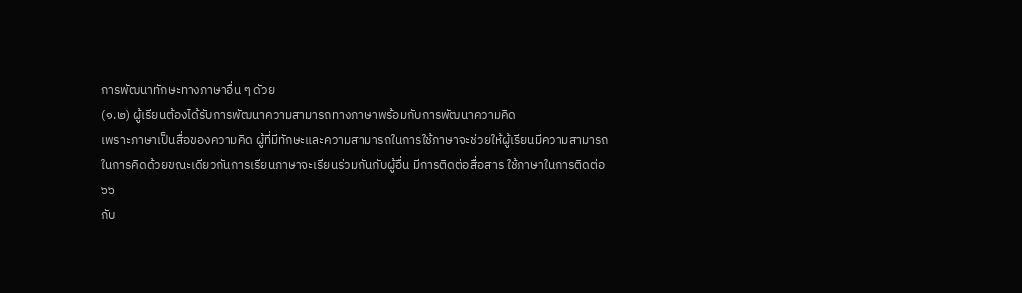การพัฒนาทักษะทางภาษาอื่น ๆ ดัวย
(๑.๒) ผู้เรียนต้องได้รับการพัฒนาความสามารถทางภาษาพร้อมกับการพัฒนาความคิด
เพราะภาษาเป็นสื่อของความคิด ผู้ที่มีทักษะและความสามารถในการใช้ภาษาจะช่วยให้ผู้เรียนมีความสามารถ
ในการคิดด้วยขณะเดียวกันการเรียนภาษาจะเรียนร่วมกันกับผู้อื่น มีการติดต่อสื่อสาร ใช้ภาษาในการติดต่อ
๖๖
กับ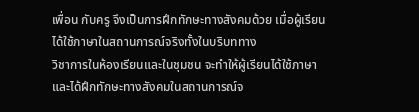เพื่อน กับครู จึงเป็นการฝึกทักษะทางสังคมด้วย เมื่อผู้เรียนได้ใช้ภาษาในสถานการณ์จริงทั้งในบริบททาง
วิชาการในห้องเรียนและในชุมชน จะทำให้ผู้เรียนได้ใช้ภาษาและได้ฝึกทักษะทางสังคมในสถานการณ์จ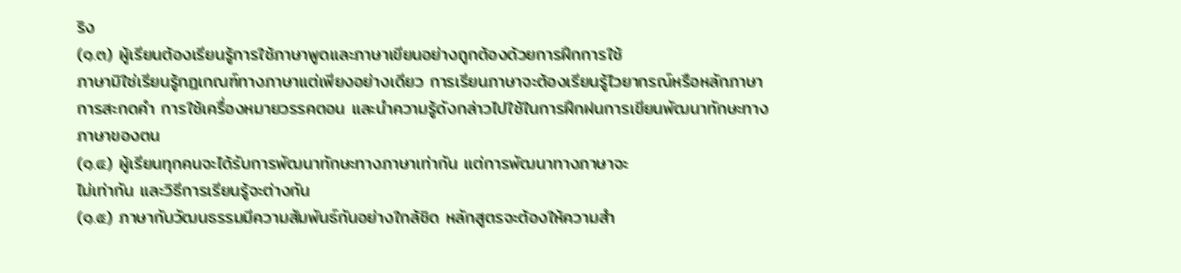ริง
(๑.๓) ผู้เรียนต้องเรียนรู้การใช้ภาษาพูดและภาษาเขียนอย่างถูกต้องด้วยการฝึกการใช้
ภาษามิใช่เรียนรู้กฎเกณฑ์ทางภาษาแต่เพียงอย่างเดียว การเรียนภาษาจะต้องเรียนรู้ไวยากรณ์หรือหลักภาษา
การสะกดคํา การใช้เครื่องหมายวรรคตอน และนําความรู้ดังกล่าวไปใช้ในการฝึกฝนการเขียนพัฒนาทักษะทาง
ภาษาของตน
(๑.๔) ผู้เรียนทุกคนจะได้รับการพัฒนาทักษะทางภาษาเท่ากัน แต่การพัฒนาทางภาษาจะ
ไม่เท่ากัน และวิธีการเรียนรู้จะต่างกัน
(๑.๕) ภาษากับวัฒนธรรมมีความสัมพันธ์กันอย่างใกล้ชิด หลักสูตรจะต้องให้ความสำ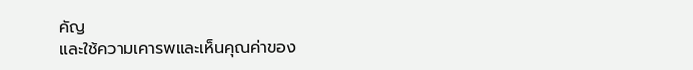คัญ
และใช้ความเคารพและเห็นคุณค่าของ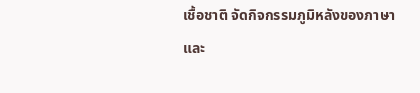เชื้อชาติ จัดกิจกรรมภูมิหลังของภาษาและ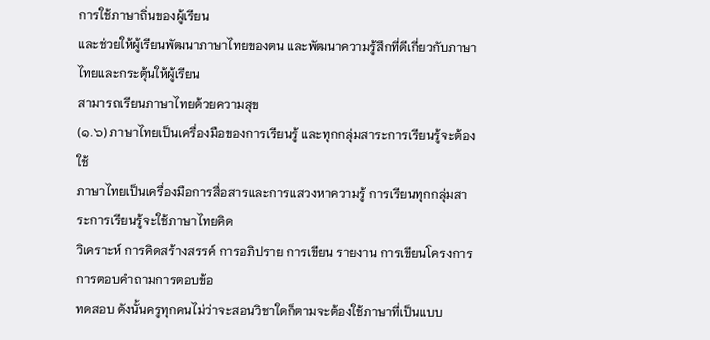การใช้ภาษาถิ่นของผู้เรียน
และช่วยให้ผู้เรียนพัฒนาภาษาไทยของตน และพัฒนาความรู้สึกที่ดีเกี่ยวกับภาษาไทยและกระตุ้นให้ผู้เรียน
สามารถเรียนภาษาไทยด้วยความสุข
(๑.๖) ภาษาไทยเป็นเครื่องมือของการเรียนรู้ และทุกกลุ่มสาระการเรียนรู้จะต้องใช้
ภาษาไทยเป็นเครื่องมือการสื่อสารและการแสวงหาความรู้ การเรียนทุกกลุ่มสาระการเรียนรู้จะใช้ภาษาไทยคิด
วิเคราะห์ การคิดสร้างสรรค์ การอภิปราย การเขียน รายงาน การเขียนโครงการ การตอบคําถามการตอบข้อ
ทดสอบ ดังนั้นครูทุกคนไม่ว่าจะสอนวิชาใดก็ตามจะต้องใช้ภาษาที่เป็นแบบ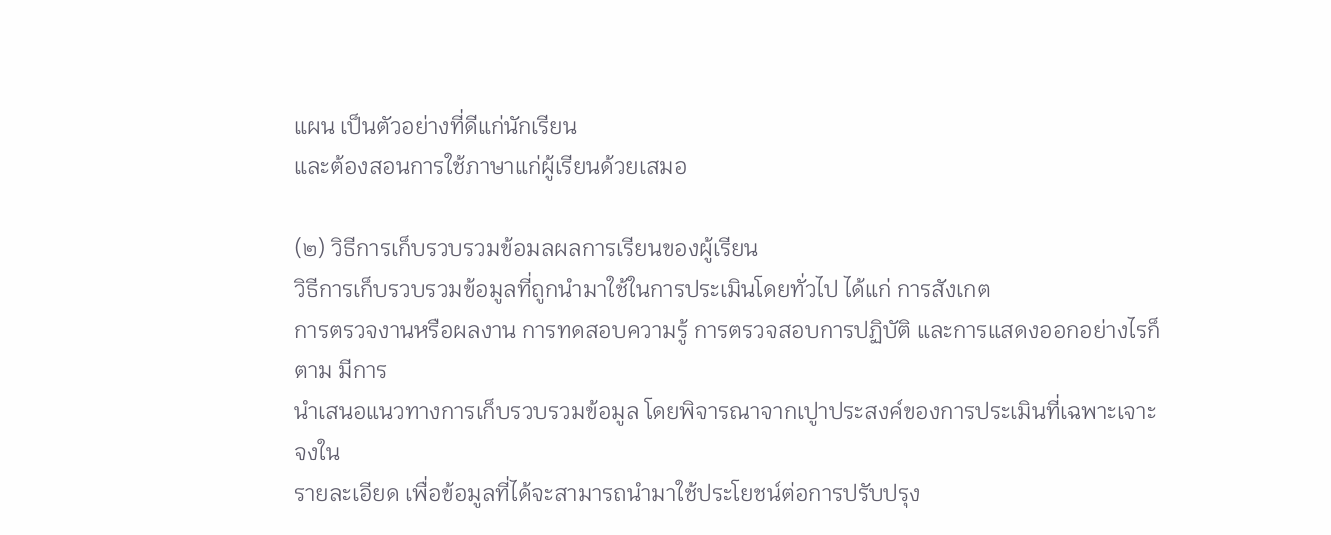แผน เป็นตัวอย่างที่ดีแก่นักเรียน
และต้องสอนการใช้ภาษาแก่ผู้เรียนด้วยเสมอ

(๒) วิธีการเก็บรวบรวมข้อมลผลการเรียนของผู้เรียน
วิธีการเก็บรวบรวมข้อมูลที่ถูกนำมาใช้ในการประเมินโดยทั่วไป ได้แก่ การสังเกต
การตรวจงานหรือผลงาน การทดสอบความรู้ การตรวจสอบการปฏิบัติ และการแสดงออกอย่างไรก็ตาม มีการ
นําเสนอแนวทางการเก็บรวบรวมข้อมูล โดยพิจารณาจากเปูาประสงค์ของการประเมินที่เฉพาะเจาะจงใน
รายละเอียด เพื่อข้อมูลที่ได้จะสามารถนำมาใช้ประโยชน์ต่อการปรับปรุง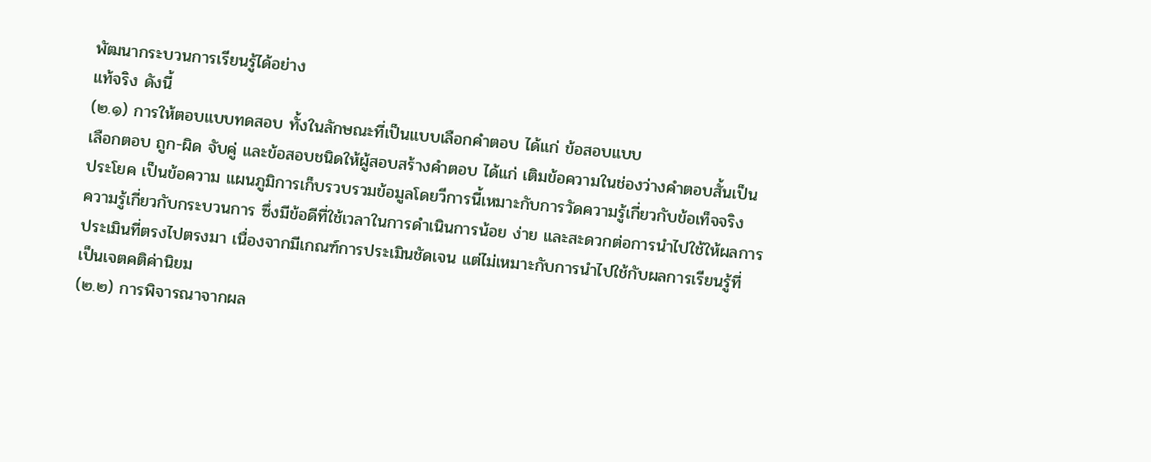พัฒนากระบวนการเรียนรู้ได้อย่าง
แท้จริง ดังนี้
(๒.๑) การให้ตอบแบบทดสอบ ทั้งในลักษณะที่เป็นแบบเลือกคําตอบ ได้แก่ ข้อสอบแบบ
เลือกตอบ ถูก-ผิด จับคู่ และข้อสอบชนิดให้ผู้สอบสร้างคําตอบ ได้แก่ เติมข้อความในช่องว่างคําตอบสั้นเป็น
ประโยค เป็นข้อความ แผนภูมิการเก็บรวบรวมข้อมูลโดยวีการนี้เหมาะกับการวัดความรู้เกี่ยวกับข้อเท็จจริง
ความรู้เกี่ยวกับกระบวนการ ซึ่งมีข้อดีที่ใช้เวลาในการดำเนินการน้อย ง่าย และสะดวกต่อการนําไปใช้ให้ผลการ
ประเมินที่ตรงไปตรงมา เนื่องจากมีเกณฑ์การประเมินชัดเจน แต่ไม่เหมาะกับการนําไปใช้กับผลการเรียนรู้ที่
เป็นเจตคติค่านิยม
(๒.๒) การพิจารณาจากผล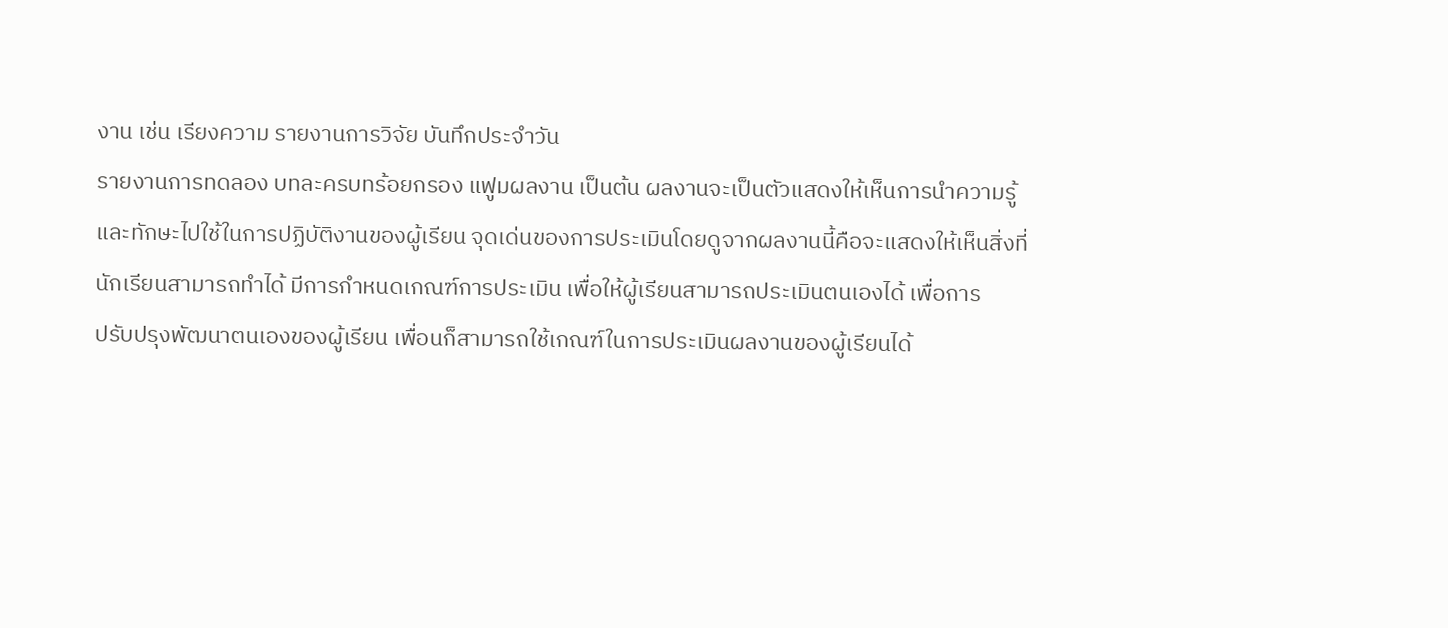งาน เช่น เรียงความ รายงานการวิจัย บันทึกประจำวัน
รายงานการทดลอง บทละครบทร้อยกรอง แฟูมผลงาน เป็นต้น ผลงานจะเป็นตัวแสดงให้เห็นการนําความรู้
และทักษะไปใช้ในการปฏิบัติงานของผู้เรียน จุดเด่นของการประเมินโดยดูจากผลงานนี้คือจะแสดงให้เห็นสิ่งที่
นักเรียนสามารถทำได้ มีการกำหนดเกณฑ์การประเมิน เพื่อให้ผู้เรียนสามารถประเมินตนเองได้ เพื่อการ
ปรับปรุงพัฒนาตนเองของผู้เรียน เพื่อนก็สามารถใช้เกณฑ์ในการประเมินผลงานของผู้เรียนได้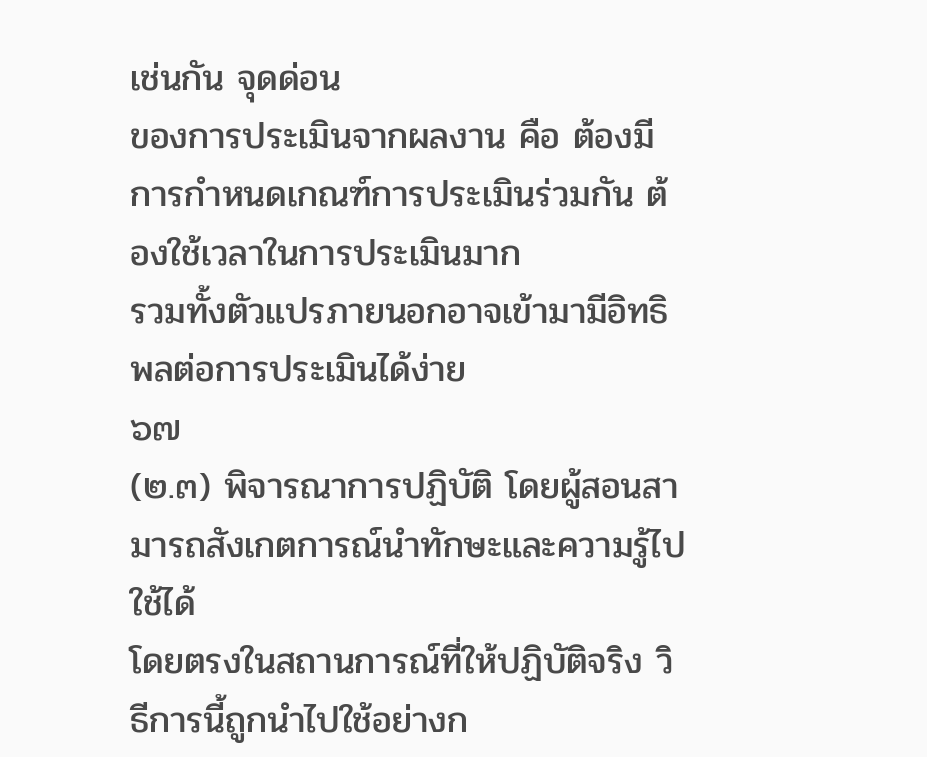เช่นกัน จุดด่อน
ของการประเมินจากผลงาน คือ ต้องมีการกำหนดเกณฑ์การประเมินร่วมกัน ต้องใช้เวลาในการประเมินมาก
รวมทั้งตัวแปรภายนอกอาจเข้ามามีอิทธิพลต่อการประเมินได้ง่าย
๖๗
(๒.๓) พิจารณาการปฏิบัติ โดยผู้สอนสามารถสังเกตการณ์นําทักษะและความรู้ไปใช้ได้
โดยตรงในสถานการณ์ที่ให้ปฏิบัติจริง วิธีการนี้ถูกนําไปใช้อย่างก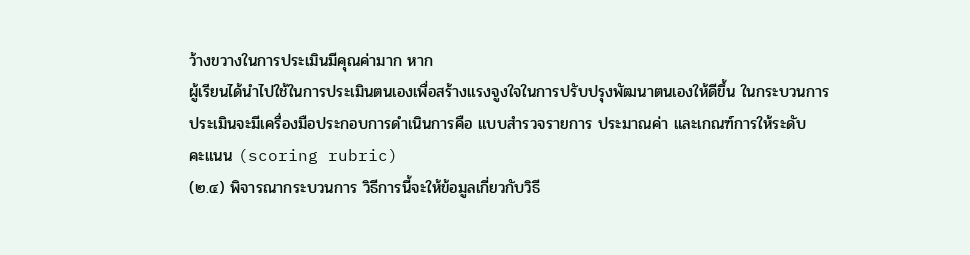ว้างขวางในการประเมินมีคุณค่ามาก หาก
ผู้เรียนได้นําไปใช้ในการประเมินตนเองเพื่อสร้างแรงจูงใจในการปรับปรุงพัฒนาตนเองให้ดีขึ้น ในกระบวนการ
ประเมินจะมีเครื่องมือประกอบการดำเนินการคือ แบบสํารวจรายการ ประมาณค่า และเกณฑ์การให้ระดับ
คะแนน (scoring rubric)
(๒.๔) พิจารณากระบวนการ วิธีการนี้จะให้ข้อมูลเกี่ยวกับวิธี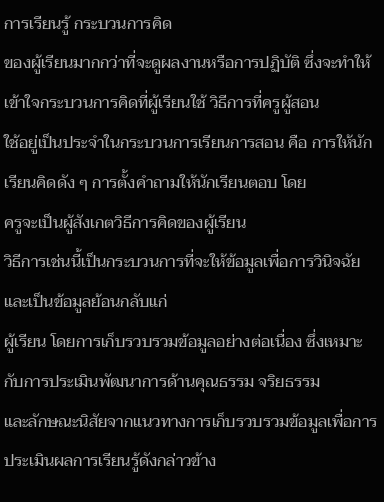การเรียนรู้ กระบวนการคิด
ของผู้เรียนมากกว่าที่จะดูผลงานหรือการปฏิบัติ ซึ่งจะทำให้เข้าใจกระบวนการคิดที่ผู้เรียนใช้ วิธีการที่ครูผู้สอน
ใช้อยู่เป็นประจำในกระบวนการเรียนการสอน คือ การให้นักเรียนคิดดัง ๆ การตั้งคําถามให้นักเรียนตอบ โดย
ครูจะเป็นผู้สังเกตวิธีการคิดของผู้เรียน
วิธีการเช่นนี้เป็นกระบวนการที่จะให้ข้อมูลเพื่อการวินิจฉัย และเป็นข้อมูลย้อนกลับแก่
ผู้เรียน โดยการเก็บรวบรวมข้อมูลอย่างต่อเนื่อง ซึ่งเหมาะกับการประเมินพัฒนาการด้านคุณธรรม จริยธรรม
และลักษณะนิสัยจากแนวทางการเก็บรวบรวมข้อมูลเพื่อการประเมินผลการเรียนรู้ดังกล่าวข้าง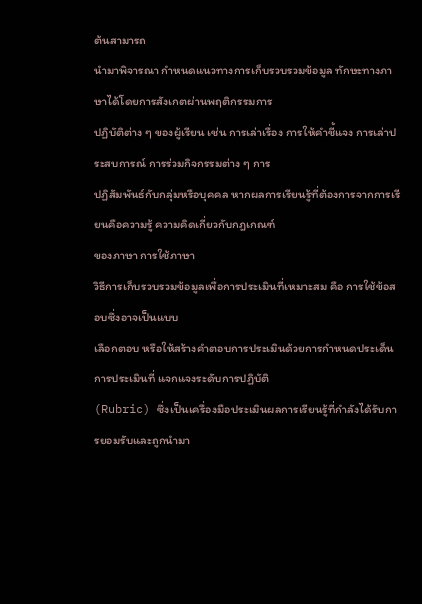ต้นสามารถ
นํามาพิจารณา กำหนดแนวทางการเก็บรวบรวมข้อมูล ทักษะทางภาษาได้โดยการสังเกตผ่านพฤติกรรมการ
ปฏิบัติต่าง ๆ ของผู้เรียน เช่น การเล่าเรื่อง การให้คําชี้แจง การเล่าประสบการณ์ การร่วมกิจกรรมต่าง ๆ การ
ปฏิสัมพันธ์กับกลุ่มหรือบุคคล หากผลการเรียนรู้ที่ต้องการจากการเรียนคือความรู้ ความคิดเกี่ยวกับกฎเกณฑ์
ของภาษา การใช้ภาษา
วิธีการเก็บรวบรวมข้อมูลเพื่อการประเมินที่เหมาะสม คือ การใช้ข้อสอบซึ่งอาจเป็นแบบ
เลือกตอบ หรือให้สร้างคําตอบการประเมินด้วยการกำหนดประเด็นการประเมินที่ แจกแจงระดับการปฏิบัติ
(Rubric) ซึ่งเป็นเครื่องมือประเมินผลการเรียนรู้ที่กําลังได้รับการยอมรับและถูกนำมา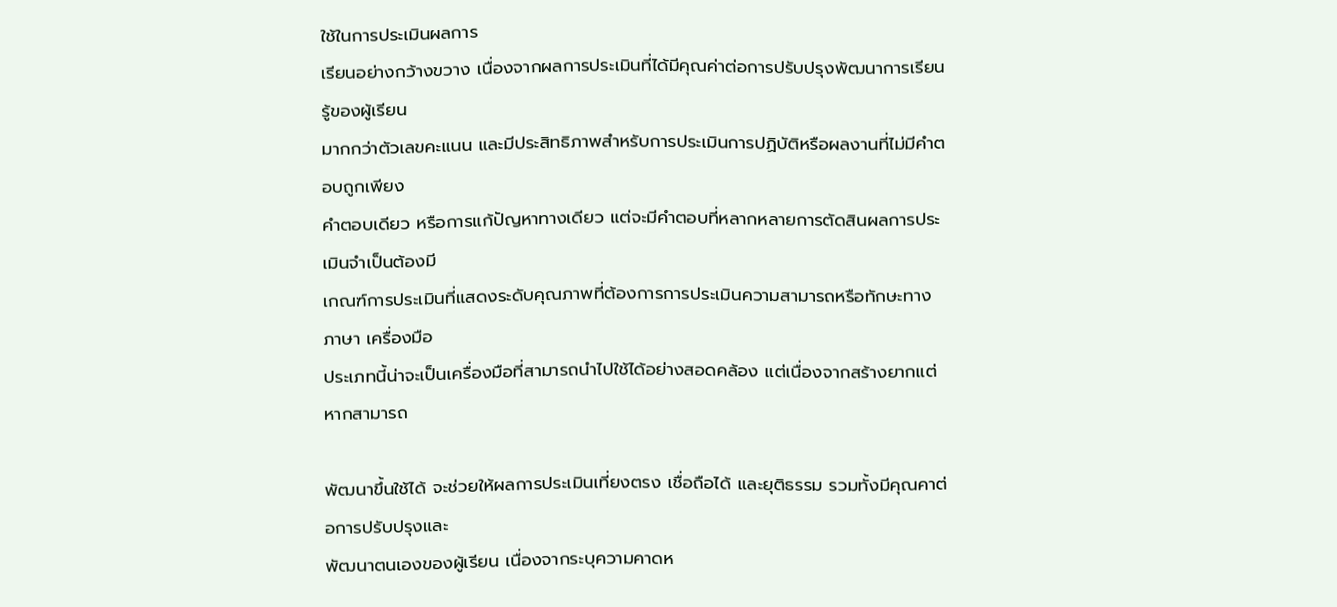ใช้ในการประเมินผลการ
เรียนอย่างกว้างขวาง เนื่องจากผลการประเมินที่ได้มีคุณค่าต่อการปรับปรุงพัฒนาการเรียนรู้ของผู้เรียน
มากกว่าตัวเลขคะแนน และมีประสิทธิภาพสำหรับการประเมินการปฏิบัติหรือผลงานที่ไม่มีคําตอบถูกเพียง
คําตอบเดียว หรือการแก้ปัญหาทางเดียว แต่จะมีคําตอบที่หลากหลายการตัดสินผลการประเมินจำเป็นต้องมี
เกณฑ์การประเมินที่แสดงระดับคุณภาพที่ต้องการการประเมินความสามารถหรือทักษะทางภาษา เครื่องมือ
ประเภทนี้น่าจะเป็นเครื่องมือที่สามารถนําไปใช้ได้อย่างสอดคล้อง แต่เนื่องจากสร้างยากแต่หากสามารถ

พัฒนาขึ้นใช้ได้ จะช่วยให้ผลการประเมินเที่ยงตรง เชื่อถือได้ และยุติธรรม รวมทั้งมีคุณคาต่อการปรับปรุงและ
พัฒนาตนเองของผู้เรียน เนื่องจากระบุความคาดห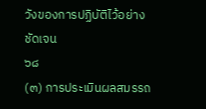วังของการปฏิบัติไว้อย่างชัดเจน
๖๘
(๓) การประเมินผลสมรรถ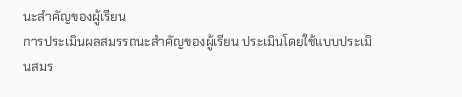นะสำคัญของผู้เรียน
การประเมินผลสมรรถนะสำคัญของผู้เรียน ประเมินโดยใช้แบบประเมินสมร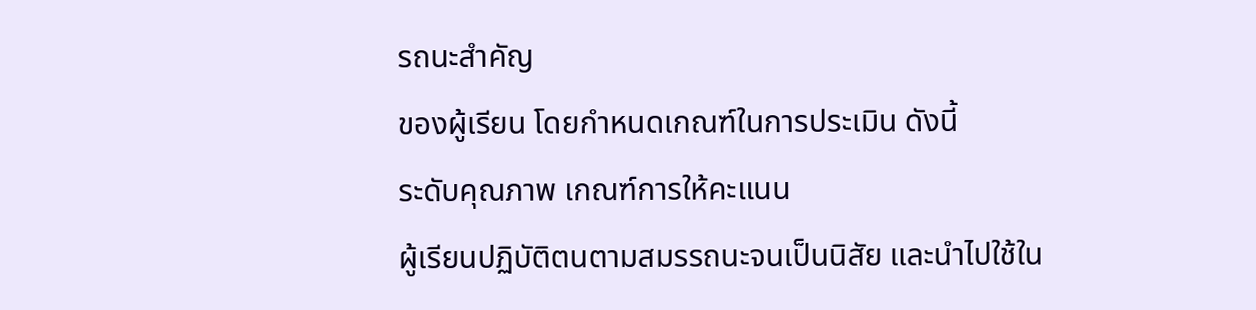รถนะสำคัญ
ของผู้เรียน โดยกำหนดเกณฑ์ในการประเมิน ดังนี้
ระดับคุณภาพ เกณฑ์การให้คะแนน
ผู้เรียนปฏิบัติตนตามสมรรถนะจนเป็นนิสัย และนําไปใช้ใน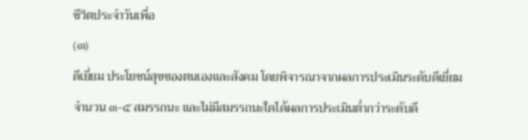ชีวิตประจำวันเพื่อ
(๓)
ดีเยี่ยม ประโยชน์สุขของตนเองและสังคม โดยพิจารณาจากผลการประเมินระดับดีเยี่ยม
จำนวน ๓-๕ สมรรถนะ และไม่มีสมรรถนะใดได้ผลการประเมินต่ำกว่าระดับดี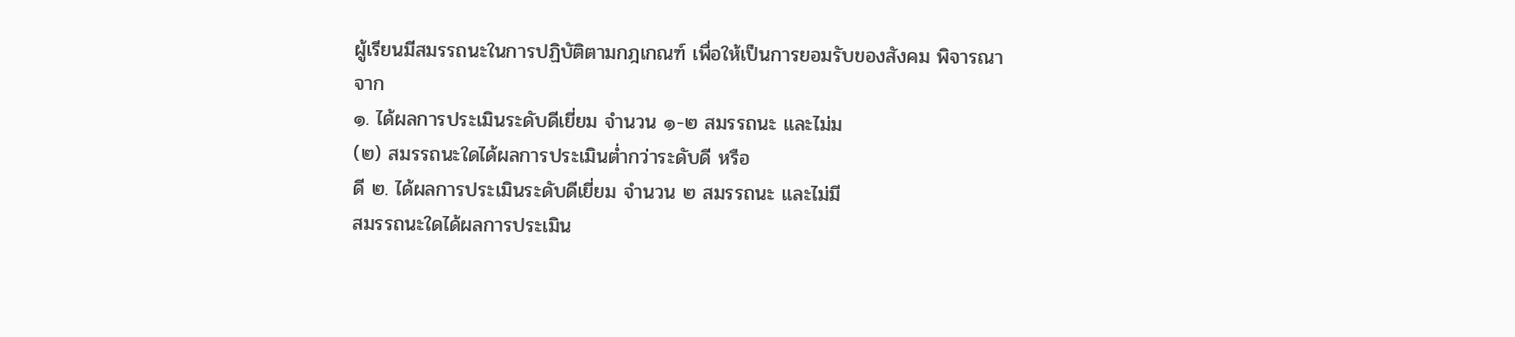ผู้เรียนมีสมรรถนะในการปฏิบัติตามกฎเกณฑ์ เพื่อให้เป็นการยอมรับของสังคม พิจารณา
จาก
๑. ได้ผลการประเมินระดับดีเยี่ยม จำนวน ๑-๒ สมรรถนะ และไม่ม
(๒) สมรรถนะใดได้ผลการประเมินต่ำกว่าระดับดี หรือ
ดี ๒. ได้ผลการประเมินระดับดีเยี่ยม จำนวน ๒ สมรรถนะ และไม่มี
สมรรถนะใดได้ผลการประเมิน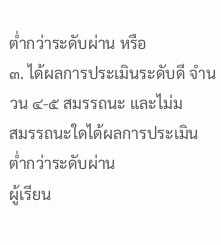ต่ำกว่าระดับผ่าน หรือ
๓. ได้ผลการประเมินระดับดี จำนวน ๔-๕ สมรรถนะ และไม่ม
สมรรถนะใดได้ผลการประเมินต่ำกว่าระดับผ่าน
ผู้เรียน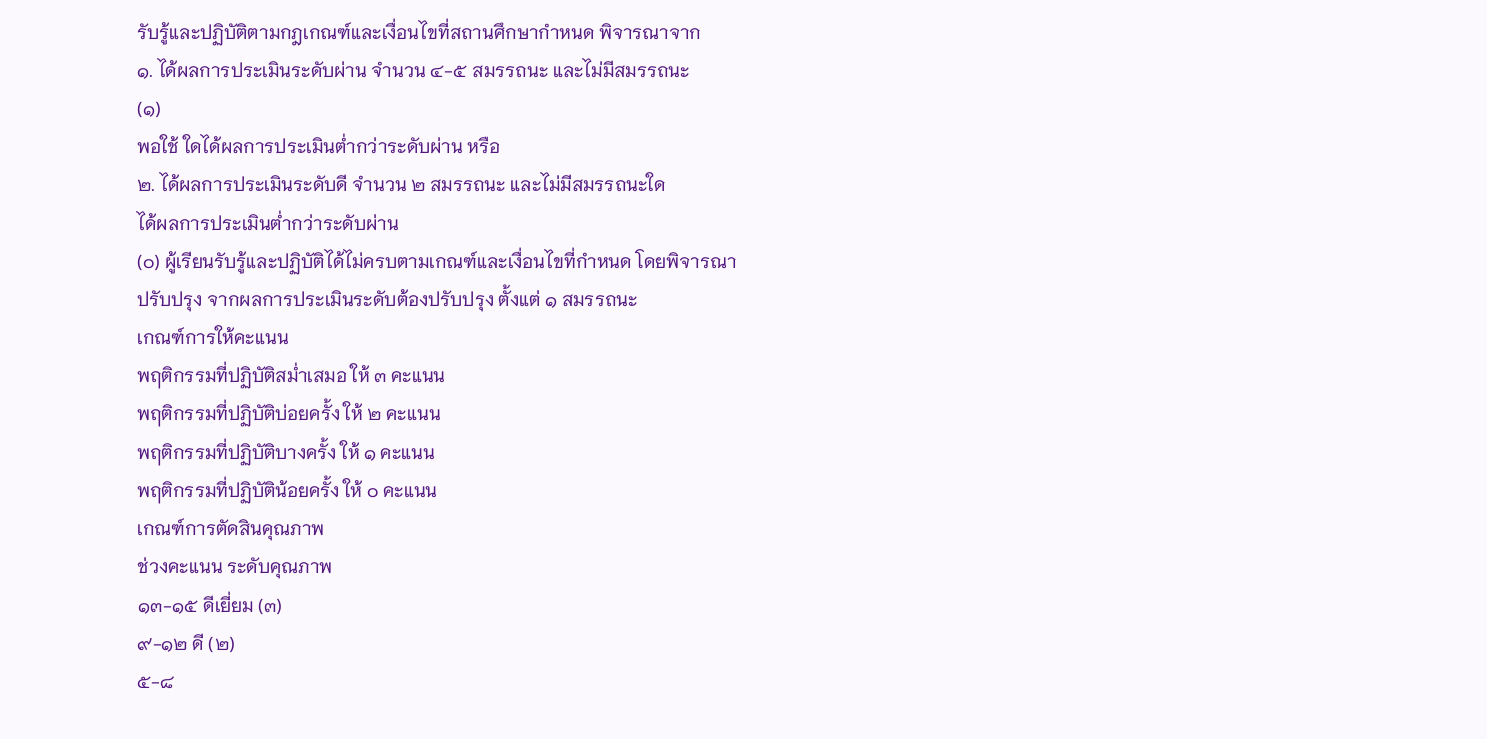รับรู้และปฏิบัติตามกฎเกณฑ์และเงื่อนไขที่สถานศึกษากำหนด พิจารณาจาก
๑. ได้ผลการประเมินระดับผ่าน จำนวน ๔-๕ สมรรถนะ และไม่มีสมรรถนะ
(๑)
พอใช้ ใดได้ผลการประเมินต่ำกว่าระดับผ่าน หรือ
๒. ได้ผลการประเมินระดับดี จำนวน ๒ สมรรถนะ และไม่มีสมรรถนะใด
ได้ผลการประเมินต่ำกว่าระดับผ่าน
(๐) ผู้เรียนรับรู้และปฏิบัติได้ไม่ครบตามเกณฑ์และเงื่อนไขที่กำหนด โดยพิจารณา
ปรับปรุง จากผลการประเมินระดับต้องปรับปรุง ตั้งแต่ ๑ สมรรถนะ
เกณฑ์การให้คะแนน
พฤติกรรมที่ปฏิบัติสม่ำเสมอ ให้ ๓ คะแนน
พฤติกรรมที่ปฏิบัติบ่อยครั้ง ให้ ๒ คะแนน
พฤติกรรมที่ปฏิบัติบางครั้ง ให้ ๑ คะแนน
พฤติกรรมที่ปฏิบัติน้อยครั้ง ให้ ๐ คะแนน
เกณฑ์การตัดสินคุณภาพ
ช่วงคะแนน ระดับคุณภาพ
๑๓-๑๕ ดีเยี่ยม (๓)
๙-๑๒ ดี (๒)
๕-๘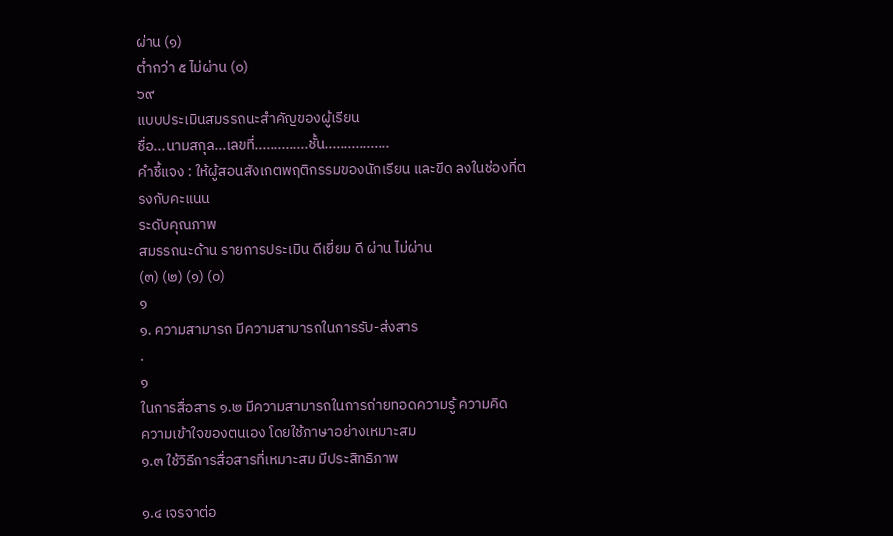ผ่าน (๑)
ต่ำกว่า ๕ ไม่ผ่าน (๐)
๖๙
แบบประเมินสมรรถนะสำคัญของผู้เรียน
ชื่อ...นามสกุล...เลขที่..............ชั้น.................
คำชี้แจง : ให้ผู้สอนสังเกตพฤติกรรมของนักเรียน และขีด ลงในช่องที่ตรงกับคะแนน
ระดับคุณภาพ
สมรรถนะด้าน รายการประเมิน ดีเยี่ยม ดี ผ่าน ไม่ผ่าน
(๓) (๒) (๑) (๐)
๑
๑. ความสามารถ มีความสามารถในการรับ-ส่งสาร
.
๑
ในการสื่อสาร ๑.๒ มีความสามารถในการถ่ายทอดความรู้ ความคิด
ความเข้าใจของตนเอง โดยใช้ภาษาอย่างเหมาะสม
๑.๓ ใช้วิธีการสื่อสารที่เหมาะสม มีประสิทธิภาพ

๑.๔ เจรจาต่อ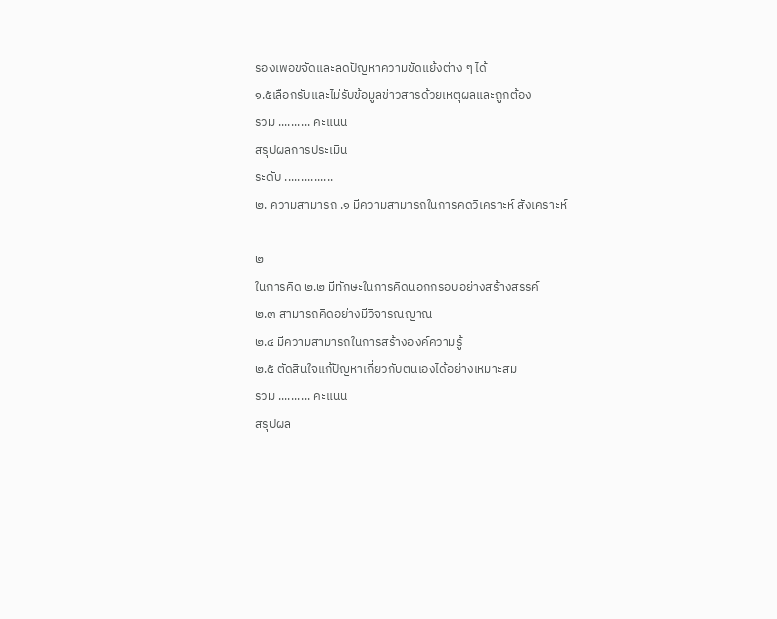รองเพอขจัดและลดปัญหาความขัดแย้งต่าง ๆ ได้
๑.๕เลือกรับและไม่รับข้อมูลข่าวสารด้วยเหตุผลและถูกต้อง
รวม .......... คะแนน
สรุปผลการประเมิน
ระดับ ...............
๒. ความสามารถ .๑ มีความสามารถในการคดวิเคราะห์ สังเคราะห์

๒
ในการคิด ๒.๒ มีทักษะในการคิดนอกกรอบอย่างสร้างสรรค์
๒.๓ สามารถคิดอย่างมีวิจารณญาณ
๒.๔ มีความสามารถในการสร้างองค์ความรู้
๒.๕ ตัดสินใจแก้ปัญหาเกี่ยวกับตนเองได้อย่างเหมาะสม
รวม .......... คะแนน
สรุปผล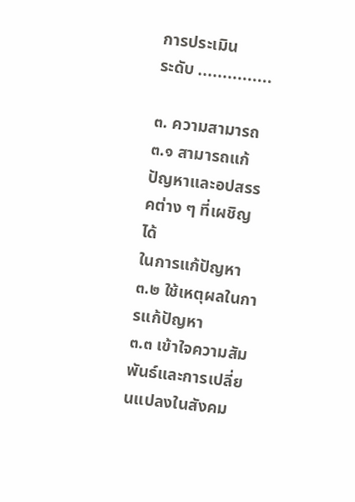การประเมิน
ระดับ ...............

๓. ความสามารถ ๓.๑ สามารถแก้ปัญหาและอปสรรคต่าง ๆ ที่เผชิญได้
ในการแก้ปัญหา ๓.๒ ใช้เหตุผลในการแก้ปัญหา
๓.๓ เข้าใจความสัมพันธ์และการเปลี่ยนแปลงในสังคม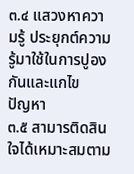๓.๔ แสวงหาความรู้ ประยุกต์ความรู้มาใช้ในการปูองกันและแกไข
ปัญหา
๓.๕ สามารติดสินใจได้เหมาะสมตาม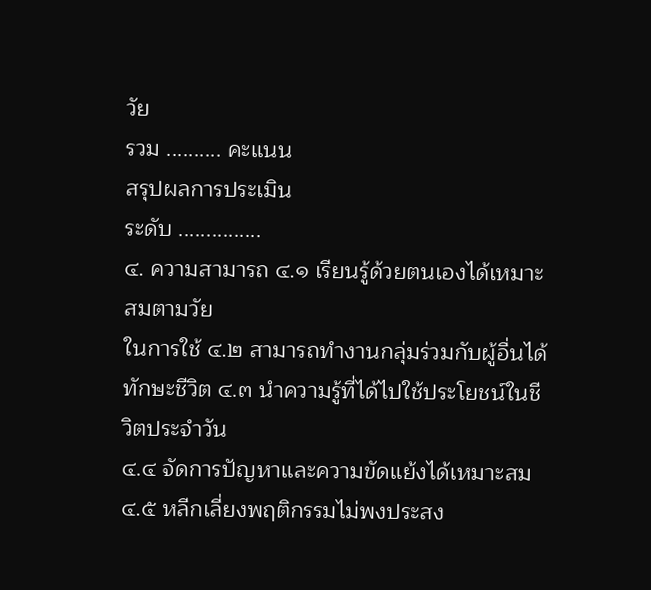วัย
รวม .......... คะแนน
สรุปผลการประเมิน
ระดับ ...............
๔. ความสามารถ ๔.๑ เรียนรู้ด้วยตนเองได้เหมาะสมตามวัย
ในการใช้ ๔.๒ สามารถทำงานกลุ่มร่วมกับผู้อื่นได้
ทักษะชีวิต ๔.๓ นําความรู้ที่ได้ไปใช้ประโยชน์ในชีวิตประจำวัน
๔.๔ จัดการปัญหาและความขัดแย้งได้เหมาะสม
๔.๕ หลีกเลี่ยงพฤติกรรมไม่พงประสง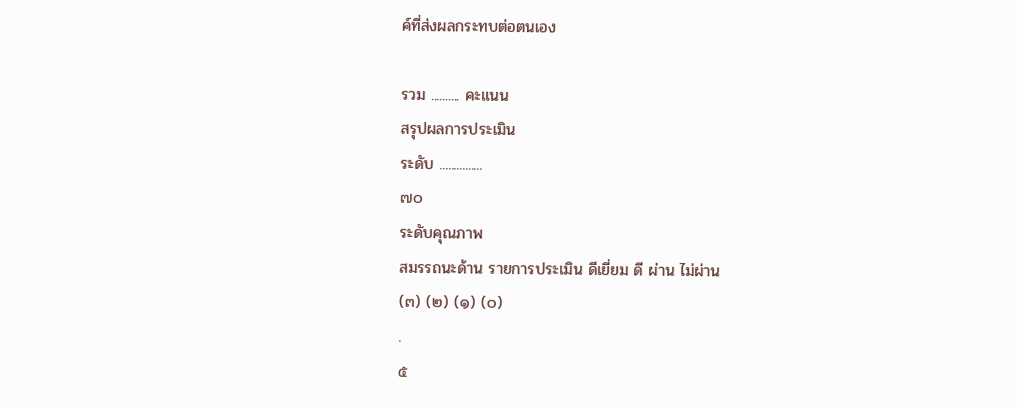ค์ที่ส่งผลกระทบต่อตนเอง

รวม .......... คะแนน
สรุปผลการประเมิน
ระดับ ...............
๗๐
ระดับคุณภาพ
สมรรถนะด้าน รายการประเมิน ดีเยี่ยม ดี ผ่าน ไม่ผ่าน
(๓) (๒) (๑) (๐)
.
๕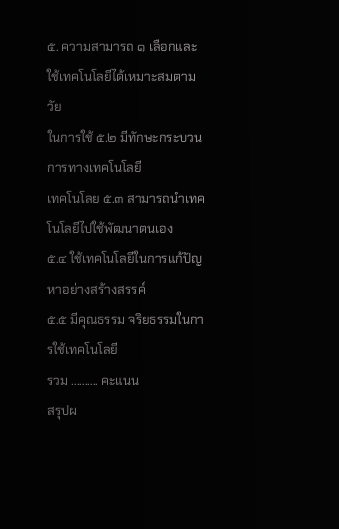๕. ความสามารถ ๑ เลือกและใช้เทคโนโลยีได้เหมาะสมตามวัย
ในการใช้ ๕.๒ มีทักษะกระบวนการทางเทคโนโลยี
เทคโนโลย ๕.๓ สามารถนําเทคโนโลยีไปใช้พัฒนาตนเอง
๕.๔ ใช้เทคโนโลยีในการแก้ปัญหาอย่างสร้างสรรค์
๕.๕ มีคุณธรรม จริยธรรมในการใช้เทคโนโลยี
รวม .......... คะแนน
สรุปผ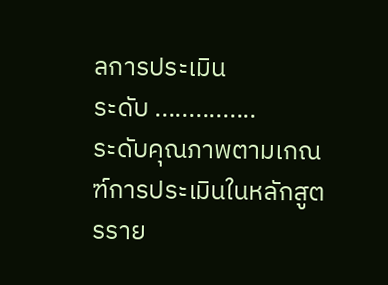ลการประเมิน
ระดับ ...............
ระดับคุณภาพตามเกณฑ์การประเมินในหลักสูตรราย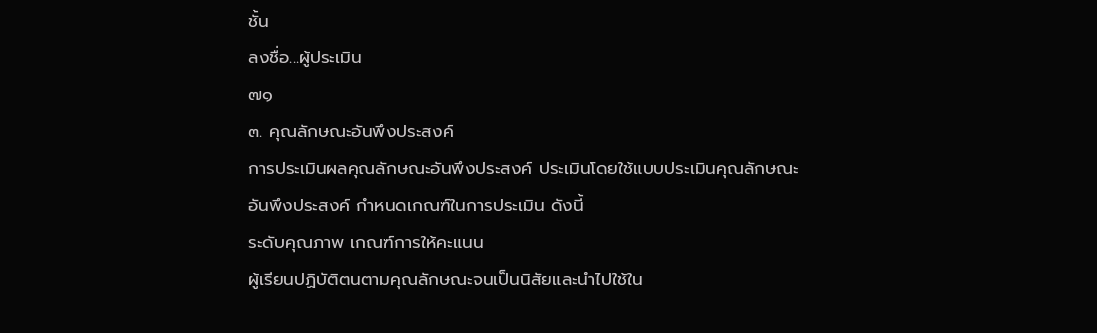ชั้น
ลงชื่อ...ผู้ประเมิน
๗๑
๓. คุณลักษณะอันพึงประสงค์
การประเมินผลคุณลักษณะอันพึงประสงค์ ประเมินโดยใช้แบบประเมินคุณลักษณะ
อันพึงประสงค์ กำหนดเกณฑ์ในการประเมิน ดังนี้
ระดับคุณภาพ เกณฑ์การให้คะแนน
ผู้เรียนปฏิบัติตนตามคุณลักษณะจนเป็นนิสัยและนําไปใช้ใน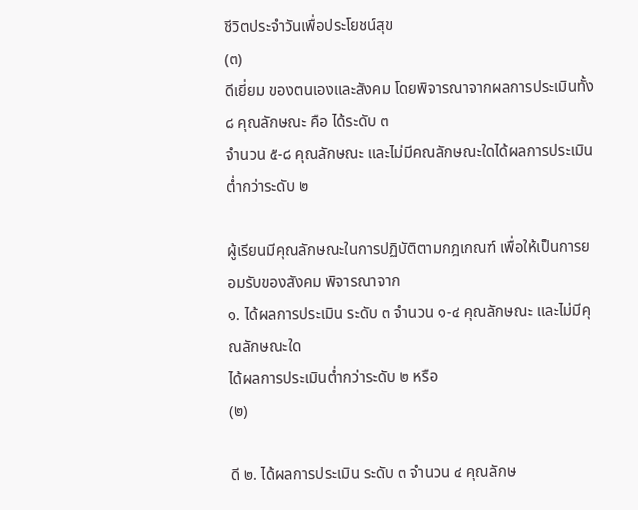ชีวิตประจำวันเพื่อประโยชน์สุข
(๓)
ดีเยี่ยม ของตนเองและสังคม โดยพิจารณาจากผลการประเมินทั้ง ๘ คุณลักษณะ คือ ได้ระดับ ๓
จำนวน ๕-๘ คุณลักษณะ และไม่มีคณลักษณะใดได้ผลการประเมินต่ำกว่าระดับ ๒

ผู้เรียนมีคุณลักษณะในการปฏิบัติตามกฎเกณฑ์ เพื่อให้เป็นการยอมรับของสังคม พิจารณาจาก
๑. ได้ผลการประเมิน ระดับ ๓ จำนวน ๑-๔ คุณลักษณะ และไม่มีคุณลักษณะใด
ได้ผลการประเมินต่ำกว่าระดับ ๒ หรือ
(๒)

ดี ๒. ได้ผลการประเมิน ระดับ ๓ จำนวน ๔ คุณลักษ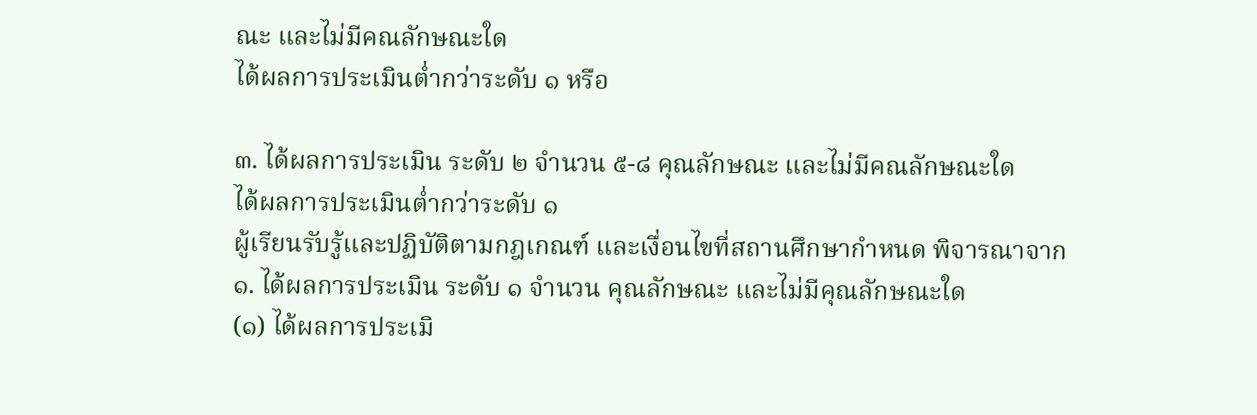ณะ และไม่มีคณลักษณะใด
ได้ผลการประเมินต่ำกว่าระดับ ๑ หรือ

๓. ได้ผลการประเมิน ระดับ ๒ จำนวน ๕-๘ คุณลักษณะ และไม่มีคณลักษณะใด
ได้ผลการประเมินต่ำกว่าระดับ ๑
ผู้เรียนรับรู้และปฏิบัติตามกฎเกณฑ์ และเงื่อนไขที่สถานศึกษากำหนด พิจารณาจาก
๑. ได้ผลการประเมิน ระดับ ๑ จำนวน คุณลักษณะ และไม่มีคุณลักษณะใด
(๑) ได้ผลการประเมิ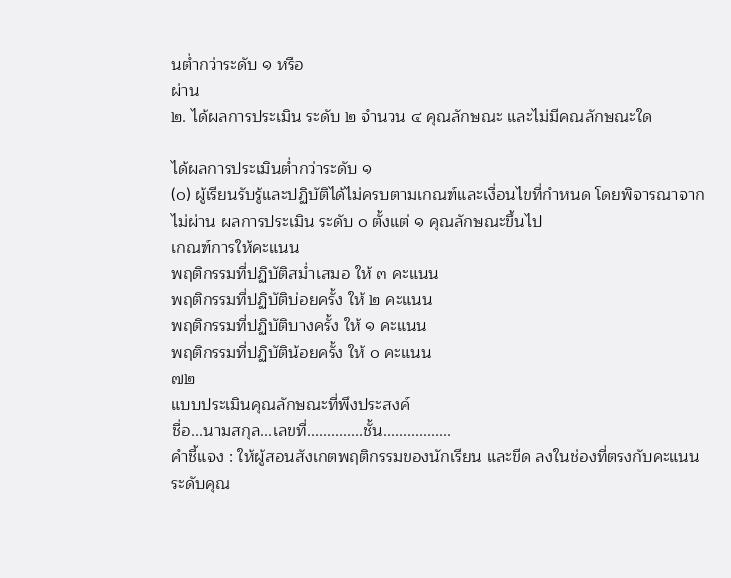นต่ำกว่าระดับ ๑ หรือ
ผ่าน
๒. ได้ผลการประเมิน ระดับ ๒ จำนวน ๔ คุณลักษณะ และไม่มีคณลักษณะใด

ได้ผลการประเมินต่ำกว่าระดับ ๑
(๐) ผู้เรียนรับรู้และปฏิบัติได้ไม่ครบตามเกณฑ์และเงื่อนไขที่กำหนด โดยพิจารณาจาก
ไม่ผ่าน ผลการประเมิน ระดับ ๐ ตั้งแต่ ๑ คุณลักษณะขึ้นไป
เกณฑ์การให้คะแนน
พฤติกรรมที่ปฏิบัติสม่ำเสมอ ให้ ๓ คะแนน
พฤติกรรมที่ปฏิบัติบ่อยครั้ง ให้ ๒ คะแนน
พฤติกรรมที่ปฏิบัติบางครั้ง ให้ ๑ คะแนน
พฤติกรรมที่ปฏิบัติน้อยครั้ง ให้ ๐ คะแนน
๗๒
แบบประเมินคุณลักษณะที่พึงประสงค์
ชื่อ...นามสกุล...เลขที่..............ชั้น.................
คำชี้แจง : ให้ผู้สอนสังเกตพฤติกรรมของนักเรียน และขีด ลงในช่องที่ตรงกับคะแนน
ระดับคุณ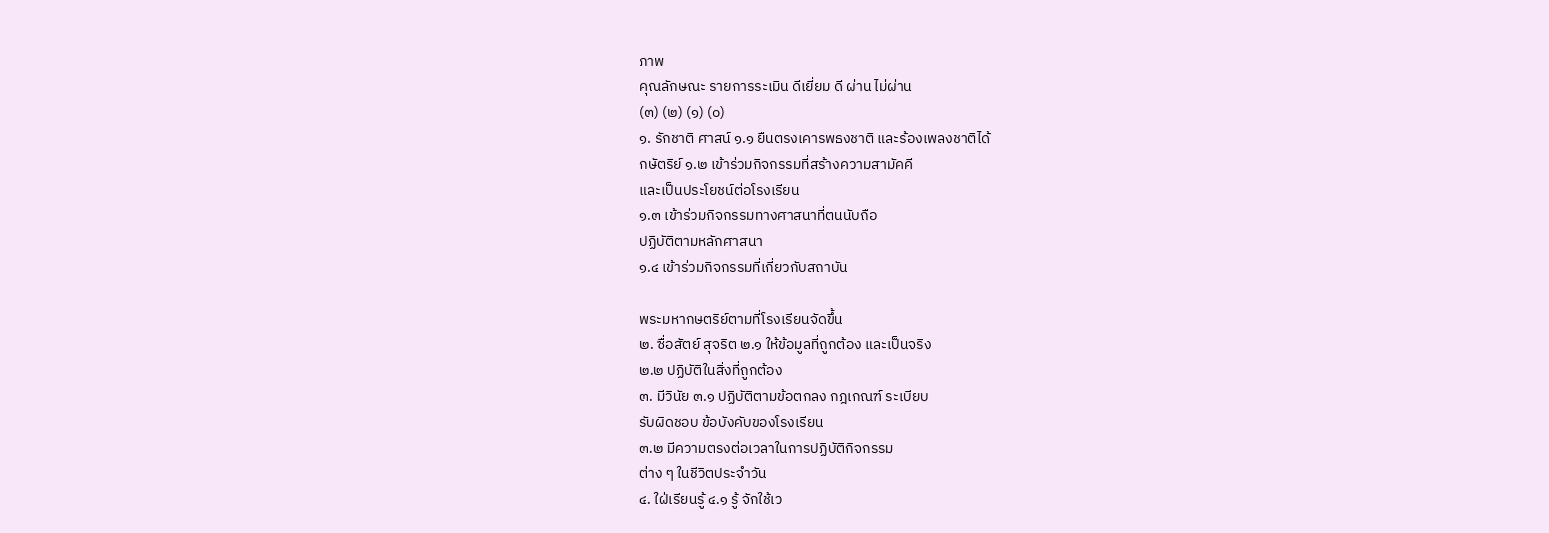ภาพ
คุณลักษณะ รายการระเมิน ดีเยี่ยม ดี ผ่าน ไม่ผ่าน
(๓) (๒) (๑) (๐)
๑. รักชาติ ศาสน์ ๑.๑ ยืนตรงเคารพธงชาติ และร้องเพลงชาติได้
กษัตริย์ ๑.๒ เข้าร่วมกิจกรรมที่สร้างความสามัคคี
และเป็นประโยชน์ต่อโรงเรียน
๑.๓ เข้าร่วมกิจกรรมทางศาสนาที่ตนนับถือ
ปฏิบัติตามหลักศาสนา
๑.๔ เข้าร่วมกิจกรรมที่เกี่ยวกับสถาบัน

พระมหากษตริย์ตามที่โรงเรียนจัดขึ้น
๒. ซื่อสัตย์ สุจริต ๒.๑ ให้ข้อมูลที่ถูกต้อง และเป็นจริง
๒.๒ ปฏิบัติในสิ่งที่ถูกต้อง
๓. มีวินัย ๓.๑ ปฏิบัติตามข้อตกลง กฎเกณฑ์ ระเบียบ
รับผิดชอบ ข้อบังคับของโรงเรียน
๓.๒ มีความตรงต่อเวลาในการปฏิบัติกิจกรรม
ต่าง ๆ ในชีวิตประจำวัน
๔. ใฝ่เรียนรู้ ๔.๑ รู้ จักใช้เว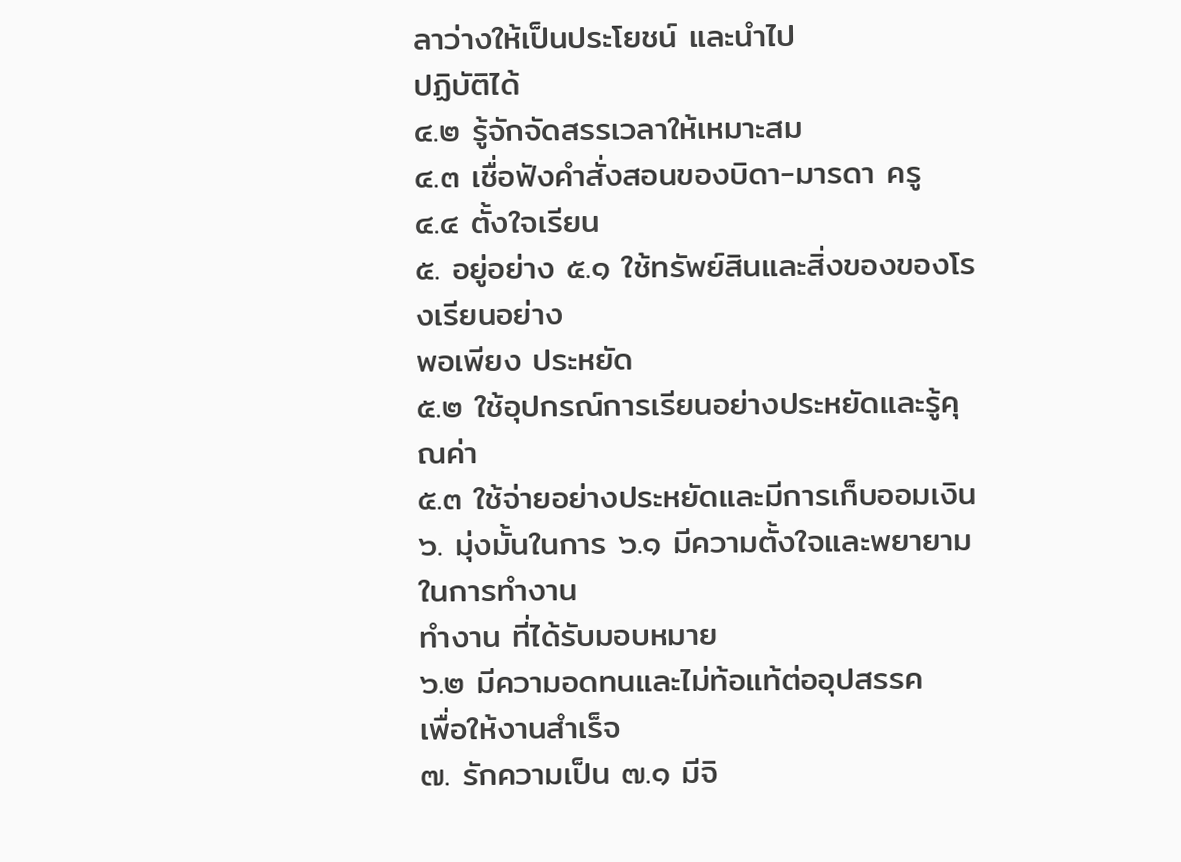ลาว่างให้เป็นประโยชน์ และนำไป
ปฏิบัติได้
๔.๒ รู้จักจัดสรรเวลาให้เหมาะสม
๔.๓ เชื่อฟังคำสั่งสอนของบิดา-มารดา ครู
๔.๔ ตั้งใจเรียน
๕. อยู่อย่าง ๕.๑ ใช้ทรัพย์สินและสิ่งของของโรงเรียนอย่าง
พอเพียง ประหยัด
๕.๒ ใช้อุปกรณ์การเรียนอย่างประหยัดและรู้คุณค่า
๕.๓ ใช้จ่ายอย่างประหยัดและมีการเก็บออมเงิน
๖. มุ่งมั้นในการ ๖.๑ มีความตั้งใจและพยายามในการทำงาน
ทำงาน ที่ได้รับมอบหมาย
๖.๒ มีความอดทนและไม่ท้อแท้ต่ออุปสรรค
เพื่อให้งานสำเร็จ
๗. รักความเป็น ๗.๑ มีจิ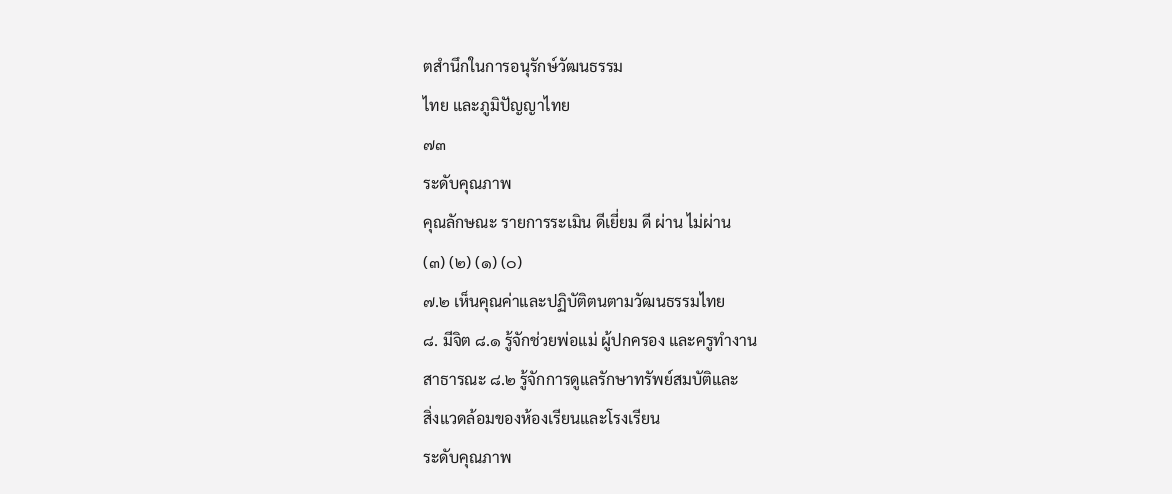ตสำนึกในการอนุรักษ์วัฒนธรรม
ไทย และภูมิปัญญาไทย
๗๓
ระดับคุณภาพ
คุณลักษณะ รายการระเมิน ดีเยี่ยม ดี ผ่าน ไม่ผ่าน
(๓) (๒) (๑) (๐)
๗.๒ เห็นคุณค่าและปฏิบัติตนตามวัฒนธรรมไทย
๘. มีจิต ๘.๑ รู้จักช่วยพ่อแม่ ผู้ปกครอง และครูทำงาน
สาธารณะ ๘.๒ รู้จักการดูแลรักษาทรัพย์สมบัติและ
สิ่งแวดล้อมของห้องเรียนและโรงเรียน
ระดับคุณภาพ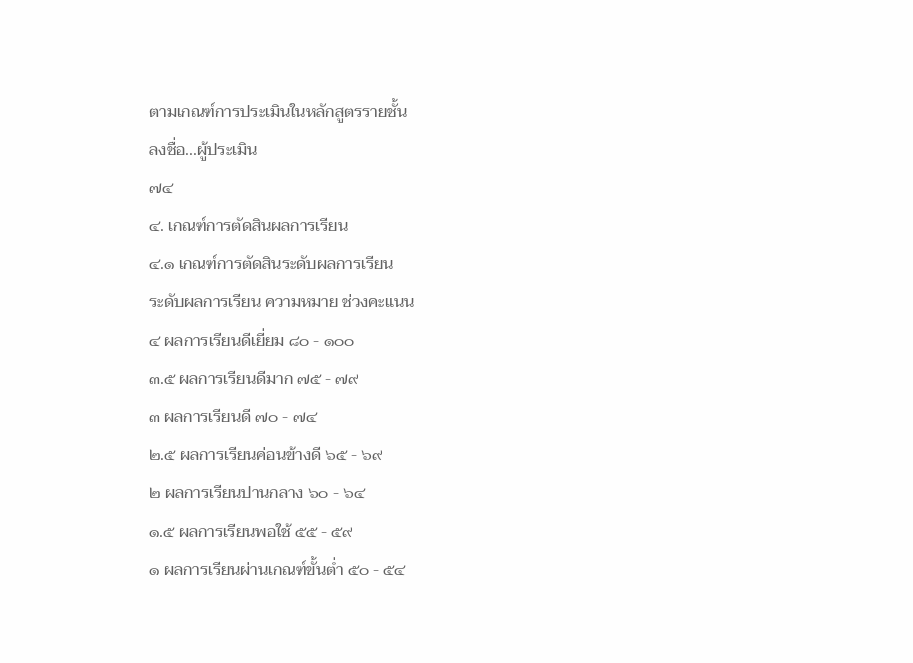ตามเกณฑ์การประเมินในหลักสูตรรายชั้น
ลงชื่อ...ผู้ประเมิน
๗๔
๔. เกณฑ์การตัดสินผลการเรียน
๔.๑ เกณฑ์การตัดสินระดับผลการเรียน
ระดับผลการเรียน ความหมาย ช่วงคะแนน
๔ ผลการเรียนดีเยี่ยม ๘๐ - ๑๐๐
๓.๕ ผลการเรียนดีมาก ๗๕ - ๗๙
๓ ผลการเรียนดี ๗๐ - ๗๔
๒.๕ ผลการเรียนค่อนข้างดี ๖๕ - ๖๙
๒ ผลการเรียนปานกลาง ๖๐ - ๖๔
๑.๕ ผลการเรียนพอใช้ ๕๕ - ๕๙
๑ ผลการเรียนผ่านเกณฑ์ขั้นต่ำ ๕๐ - ๕๔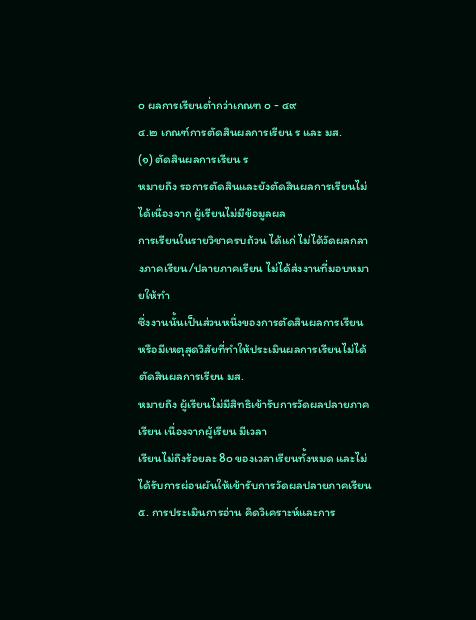๐ ผลการเรียนต่ำกว่าเกณฑ ๐ - ๔๙
๔.๒ เกณฑ์การตัดสินผลการเรียน ร และ มส.
(๑) ตัดสินผลการเรียน ร
หมายถึง รอการตัดสินและยังตัดสินผลการเรียนไม่ได้เนื่องจาก ผู้เรียนไม่มีข้อมูลผล
การเรียนในรายวิชาครบถ้วน ได้แก่ ไม่ได้วัดผลกลางภาคเรียน/ปลายภาคเรียน ไม่ได้ส่งงานที่มอบหมายให้ทำ
ซึ่งงานนั้นเป็นส่วนหนึ่งของการตัดสินผลการเรียน หรือมีเหตุสุดวิสัยที่ทำให้ประเมินผลการเรียนไม่ได้
ตัดสินผลการเรียน มส.
หมายถึง ผู้เรียนไม่มีสิทธิเข้ารับการวัดผลปลายภาคเรียน เนื่องจากผู้เรียน มีเวลา
เรียนไม่ถึงร้อยละ 8๐ ของเวลาเรียนทั้งหมด และไม่ได้รับการผ่อนผันให้เข้ารับการวัดผลปลายภาคเรียน
๕. การประเมินการอ่าน คิดวิเคราะห์และการ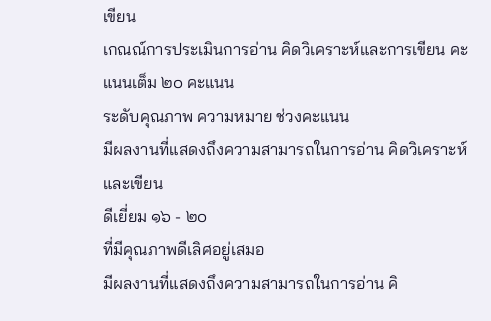เขียน
เกณณ์การประเมินการอ่าน คิดวิเคราะห์และการเขียน คะแนนเต็ม ๒๐ คะแนน
ระดับคุณภาพ ความหมาย ช่วงคะแนน
มีผลงานที่แสดงถึงความสามารถในการอ่าน คิดวิเคราะห์และเขียน
ดีเยี่ยม ๑๖ - ๒๐
ที่มีคุณภาพดีเลิศอยู่เสมอ
มีผลงานที่แสดงถึงความสามารถในการอ่าน คิ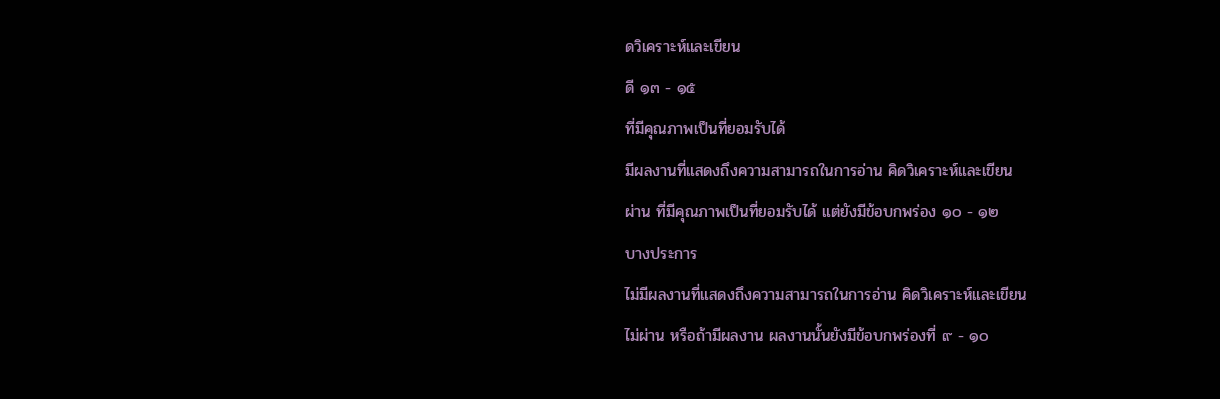ดวิเคราะห์และเขียน
ดี ๑๓ - ๑๕
ที่มีคุณภาพเป็นที่ยอมรับได้
มีผลงานที่แสดงถึงความสามารถในการอ่าน คิดวิเคราะห์และเขียน
ผ่าน ที่มีคุณภาพเป็นที่ยอมรับได้ แต่ยังมีข้อบกพร่อง ๑๐ - ๑๒
บางประการ
ไม่มีผลงานที่แสดงถึงความสามารถในการอ่าน คิดวิเคราะห์และเขียน
ไม่ผ่าน หรือถ้ามีผลงาน ผลงานนั้นยังมีข้อบกพร่องที่ ๙ - ๑๐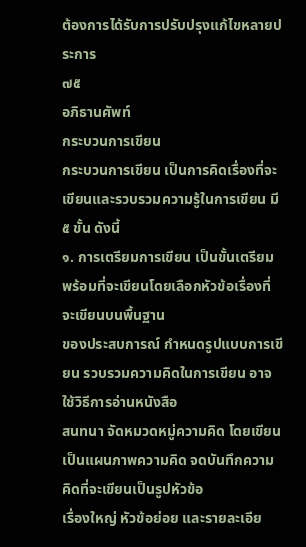ต้องการได้รับการปรับปรุงแก้ไขหลายประการ
๗๕
อภิธานศัพท์
กระบวนการเขียน
กระบวนการเขียน เป็นการคิดเรื่องที่จะเขียนและรวบรวมความรู้ในการเขียน มี ๕ ขั้น ดังนี้
๑. การเตรียมการเขียน เป็นขั้นเตรียมพร้อมที่จะเขียนโดยเลือกหัวข้อเรื่องที่จะเขียนบนพื้นฐาน
ของประสบการณ์ กำหนดรูปแบบการเขียน รวบรวมความคิดในการเขียน อาจใช้วิธีการอ่านหนังสือ
สนทนา จัดหมวดหมู่ความคิด โดยเขียนเป็นแผนภาพความคิด จดบันทึกความคิดที่จะเขียนเป็นรูปหัวข้อ
เรื่องใหญ่ หัวข้อย่อย และรายละเอีย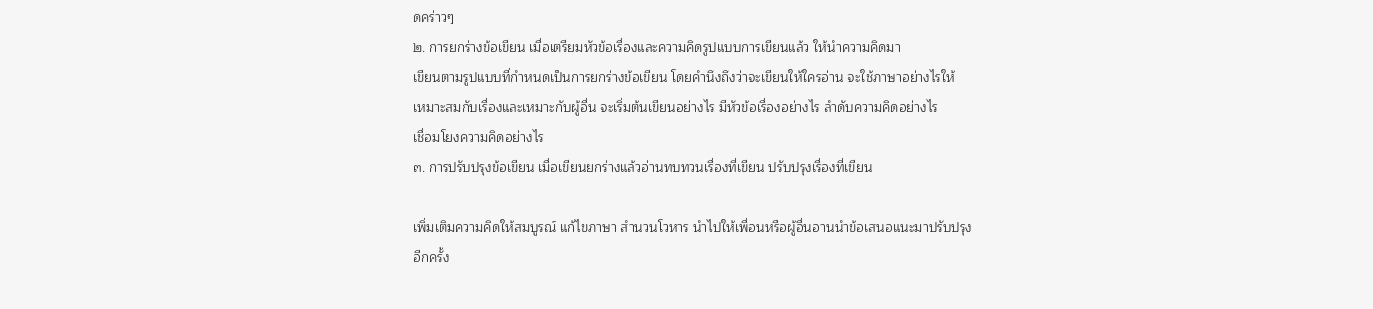ดคร่าวๆ
๒. การยกร่างข้อเขียน เมื่อเตรียมหัวข้อเรื่องและความคิดรูปแบบการเขียนแล้ว ให้นำความคิดมา
เขียนตามรูปแบบที่กำหนดเป็นการยกร่างข้อเขียน โดยคำนึงถึงว่าจะเขียนให้ใครอ่าน จะใช้ภาษาอย่างไรให้
เหมาะสมกับเรื่องและเหมาะกับผู้อื่น จะเริ่มต้นเขียนอย่างไร มีหัวข้อเรื่องอย่างไร ลำดับความคิดอย่างไร
เชื่อมโยงความคิดอย่างไร
๓. การปรับปรุงข้อเขียน เมื่อเขียนยกร่างแล้วอ่านทบทวนเรื่องที่เขียน ปรับปรุงเรื่องที่เขียน

เพิ่มเติมความคิดให้สมบูรณ์ แก้ไขภาษา สำนวนโวหาร นำไปให้เพื่อนหรือผู้อื่นอานนำข้อเสนอแนะมาปรับปรุง
อีกครั้ง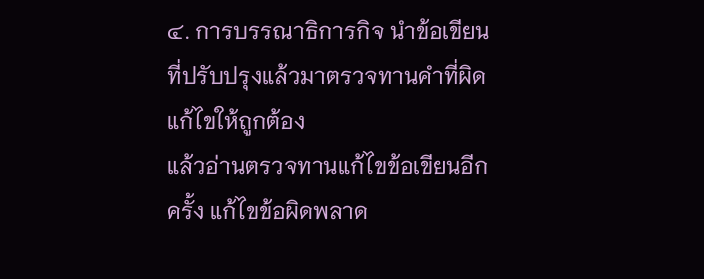๔. การบรรณาธิการกิจ นำข้อเขียนที่ปรับปรุงแล้วมาตรวจทานคำที่ผิดแก้ไขให้ถูกต้อง
แล้วอ่านตรวจทานแก้ไขข้อเขียนอีกครั้ง แก้ไขข้อผิดพลาด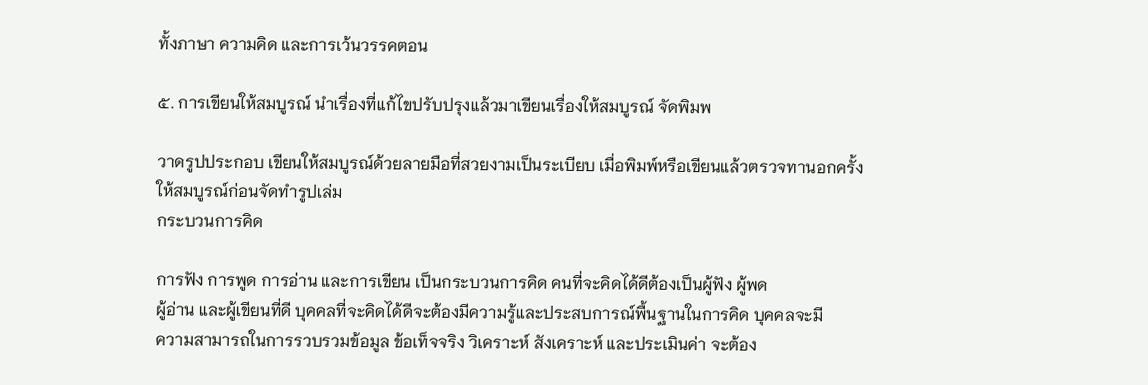ทั้งภาษา ความคิด และการเว้นวรรคตอน

๕. การเขียนให้สมบูรณ์ นำเรื่องที่แก้ไขปรับปรุงแล้วมาเขียนเรื่องให้สมบูรณ์ จัดพิมพ

วาดรูปประกอบ เขียนให้สมบูรณ์ด้วยลายมือที่สวยงามเป็นระเบียบ เมื่อพิมพ์หรือเขียนแล้วตรวจทานอกครั้ง
ให้สมบูรณ์ก่อนจัดทำรูปเล่ม
กระบวนการคิด

การฟัง การพูด การอ่าน และการเขียน เป็นกระบวนการคิด คนที่จะคิดได้ดีต้องเป็นผู้ฟัง ผู้พด
ผู้อ่าน และผู้เขียนที่ดี บุคคลที่จะคิดได้ดีจะต้องมีความรู้และประสบการณ์พื้นฐานในการคิด บุคคลจะมี
ความสามารถในการรวบรวมข้อมูล ข้อเท็จจริง วิเคราะห์ สังเคราะห์ และประเมินค่า จะต้อง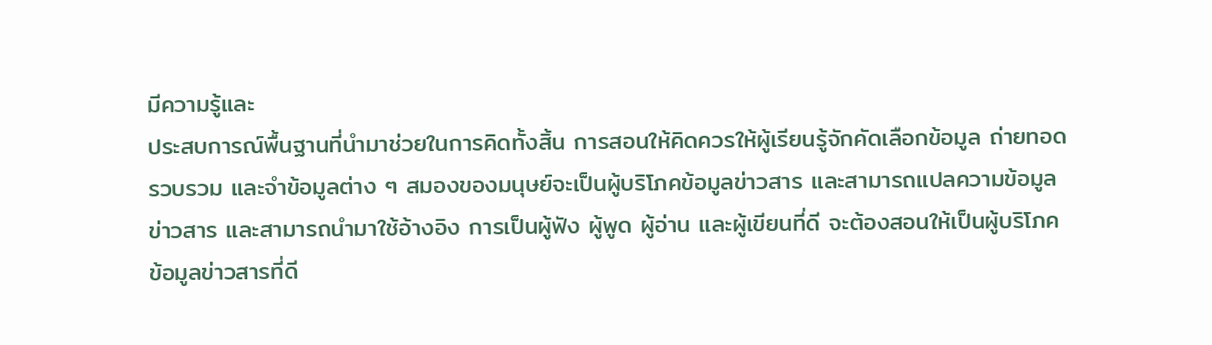มีความรู้และ
ประสบการณ์พื้นฐานที่นำมาช่วยในการคิดทั้งสิ้น การสอนให้คิดควรให้ผู้เรียนรู้จักคัดเลือกข้อมูล ถ่ายทอด
รวบรวม และจำข้อมูลต่าง ๆ สมองของมนุษย์จะเป็นผู้บริโภคข้อมูลข่าวสาร และสามารถแปลความข้อมูล
ข่าวสาร และสามารถนำมาใช้อ้างอิง การเป็นผู้ฟัง ผู้พูด ผู้อ่าน และผู้เขียนที่ดี จะต้องสอนให้เป็นผู้บริโภค
ข้อมูลข่าวสารที่ดี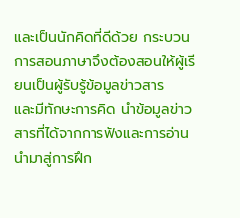และเป็นนักคิดที่ดีด้วย กระบวนการสอนภาษาจึงต้องสอนให้ผู้เรียนเป็นผู้รับรู้ข้อมูลข่าวสาร
และมีทักษะการคิด นำข้อมูลข่าวสารที่ได้จากการฟังและการอ่านนำมาสู่การฝึก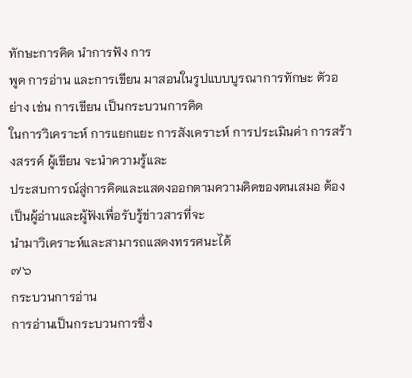ทักษะการคิด นำการฟัง การ
พูด การอ่าน และการเขียน มาสอนในรูปแบบบูรณาการทักษะ ตัวอย่าง เช่น การเขียน เป็นกระบวนการคิด
ในการวิเคราะห์ การแยกแยะ การสังเคราะห์ การประเมินค่า การสร้างสรรค์ ผู้เขียน จะนำความรู้และ
ประสบการณ์สู่การคิดและแสดงออกตามความคิดของตนเสมอ ต้องเป็นผู้อ่านและผู้ฟังเพื่อรับรู้ข่าวสารที่จะ
นำมาวิเคราะห์และสามารถแสดงทรรศนะได้
๗๖
กระบวนการอ่าน
การอ่านเป็นกระบวนการซึ่ง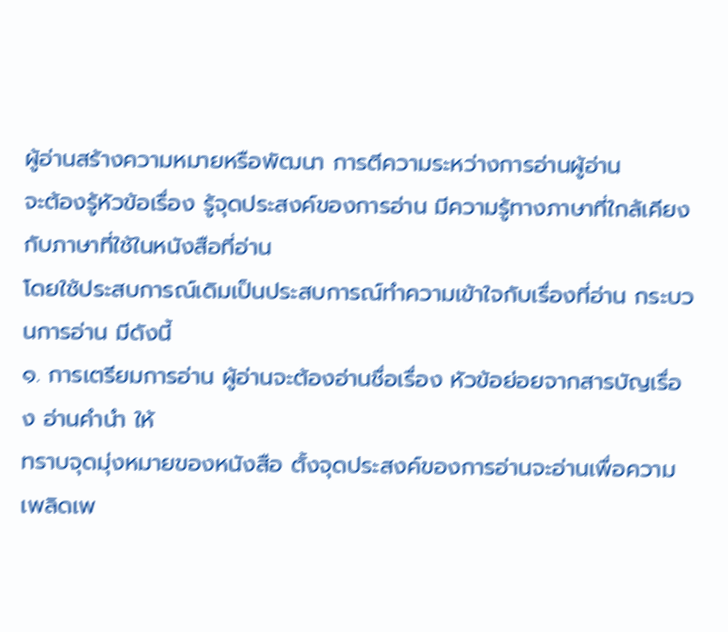ผู้อ่านสร้างความหมายหรือพัฒนา การตีความระหว่างการอ่านผู้อ่าน
จะต้องรู้หัวข้อเรื่อง รู้จุดประสงค์ของการอ่าน มีความรู้ทางภาษาที่ใกล้เคียงกับภาษาที่ใช้ในหนังสือที่อ่าน
โดยใช้ประสบการณ์เดิมเป็นประสบการณ์ทำความเข้าใจกับเรื่องที่อ่าน กระบวนการอ่าน มีดังนี้
๑. การเตรียมการอ่าน ผู้อ่านจะต้องอ่านชื่อเรื่อง หัวข้อย่อยจากสารบัญเรื่อง อ่านคำนำ ให้
ทราบจุดมุ่งหมายของหนังสือ ตั้งจุดประสงค์ของการอ่านจะอ่านเพื่อความเพลิดเพ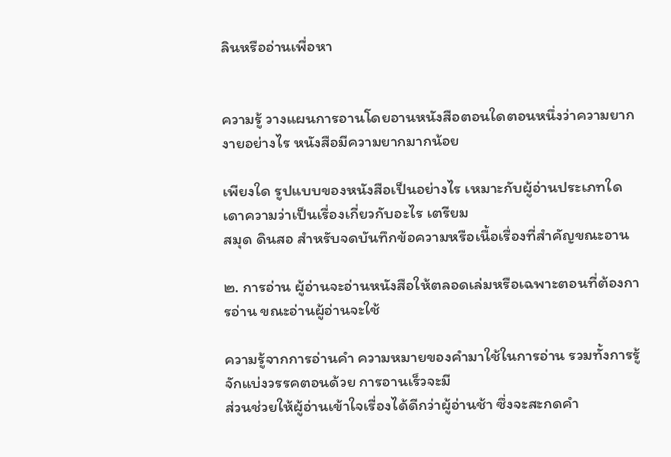ลินหรืออ่านเพื่อหา


ความรู้ วางแผนการอานโดยอานหนังสือตอนใดตอนหนึ่งว่าความยากงายอย่างไร หนังสือมีความยากมากน้อย

เพียงใด รูปแบบของหนังสือเป็นอย่างไร เหมาะกับผู้อ่านประเภทใด เดาความว่าเป็นเรื่องเกี่ยวกับอะไร เตรียม
สมุด ดินสอ สำหรับจดบันทึกข้อความหรือเนื้อเรื่องที่สำคัญขณะอาน

๒. การอ่าน ผู้อ่านจะอ่านหนังสือให้ตลอดเล่มหรือเฉพาะตอนที่ต้องการอ่าน ขณะอ่านผู้อ่านจะใช้

ความรู้จากการอ่านคำ ความหมายของคำมาใช้ในการอ่าน รวมทั้งการรู้จักแบ่งวรรคตอนด้วย การอานเร็วจะมี
ส่วนช่วยให้ผู้อ่านเข้าใจเรื่องได้ดีกว่าผู้อ่านช้า ซึ่งจะสะกดคำ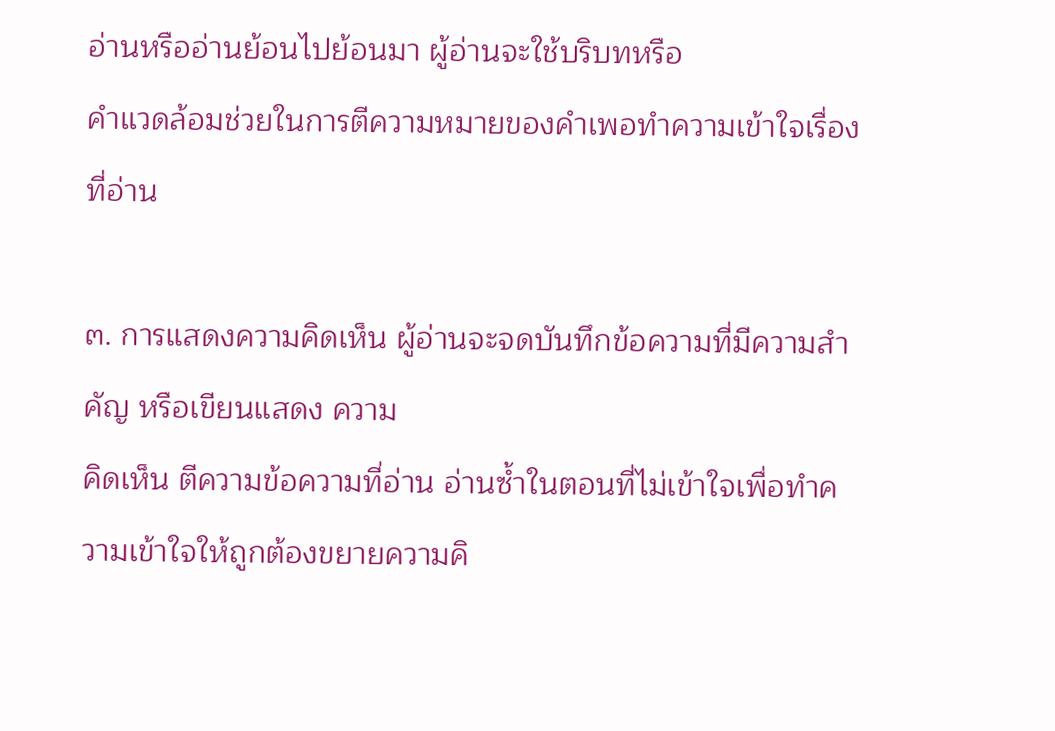อ่านหรืออ่านย้อนไปย้อนมา ผู้อ่านจะใช้บริบทหรือ
คำแวดล้อมช่วยในการตีความหมายของคำเพอทำความเข้าใจเรื่องที่อ่าน

๓. การแสดงความคิดเห็น ผู้อ่านจะจดบันทึกข้อความที่มีความสำคัญ หรือเขียนแสดง ความ
คิดเห็น ตีความข้อความที่อ่าน อ่านซ้ำในตอนที่ไม่เข้าใจเพื่อทำความเข้าใจให้ถูกต้องขยายความคิ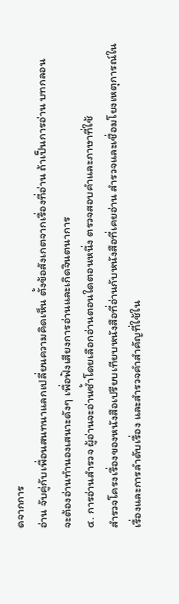ดจากการ
อ่าน จับคู่กับเพื่อนสนทนาแลกเปลี่ยนความคิดเห็น ตั้งข้อสังเกตจากเรื่องที่อ่าน ถ้าเป็นการอ่าน บทกลอน
จะต้องอ่านทำนองเสนาะดังๆ เพื่อฟังเสียงการอ่านและเกิดจินตนาการ
๔. การอ่านสำรวจ ผู้อ่านจะอ่านซ้ำโดยเลือกอ่านตอนใดตอนหนึ่ง ตรวจสอบคำและภาษาที่ใช้
สำรวจโครงเรื่องของหนังสือเปรียบเทียบหนังสือที่อ่านกับหนังสือที่เคยอ่าน สำรวจและเชื่อมโยงเหตุการณ์ใน
เรื่องและการลำดับเรื่อง และสำรวจคำสำคัญที่ใช้ใน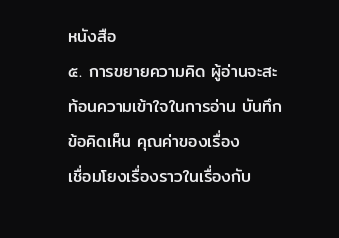หนังสือ
๕. การขยายความคิด ผู้อ่านจะสะท้อนความเข้าใจในการอ่าน บันทึกข้อคิดเห็น คุณค่าของเรื่อง
เชื่อมโยงเรื่องราวในเรื่องกับ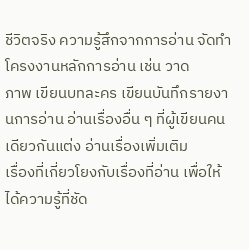ชีวิตจริง ความรู้สึกจากการอ่าน จัดทำโครงงานหลักการอ่าน เช่น วาด
ภาพ เขียนบทละคร เขียนบันทึกรายงานการอ่าน อ่านเรื่องอื่น ๆ ที่ผู้เขียนคนเดียวกันแต่ง อ่านเรื่องเพิ่มเติม
เรื่องที่เกี่ยวโยงกับเรื่องที่อ่าน เพื่อให้ได้ความรู้ที่ชัด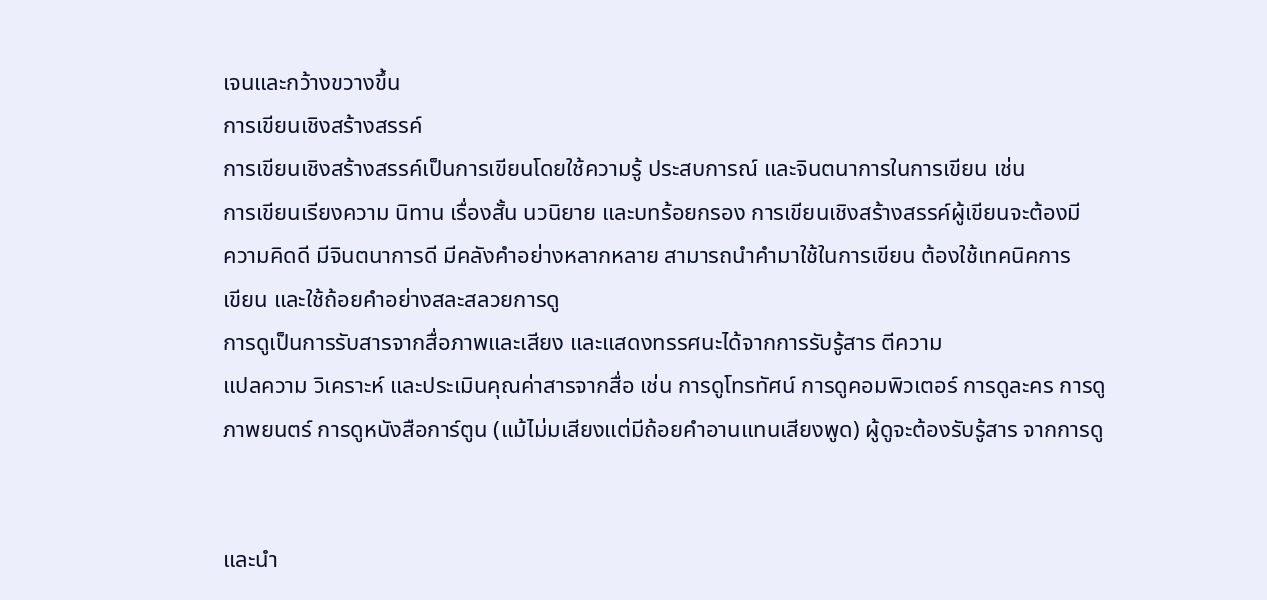เจนและกว้างขวางขึ้น
การเขียนเชิงสร้างสรรค์
การเขียนเชิงสร้างสรรค์เป็นการเขียนโดยใช้ความรู้ ประสบการณ์ และจินตนาการในการเขียน เช่น
การเขียนเรียงความ นิทาน เรื่องสั้น นวนิยาย และบทร้อยกรอง การเขียนเชิงสร้างสรรค์ผู้เขียนจะต้องมี
ความคิดดี มีจินตนาการดี มีคลังคำอย่างหลากหลาย สามารถนำคำมาใช้ในการเขียน ต้องใช้เทคนิคการ
เขียน และใช้ถ้อยคำอย่างสละสลวยการดู
การดูเป็นการรับสารจากสื่อภาพและเสียง และแสดงทรรศนะได้จากการรับรู้สาร ตีความ
แปลความ วิเคราะห์ และประเมินคุณค่าสารจากสื่อ เช่น การดูโทรทัศน์ การดูคอมพิวเตอร์ การดูละคร การดู
ภาพยนตร์ การดูหนังสือการ์ตูน (แม้ไม่มเสียงแต่มีถ้อยคำอานแทนเสียงพูด) ผู้ดูจะต้องรับรู้สาร จากการดู


และนำ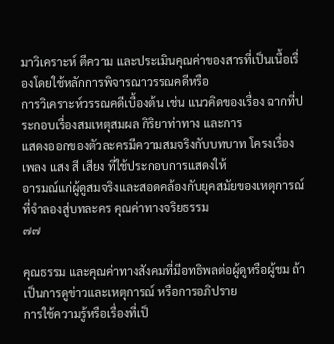มาวิเคราะห์ ตีความ และประเมินคุณค่าของสารที่เป็นเนื้อเรื่องโดยใช้หลักการพิจารณาวรรณคดีหรือ
การวิเคราะห์วรรณคดีเบื้องต้น เช่น แนวคิดของเรื่อง ฉากที่ประกอบเรื่องสมเหตุสมผล กิริยาท่าทาง และการ
แสดงออกของตัวละครมีความสมจริงกับบทบาท โครงเรื่อง เพลง แสง สี เสียง ที่ใช้ประกอบการแสดงให้
อารมณ์แก่ผู้ดูสมจริงและสอดคล้องกับยุคสมัยของเหตุการณ์ที่จำลองสู่บทละคร คุณค่าทางจริยธรรม
๗๗

คุณธรรม และคุณค่าทางสังคมที่มีอทธิพลต่อผู้ดูหรือผู้ชม ถ้าเป็นการดูข่าวและเหตุการณ์ หรือการอภิปราย
การใช้ความรู้หรือเรื่องที่เป็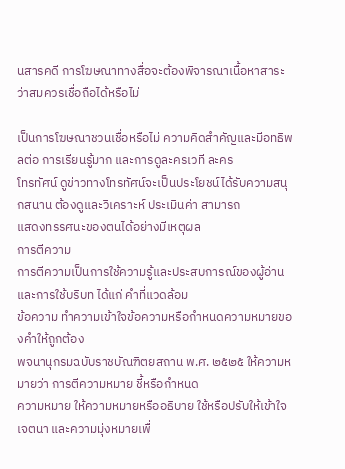นสารคดี การโฆษณาทางสื่อจะต้องพิจารณาเนื้อหาสาระว่าสมควรเชื่อถือได้หรือไม่

เป็นการโฆษณาชวนเชื่อหรือไม่ ความคิดสำคัญและมีอทธิพลต่อ การเรียนรู้มาก และการดูละครเวที ละคร
โทรทัศน์ ดูข่าวทางโทรทัศน์จะเป็นประโยชน์ได้รับความสนุกสนาน ต้องดูและวิเคราะห์ ประเมินค่า สามารถ
แสดงทรรศนะของตนได้อย่างมีเหตุผล
การตีความ
การตีความเป็นการใช้ความรู้และประสบการณ์ของผู้อ่านและการใช้บริบท ได้แก่ คำที่แวดล้อม
ข้อความ ทำความเข้าใจข้อความหรือกำหนดความหมายของคำให้ถูกต้อง
พจนานุกรมฉบับราชบัณฑิตยสถาน พ.ศ. ๒๕๒๕ ให้ความหมายว่า การตีความหมาย ชี้หรือกำหนด
ความหมาย ให้ความหมายหรืออธิบาย ใช้หรือปรับให้เข้าใจเจตนา และความมุ่งหมายเพื่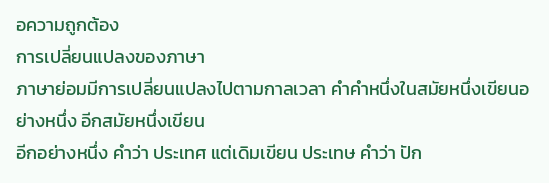อความถูกต้อง
การเปลี่ยนแปลงของภาษา
ภาษาย่อมมีการเปลี่ยนแปลงไปตามกาลเวลา คำคำหนึ่งในสมัยหนึ่งเขียนอย่างหนึ่ง อีกสมัยหนึ่งเขียน
อีกอย่างหนึ่ง คำว่า ประเทศ แต่เดิมเขียน ประเทษ คำว่า ปัก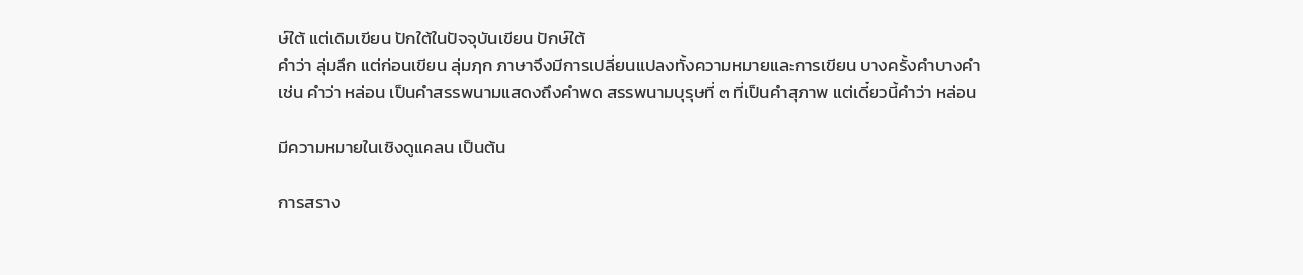ษ์ใต้ แต่เดิมเขียน ปักใต้ในปัจจุบันเขียน ปักษ์ใต้
คำว่า ลุ่มลึก แต่ก่อนเขียน ลุ่มฦก ภาษาจึงมีการเปลี่ยนแปลงทั้งความหมายและการเขียน บางครั้งคำบางคำ
เช่น คำว่า หล่อน เป็นคำสรรพนามแสดงถึงคำพด สรรพนามบุรุษที่ ๓ ที่เป็นคำสุภาพ แต่เดี๋ยวนี้คำว่า หล่อน

มีความหมายในเชิงดูแคลน เป็นต้น

การสราง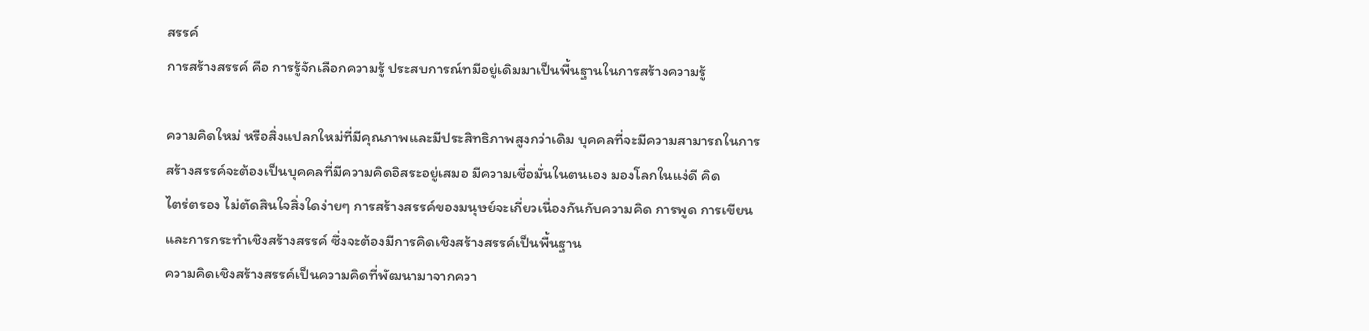สรรค์
การสร้างสรรค์ คือ การรู้จักเลือกความรู้ ประสบการณ์ทมีอยู่เดิมมาเป็นพื้นฐานในการสร้างความรู้

ความคิดใหม่ หรือสิ่งแปลกใหม่ที่มีคุณภาพและมีประสิทธิภาพสูงกว่าเดิม บุคคลที่จะมีความสามารถในการ
สร้างสรรค์จะต้องเป็นบุคคลที่มีความคิดอิสระอยู่เสมอ มีความเชื่อมั่นในตนเอง มองโลกในแง่ดี คิด
ไตร่ตรอง ไม่ตัดสินใจสิ่งใดง่ายๆ การสร้างสรรค์ของมนุษย์จะเกี่ยวเนื่องกันกับความคิด การพูด การเขียน
และการกระทำเชิงสร้างสรรค์ ซึ่งจะต้องมีการคิดเชิงสร้างสรรค์เป็นพื้นฐาน
ความคิดเชิงสร้างสรรค์เป็นความคิดที่พัฒนามาจากควา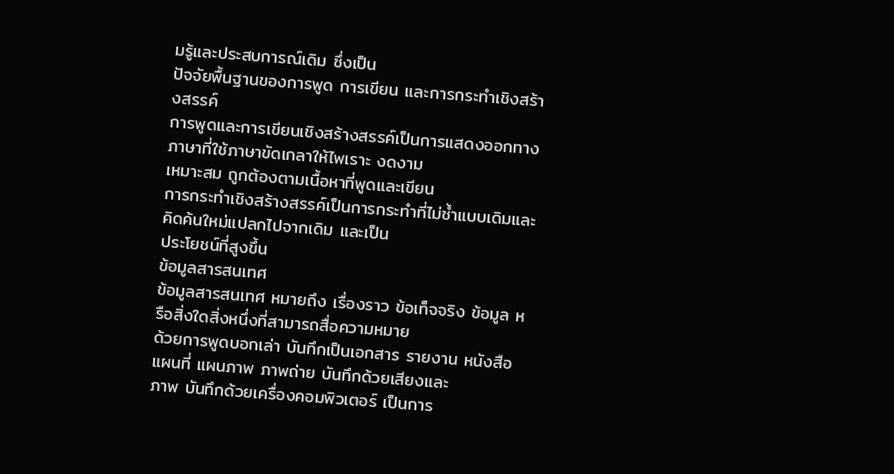มรู้และประสบการณ์เดิม ซึ่งเป็น
ปัจจัยพื้นฐานของการพูด การเขียน และการกระทำเชิงสร้างสรรค์
การพูดและการเขียนเชิงสร้างสรรค์เป็นการแสดงออกทางภาษาที่ใช้ภาษาขัดเกลาให้ไพเราะ งดงาม
เหมาะสม ถูกต้องตามเนื้อหาที่พูดและเขียน
การกระทำเชิงสร้างสรรค์เป็นการกระทำที่ไม่ซ้ำแบบเดิมและคิดค้นใหม่แปลกไปจากเดิม และเป็น
ประโยชน์ที่สูงขึ้น
ข้อมูลสารสนเทศ
ข้อมูลสารสนเทศ หมายถึง เรื่องราว ข้อเท็จจริง ข้อมูล หรือสิ่งใดสิ่งหนึ่งที่สามารถสื่อความหมาย
ด้วยการพูดบอกเล่า บันทึกเป็นเอกสาร รายงาน หนังสือ แผนที่ แผนภาพ ภาพถ่าย บันทึกด้วยเสียงและ
ภาพ บันทึกด้วยเครื่องคอมพิวเตอร์ เป็นการ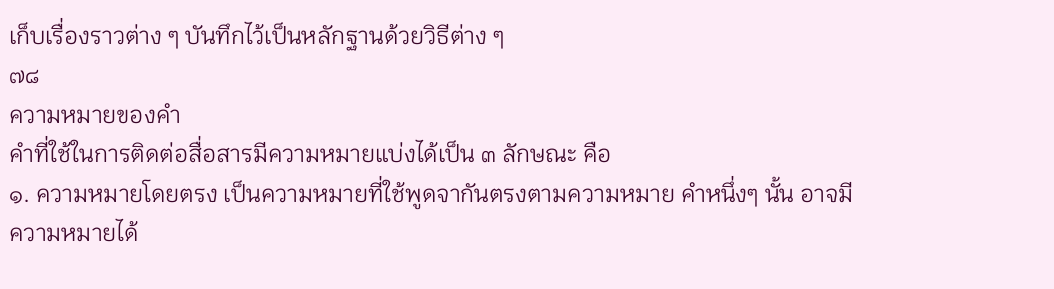เก็บเรื่องราวต่าง ๆ บันทึกไว้เป็นหลักฐานด้วยวิธีต่าง ๆ
๗๘
ความหมายของคำ
คำที่ใช้ในการติดต่อสื่อสารมีความหมายแบ่งได้เป็น ๓ ลักษณะ คือ
๑. ความหมายโดยตรง เป็นความหมายที่ใช้พูดจากันตรงตามความหมาย คำหนึ่งๆ นั้น อาจมี
ความหมายได้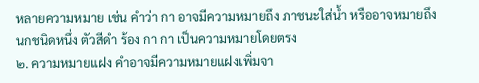หลายความหมาย เช่น คำว่า กา อาจมีความหมายถึง ภาชนะใส่น้ำ หรืออาจหมายถึง
นกชนิดหนึ่ง ตัวสีดำ ร้อง กา กา เป็นความหมายโดยตรง
๒. ความหมายแฝง คำอาจมีความหมายแฝงเพิ่มจา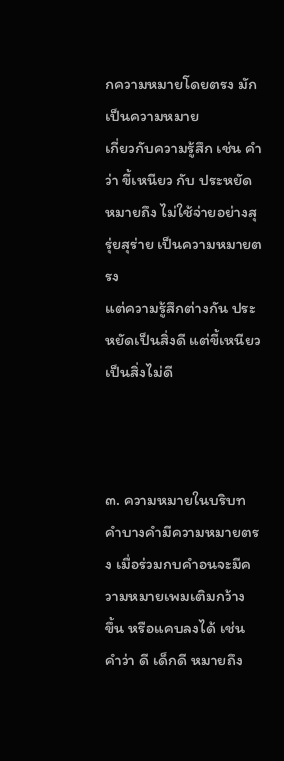กความหมายโดยตรง มักเป็นความหมาย
เกี่ยวกับความรู้สึก เช่น คำว่า ขี้เหนียว กับ ประหยัด หมายถึง ไม่ใช้จ่ายอย่างสุรุ่ยสุร่าย เป็นความหมายตรง
แต่ความรู้สึกต่างกัน ประหยัดเป็นสิ่งดี แต่ขี้เหนียวเป็นสิ่งไม่ดี



๓. ความหมายในบริบท คำบางคำมีความหมายตรง เมื่อร่วมกบคำอนจะมีความหมายเพมเติมกว้าง
ขึ้น หรือแคบลงได้ เช่น คำว่า ดี เด็กดี หมายถึง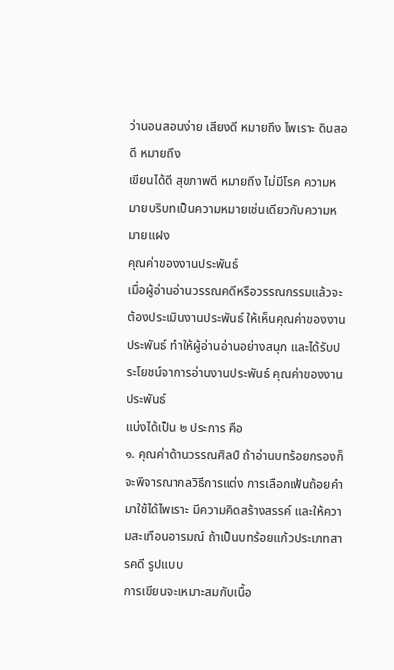ว่านอนสอนง่าย เสียงดี หมายถึง ไพเราะ ดินสอดี หมายถึง
เขียนได้ดี สุขภาพดี หมายถึง ไม่มีโรค ความหมายบริบทเป็นความหมายเช่นเดียวกับความหมายแฝง
คุณค่าของงานประพันธ์
เมื่อผู้อ่านอ่านวรรณคดีหรือวรรณกรรมแล้วจะต้องประเมินงานประพันธ์ ให้เห็นคุณค่าของงาน
ประพันธ์ ทำให้ผู้อ่านอ่านอย่างสนุก และได้รับประโยชน์จาการอ่านงานประพันธ์ คุณค่าของงานประพันธ์
แบ่งได้เป็น ๒ ประการ คือ
๑. คุณค่าด้านวรรณศิลป์ ถ้าอ่านบทร้อยกรองก็จะพิจารณากลวิธีการแต่ง การเลือกเฟ้นถ้อยคำ
มาใช้ได้ไพเราะ มีความคิดสร้างสรรค์ และให้ความสะเทือนอารมณ์ ถ้าเป็นบทร้อยแก้วประเภทสารคดี รูปแบบ
การเขียนจะเหมาะสมกับเนื้อ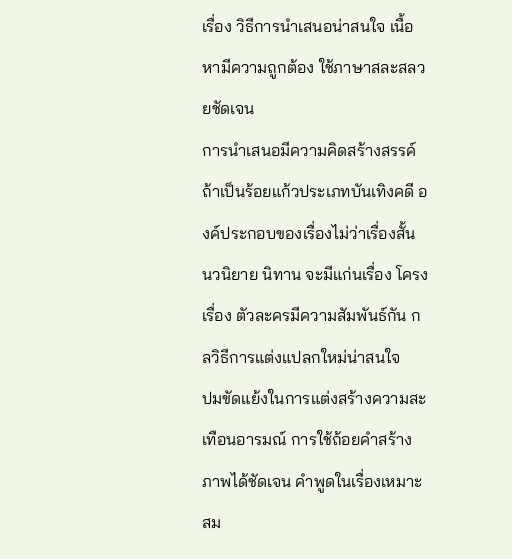เรื่อง วิธีการนำเสนอน่าสนใจ เนื้อหามีความถูกต้อง ใช้ภาษาสละสลวยชัดเจน
การนำเสนอมีความคิดสร้างสรรค์ ถ้าเป็นร้อยแก้วประเภทบันเทิงคดี องค์ประกอบของเรื่องไม่ว่าเรื่องสั้น
นวนิยาย นิทาน จะมีแก่นเรื่อง โครงเรื่อง ตัวละครมีความสัมพันธ์กัน กลวิธีการแต่งแปลกใหม่น่าสนใจ
ปมขัดแย้งในการแต่งสร้างความสะเทือนอารมณ์ การใช้ถ้อยคำสร้างภาพได้ชัดเจน คำพูดในเรื่องเหมาะสม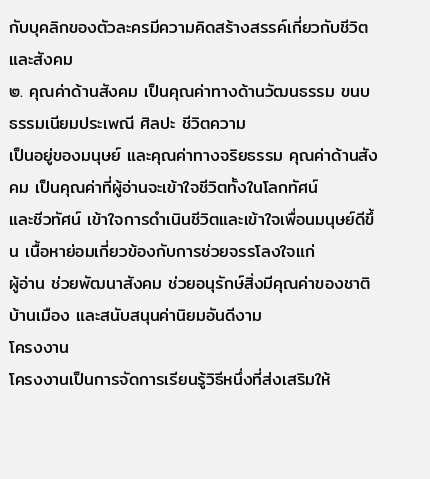กับบุคลิกของตัวละครมีความคิดสร้างสรรค์เกี่ยวกับชีวิตและสังคม
๒. คุณค่าด้านสังคม เป็นคุณค่าทางด้านวัฒนธรรม ขนบธรรมเนียมประเพณี ศิลปะ ชีวิตความ
เป็นอยู่ของมนุษย์ และคุณค่าทางจริยธรรม คุณค่าด้านสังคม เป็นคุณค่าที่ผู้อ่านจะเข้าใจชีวิตทั้งในโลกทัศน์
และชีวทัศน์ เข้าใจการดำเนินชีวิตและเข้าใจเพื่อนมนุษย์ดีขึ้น เนื้อหาย่อมเกี่ยวข้องกับการช่วยจรรโลงใจแก่
ผู้อ่าน ช่วยพัฒนาสังคม ช่วยอนุรักษ์สิ่งมีคุณค่าของชาติบ้านเมือง และสนับสนุนค่านิยมอันดีงาม
โครงงาน
โครงงานเป็นการจัดการเรียนรู้วิธีหนึ่งที่ส่งเสริมให้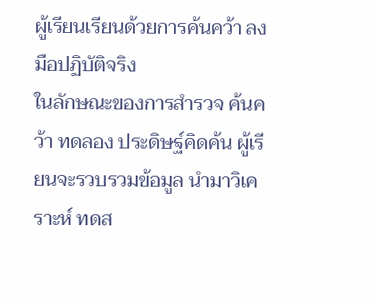ผู้เรียนเรียนด้วยการค้นคว้า ลงมือปฏิบัติจริง
ในลักษณะของการสำรวจ ค้นคว้า ทดลอง ประดิษฐ์คิดค้น ผู้เรียนจะรวบรวมข้อมูล นำมาวิเคราะห์ ทดส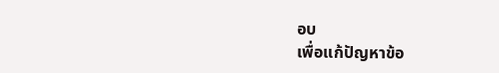อบ
เพื่อแก้ปัญหาข้อ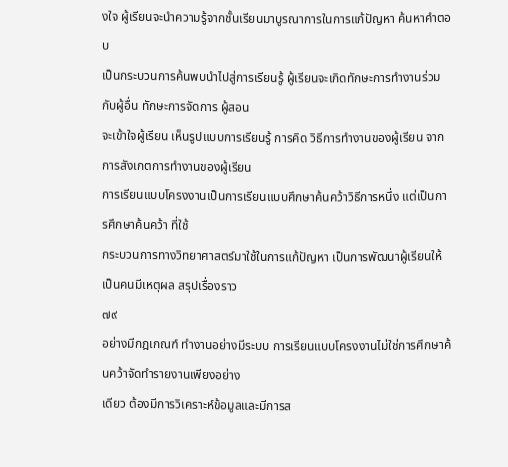งใจ ผู้เรียนจะนำความรู้จากชั้นเรียนมาบูรณาการในการแก้ปัญหา ค้นหาคำตอบ
เป็นกระบวนการค้นพบนำไปสู่การเรียนรู้ ผู้เรียนจะเกิดทักษะการทำงานร่วมกับผู้อื่น ทักษะการจัดการ ผู้สอน
จะเข้าใจผู้เรียน เห็นรูปแบบการเรียนรู้ การคิด วิธีการทำงานของผู้เรียน จากการสังเกตการทำงานของผู้เรียน
การเรียนแบบโครงงานเป็นการเรียนแบบศึกษาค้นคว้าวิธีการหนึ่ง แต่เป็นการศึกษาค้นคว้า ที่ใช้
กระบวนการทางวิทยาศาสตร์มาใช้ในการแก้ปัญหา เป็นการพัฒนาผู้เรียนให้เป็นคนมีเหตุผล สรุปเรื่องราว
๗๙
อย่างมีกฎเกณฑ์ ทำงานอย่างมีระบบ การเรียนแบบโครงงานไม่ใช่การศึกษาค้นคว้าจัดทำรายงานเพียงอย่าง
เดียว ต้องมีการวิเคราะห์ข้อมูลและมีการส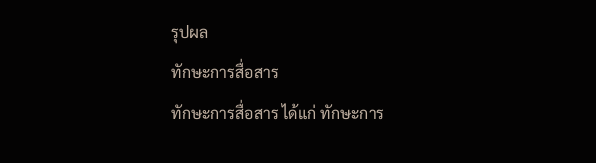รุปผล
ทักษะการสื่อสาร
ทักษะการสื่อสาร ได้แก่ ทักษะการ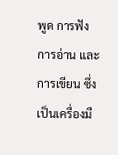พูด การฟัง การอ่าน และการเขียน ซึ่งเป็นเครื่องมื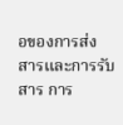อของการส่ง
สารและการรับสาร การ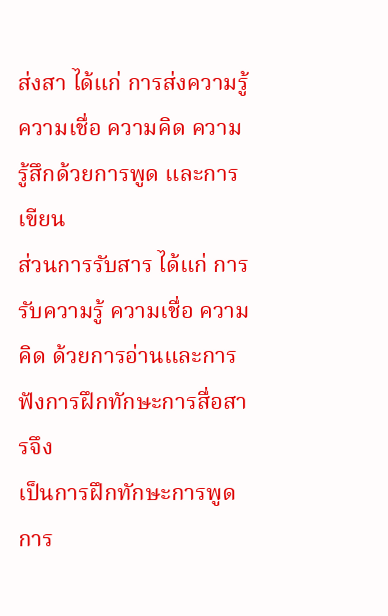ส่งสา ได้แก่ การส่งความรู้ ความเชื่อ ความคิด ความรู้สึกด้วยการพูด และการเขียน
ส่วนการรับสาร ได้แก่ การรับความรู้ ความเชื่อ ความคิด ด้วยการอ่านและการฟังการฝึกทักษะการสื่อสารจึง
เป็นการฝึกทักษะการพูด การ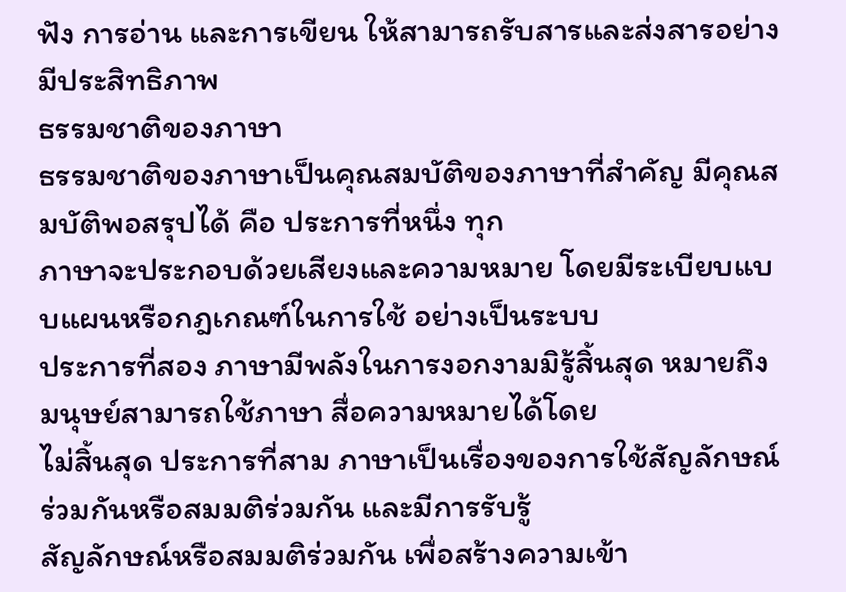ฟัง การอ่าน และการเขียน ให้สามารถรับสารและส่งสารอย่างมีประสิทธิภาพ
ธรรมชาติของภาษา
ธรรมชาติของภาษาเป็นคุณสมบัติของภาษาที่สำคัญ มีคุณสมบัติพอสรุปได้ คือ ประการที่หนึ่ง ทุก
ภาษาจะประกอบด้วยเสียงและความหมาย โดยมีระเบียบแบบแผนหรือกฎเกณฑ์ในการใช้ อย่างเป็นระบบ
ประการที่สอง ภาษามีพลังในการงอกงามมิรู้สิ้นสุด หมายถึง มนุษย์สามารถใช้ภาษา สื่อความหมายได้โดย
ไม่สิ้นสุด ประการที่สาม ภาษาเป็นเรื่องของการใช้สัญลักษณ์ร่วมกันหรือสมมติร่วมกัน และมีการรับรู้
สัญลักษณ์หรือสมมติร่วมกัน เพื่อสร้างความเข้า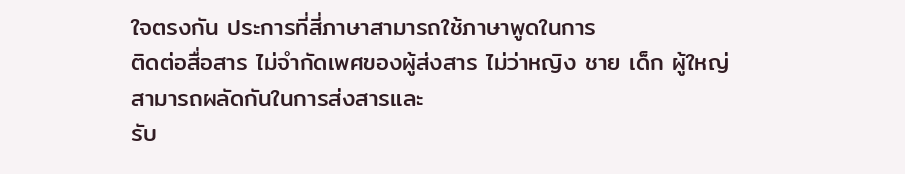ใจตรงกัน ประการที่สี่ภาษาสามารถใช้ภาษาพูดในการ
ติดต่อสื่อสาร ไม่จำกัดเพศของผู้ส่งสาร ไม่ว่าหญิง ชาย เด็ก ผู้ใหญ่ สามารถผลัดกันในการส่งสารและ
รับ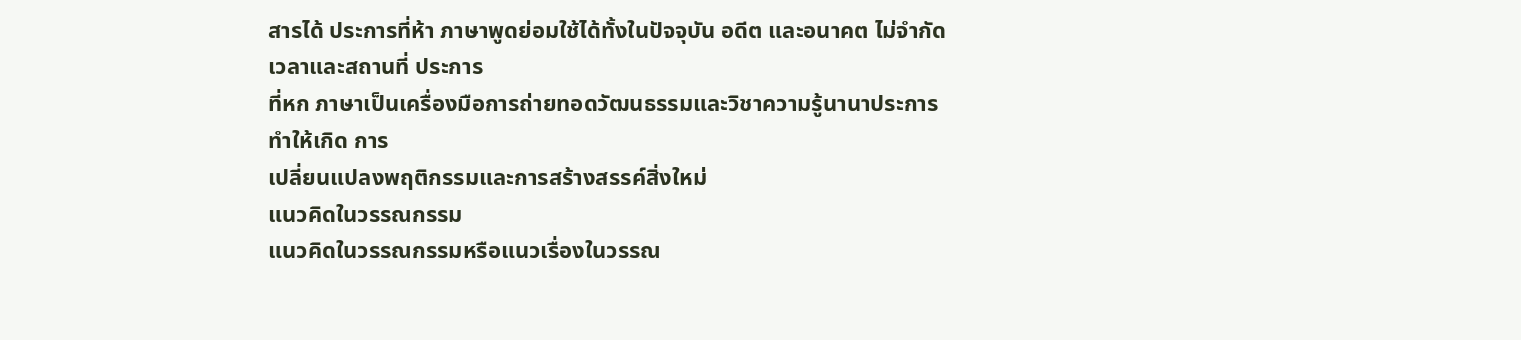สารได้ ประการที่ห้า ภาษาพูดย่อมใช้ได้ทั้งในปัจจุบัน อดีต และอนาคต ไม่จำกัดเวลาและสถานที่ ประการ
ที่หก ภาษาเป็นเครื่องมือการถ่ายทอดวัฒนธรรมและวิชาความรู้นานาประการ ทำให้เกิด การ
เปลี่ยนแปลงพฤติกรรมและการสร้างสรรค์สิ่งใหม่
แนวคิดในวรรณกรรม
แนวคิดในวรรณกรรมหรือแนวเรื่องในวรรณ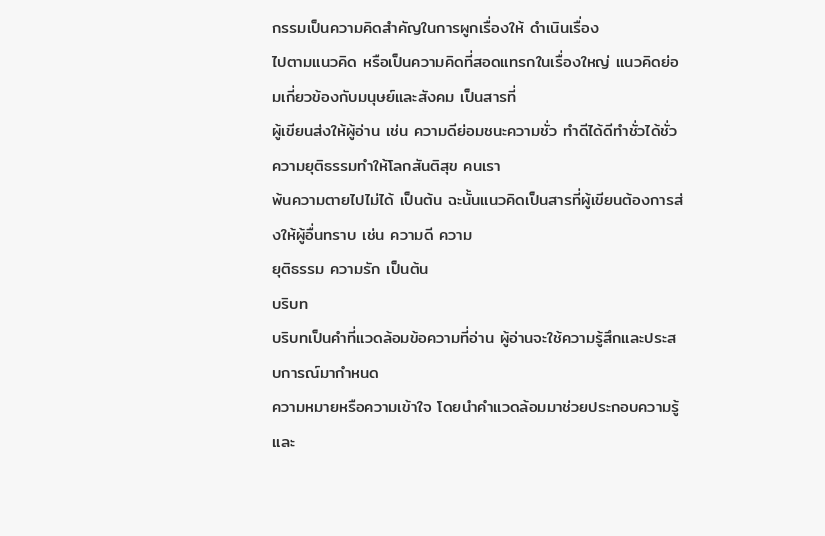กรรมเป็นความคิดสำคัญในการผูกเรื่องให้ ดำเนินเรื่อง
ไปตามแนวคิด หรือเป็นความคิดที่สอดแทรกในเรื่องใหญ่ แนวคิดย่อมเกี่ยวข้องกับมนุษย์และสังคม เป็นสารที่
ผู้เขียนส่งให้ผู้อ่าน เช่น ความดีย่อมชนะความชั่ว ทำดีได้ดีทำชั่วได้ชั่ว ความยุติธรรมทำให้โลกสันติสุข คนเรา
พ้นความตายไปไม่ได้ เป็นต้น ฉะนั้นแนวคิดเป็นสารที่ผู้เขียนต้องการส่งให้ผู้อื่นทราบ เช่น ความดี ความ
ยุติธรรม ความรัก เป็นต้น
บริบท
บริบทเป็นคำที่แวดล้อมข้อความที่อ่าน ผู้อ่านจะใช้ความรู้สึกและประสบการณ์มากำหนด
ความหมายหรือความเข้าใจ โดยนำคำแวดล้อมมาช่วยประกอบความรู้และ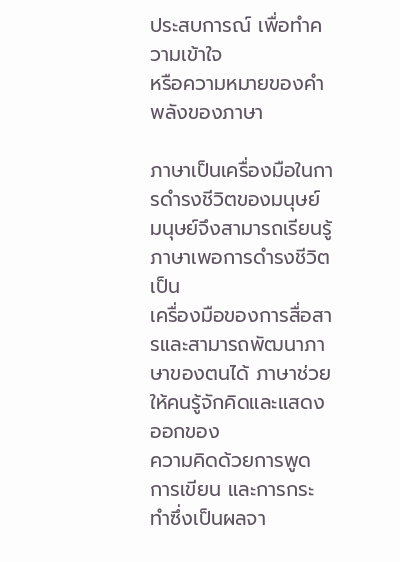ประสบการณ์ เพื่อทำความเข้าใจ
หรือความหมายของคำ
พลังของภาษา

ภาษาเป็นเครื่องมือในการดำรงชีวิตของมนุษย์ มนุษย์จึงสามารถเรียนรู้ภาษาเพอการดำรงชีวิต เป็น
เครื่องมือของการสื่อสารและสามารถพัฒนาภาษาของตนได้ ภาษาช่วยให้คนรู้จักคิดและแสดงออกของ
ความคิดด้วยการพูด การเขียน และการกระทำซึ่งเป็นผลจา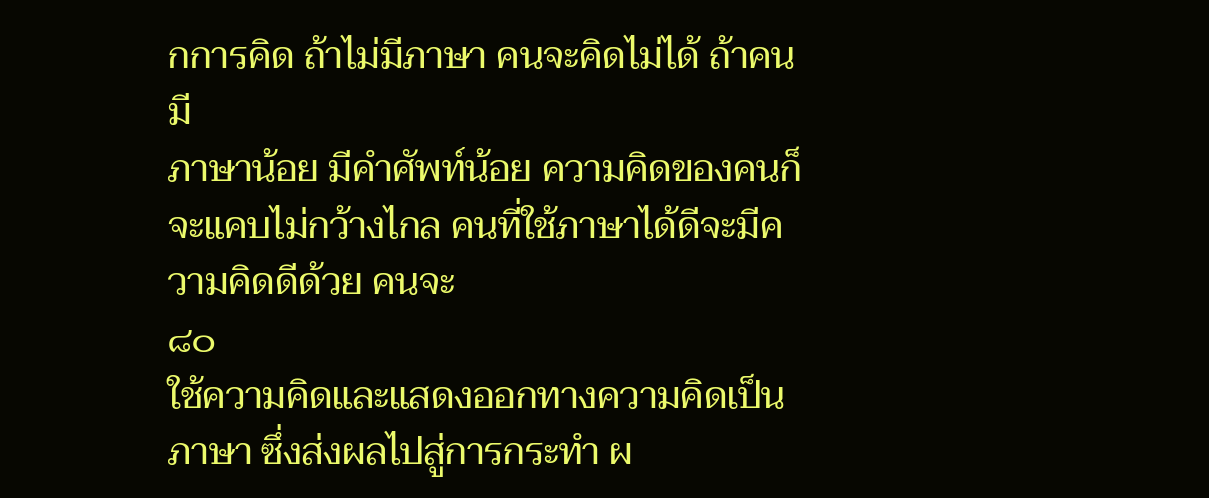กการคิด ถ้าไม่มีภาษา คนจะคิดไม่ได้ ถ้าคนมี
ภาษาน้อย มีคำศัพท์น้อย ความคิดของคนก็จะแคบไม่กว้างไกล คนที่ใช้ภาษาได้ดีจะมีความคิดดีด้วย คนจะ
๘๐
ใช้ความคิดและแสดงออกทางความคิดเป็นภาษา ซึ่งส่งผลไปสู่การกระทำ ผ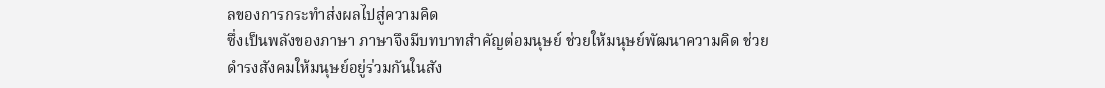ลของการกระทำส่งผลไปสู่ความคิด
ซึ่งเป็นพลังของภาษา ภาษาจึงมีบทบาทสำคัญต่อมนุษย์ ช่วยให้มนุษย์พัฒนาความคิด ช่วย
ดำรงสังคมให้มนุษย์อยู่ร่วมกันในสัง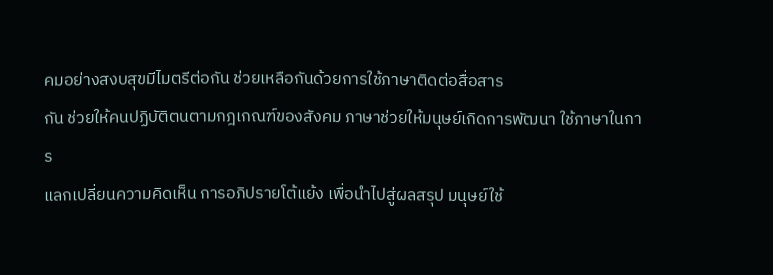คมอย่างสงบสุขมีไมตรีต่อกัน ช่วยเหลือกันด้วยการใช้ภาษาติดต่อสื่อสาร
กัน ช่วยให้คนปฏิบัติตนตามกฎเกณฑ์ของสังคม ภาษาช่วยให้มนุษย์เกิดการพัฒนา ใช้ภาษาในการ
แลกเปลี่ยนความคิดเห็น การอภิปรายโต้แย้ง เพื่อนำไปสู่ผลสรุป มนุษย์ใช้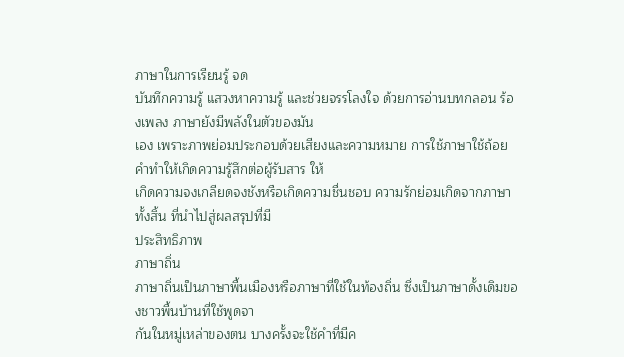ภาษาในการเรียนรู้ จด
บันทึกความรู้ แสวงหาความรู้ และช่วยจรรโลงใจ ด้วยการอ่านบทกลอน ร้องเพลง ภาษายังมีพลังในตัวของมัน
เอง เพราะภาพย่อมประกอบด้วยเสียงและความหมาย การใช้ภาษาใช้ถ้อยคำทำให้เกิดความรู้สึกต่อผู้รับสาร ให้
เกิดความจงเกลียดจงชังหรือเกิดความชื่นชอบ ความรักย่อมเกิดจากภาษาทั้งสิ้น ที่นำไปสู่ผลสรุปที่มี
ประสิทธิภาพ
ภาษาถิ่น
ภาษาถิ่นเป็นภาษาพื้นเมืองหรือภาษาที่ใช้ในท้องถิ่น ซึ่งเป็นภาษาดั้งเดิมของชาวพื้นบ้านที่ใช้พูดจา
กันในหมู่เหล่าของตน บางครั้งจะใช้คำที่มีค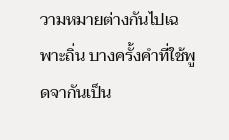วามหมายต่างกันไปเฉพาะถิ่น บางครั้งคำที่ใช้พูดจากันเป็น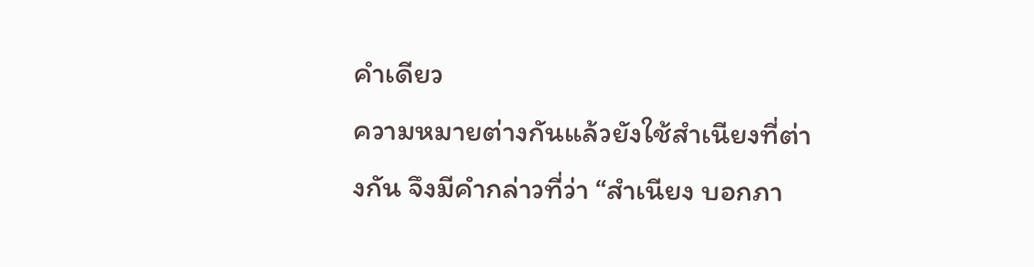คำเดียว
ความหมายต่างกันแล้วยังใช้สำเนียงที่ต่างกัน จึงมีคำกล่าวที่ว่า “สำเนียง บอกภา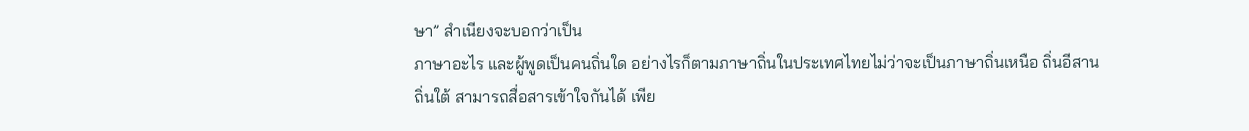ษา” สำเนียงจะบอกว่าเป็น
ภาษาอะไร และผู้พูดเป็นคนถิ่นใด อย่างไรก็ตามภาษาถิ่นในประเทศไทยไม่ว่าจะเป็นภาษาถิ่นเหนือ ถิ่นอีสาน
ถิ่นใต้ สามารถสื่อสารเข้าใจกันได้ เพีย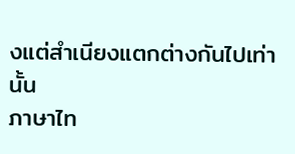งแต่สำเนียงแตกต่างกันไปเท่านั้น
ภาษาไท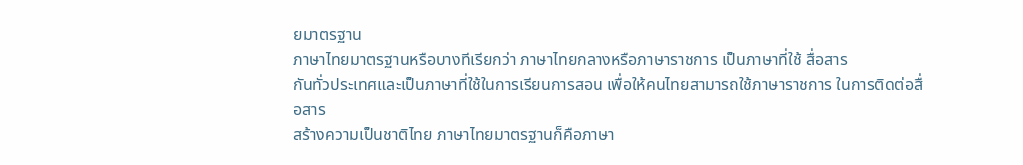ยมาตรฐาน
ภาษาไทยมาตรฐานหรือบางทีเรียกว่า ภาษาไทยกลางหรือภาษาราชการ เป็นภาษาที่ใช้ สื่อสาร
กันทั่วประเทศและเป็นภาษาที่ใช้ในการเรียนการสอน เพื่อให้คนไทยสามารถใช้ภาษาราชการ ในการติดต่อสื่อสาร
สร้างความเป็นชาติไทย ภาษาไทยมาตรฐานก็คือภาษา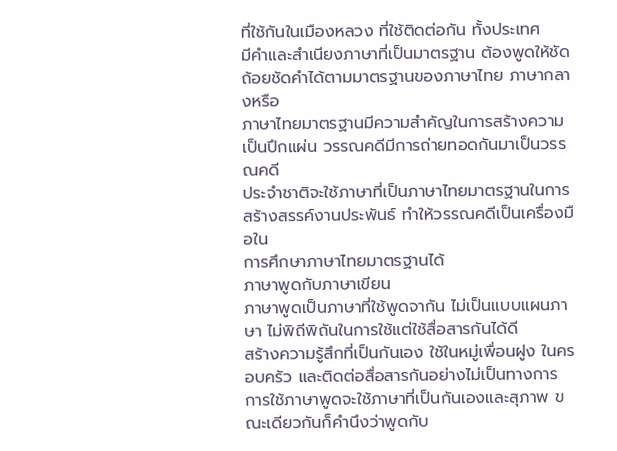ที่ใช้กันในเมืองหลวง ที่ใช้ติดต่อกัน ทั้งประเทศ
มีคำและสำเนียงภาษาที่เป็นมาตรฐาน ต้องพูดให้ชัดถ้อยชัดคำได้ตามมาตรฐานของภาษาไทย ภาษากลางหรือ
ภาษาไทยมาตรฐานมีความสำคัญในการสร้างความเป็นปึกแผ่น วรรณคดีมีการถ่ายทอดกันมาเป็นวรรณคดี
ประจำชาติจะใช้ภาษาที่เป็นภาษาไทยมาตรฐานในการสร้างสรรค์งานประพันธ์ ทำให้วรรณคดีเป็นเครื่องมือใน
การศึกษาภาษาไทยมาตรฐานได้
ภาษาพูดกับภาษาเขียน
ภาษาพูดเป็นภาษาที่ใช้พูดจากัน ไม่เป็นแบบแผนภาษา ไม่พิถีพิถันในการใช้แต่ใช้สื่อสารกันได้ดี
สร้างความรู้สึกที่เป็นกันเอง ใช้ในหมู่เพื่อนฝูง ในครอบครัว และติดต่อสื่อสารกันอย่างไม่เป็นทางการ
การใช้ภาษาพูดจะใช้ภาษาที่เป็นกันเองและสุภาพ ขณะเดียวกันก็คำนึงว่าพูดกับ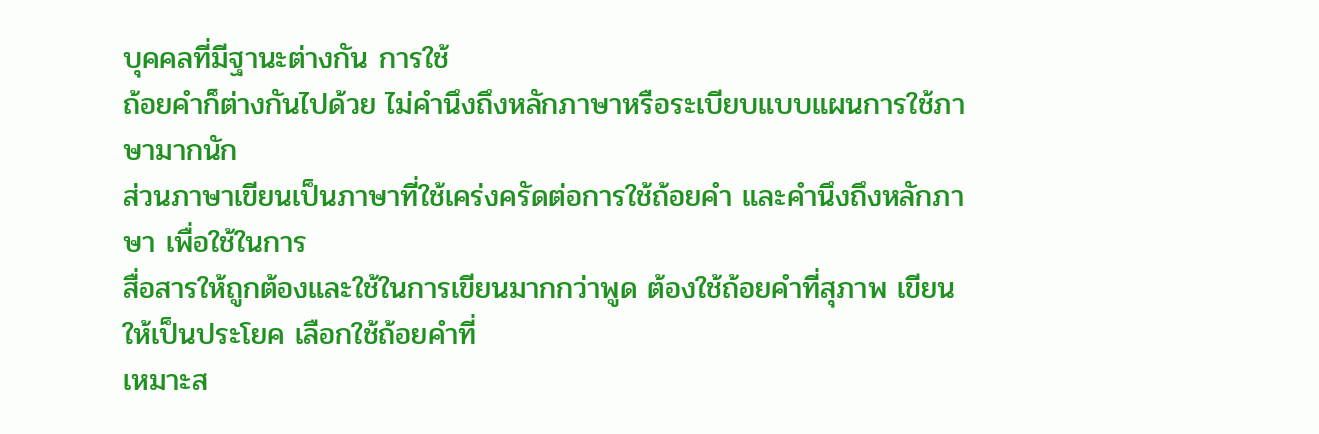บุคคลที่มีฐานะต่างกัน การใช้
ถ้อยคำก็ต่างกันไปด้วย ไม่คำนึงถึงหลักภาษาหรือระเบียบแบบแผนการใช้ภาษามากนัก
ส่วนภาษาเขียนเป็นภาษาที่ใช้เคร่งครัดต่อการใช้ถ้อยคำ และคำนึงถึงหลักภาษา เพื่อใช้ในการ
สื่อสารให้ถูกต้องและใช้ในการเขียนมากกว่าพูด ต้องใช้ถ้อยคำที่สุภาพ เขียนให้เป็นประโยค เลือกใช้ถ้อยคำที่
เหมาะส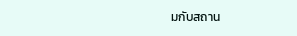มกับสถาน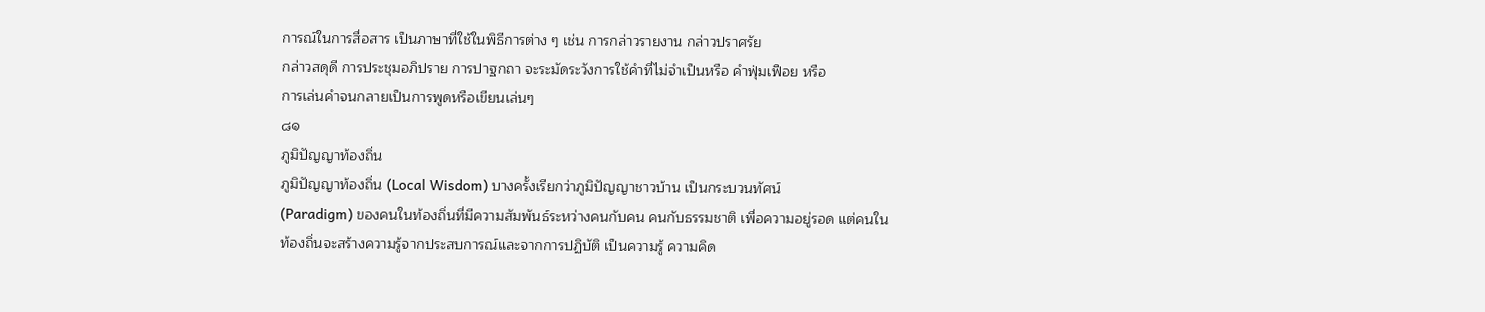การณ์ในการสื่อสาร เป็นภาษาที่ใช้ในพิธีการต่าง ๆ เช่น การกล่าวรายงาน กล่าวปราศรัย
กล่าวสดุดี การประชุมอภิปราย การปาฐกถา จะระมัดระวังการใช้คำที่ไม่จำเป็นหรือ คำฟุ่มเฟือย หรือ
การเล่นคำจนกลายเป็นการพูดหรือเขียนเล่นๆ
๘๑
ภูมิปัญญาท้องถิ่น
ภูมิปัญญาท้องถิ่น (Local Wisdom) บางครั้งเรียกว่าภูมิปัญญาชาวบ้าน เป็นกระบวนทัศน์
(Paradigm) ของคนในท้องถิ่นที่มีความสัมพันธ์ระหว่างคนกับคน คนกับธรรมชาติ เพื่อความอยู่รอด แต่คนใน
ท้องถิ่นจะสร้างความรู้จากประสบการณ์และจากการปฏิบัติ เป็นความรู้ ความคิด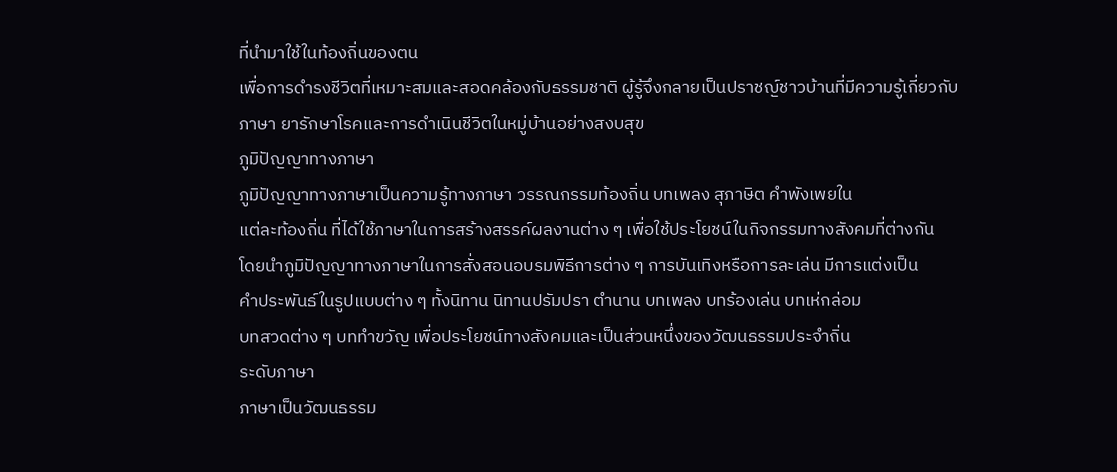ที่นำมาใช้ในท้องถิ่นของตน
เพื่อการดำรงชีวิตที่เหมาะสมและสอดคล้องกับธรรมชาติ ผู้รู้จึงกลายเป็นปราชญ์ชาวบ้านที่มีความรู้เกี่ยวกับ
ภาษา ยารักษาโรคและการดำเนินชีวิตในหมู่บ้านอย่างสงบสุข
ภูมิปัญญาทางภาษา
ภูมิปัญญาทางภาษาเป็นความรู้ทางภาษา วรรณกรรมท้องถิ่น บทเพลง สุภาษิต คำพังเพยใน
แต่ละท้องถิ่น ที่ได้ใช้ภาษาในการสร้างสรรค์ผลงานต่าง ๆ เพื่อใช้ประโยชน์ในกิจกรรมทางสังคมที่ต่างกัน
โดยนำภูมิปัญญาทางภาษาในการสั่งสอนอบรมพิธีการต่าง ๆ การบันเทิงหรือการละเล่น มีการแต่งเป็น
คำประพันธ์ในรูปแบบต่าง ๆ ทั้งนิทาน นิทานปรัมปรา ตำนาน บทเพลง บทร้องเล่น บทเห่กล่อม
บทสวดต่าง ๆ บททำขวัญ เพื่อประโยชน์ทางสังคมและเป็นส่วนหนึ่งของวัฒนธรรมประจำถิ่น
ระดับภาษา
ภาษาเป็นวัฒนธรรม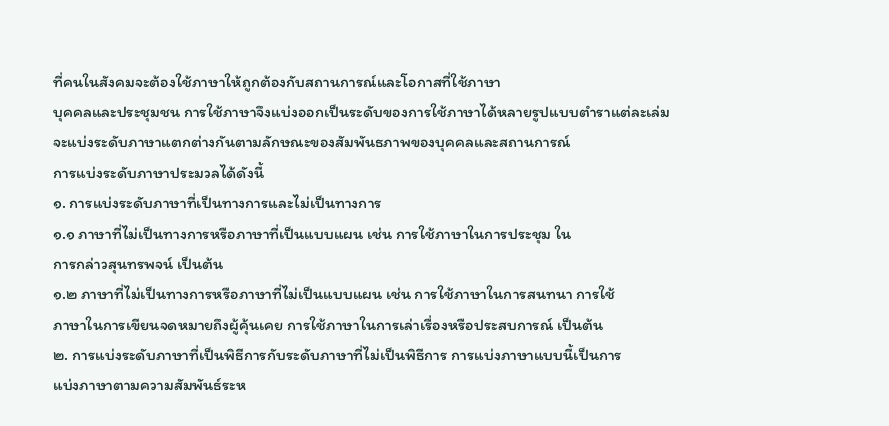ที่คนในสังคมจะต้องใช้ภาษาให้ถูกต้องกับสถานการณ์และโอกาสที่ใช้ภาษา
บุคคลและประชุมชน การใช้ภาษาจึงแบ่งออกเป็นระดับของการใช้ภาษาได้หลายรูปแบบตำราแต่ละเล่ม
จะแบ่งระดับภาษาแตกต่างกันตามลักษณะของสัมพันธภาพของบุคคลและสถานการณ์
การแบ่งระดับภาษาประมวลได้ดังนี้
๑. การแบ่งระดับภาษาที่เป็นทางการและไม่เป็นทางการ
๑.๑ ภาษาที่ไม่เป็นทางการหรือภาษาที่เป็นแบบแผน เช่น การใช้ภาษาในการประชุม ใน
การกล่าวสุนทรพจน์ เป็นต้น
๑.๒ ภาษาที่ไม่เป็นทางการหรือภาษาที่ไม่เป็นแบบแผน เช่น การใช้ภาษาในการสนทนา การใช้
ภาษาในการเขียนจดหมายถึงผู้คุ้นเคย การใช้ภาษาในการเล่าเรื่องหรือประสบการณ์ เป็นต้น
๒. การแบ่งระดับภาษาที่เป็นพิธีการกับระดับภาษาที่ไม่เป็นพิธีการ การแบ่งภาษาแบบนี้เป็นการ
แบ่งภาษาตามความสัมพันธ์ระห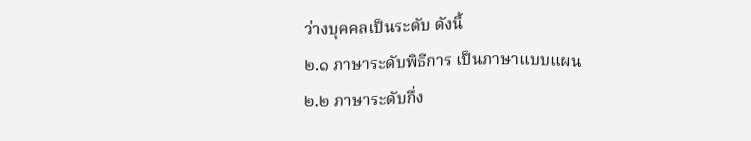ว่างบุคคลเป็นระดับ ดังนี้
๒.๑ ภาษาระดับพิธีการ เป็นภาษาแบบแผน
๒.๒ ภาษาระดับกึ่ง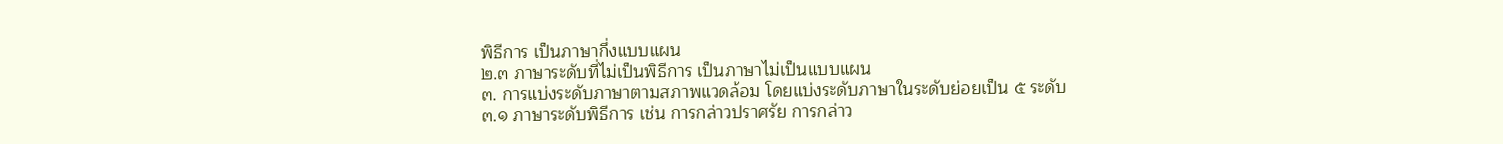พิธีการ เป็นภาษากึ่งแบบแผน
๒.๓ ภาษาระดับที่ไม่เป็นพิธีการ เป็นภาษาไม่เป็นแบบแผน
๓. การแบ่งระดับภาษาตามสภาพแวดล้อม โดยแบ่งระดับภาษาในระดับย่อยเป็น ๕ ระดับ
๓.๑ ภาษาระดับพิธีการ เช่น การกล่าวปราศรัย การกล่าว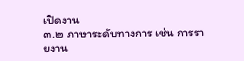เปิดงาน
๓.๒ ภาษาระดับทางการ เช่น การรายงาน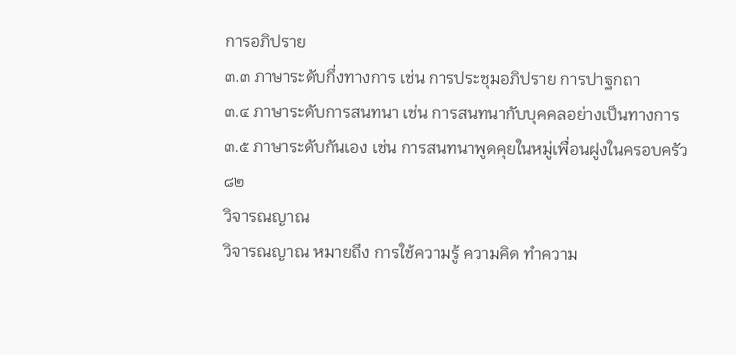การอภิปราย
๓.๓ ภาษาระดับกึ่งทางการ เช่น การประชุมอภิปราย การปาฐกถา
๓.๔ ภาษาระดับการสนทนา เช่น การสนทนากับบุคคลอย่างเป็นทางการ
๓.๕ ภาษาระดับกันเอง เช่น การสนทนาพูดคุยในหมู่เพื่อนฝูงในครอบครัว
๘๒
วิจารณญาณ
วิจารณญาณ หมายถึง การใช้ความรู้ ความคิด ทำความ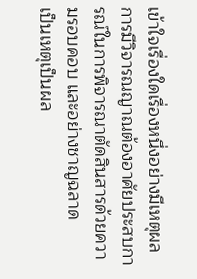เข้าใจเรื่องใดเรื่องหนึ่งอย่างมีเหตุผล
การมีวิจารณญาณต้องอาศัยประสบการณ์ในการพิจารณาตัดสินสารด้วยความรอบคอบ และอย่างชาญฉลาด
เป็นเหตุเป็นผล